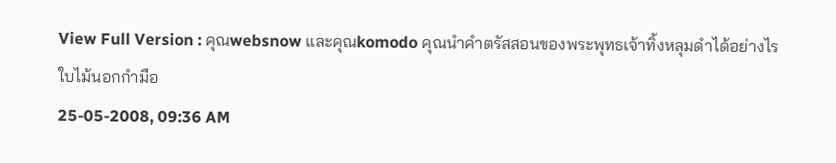View Full Version : คุณwebsnow และคุณkomodo คุณนำคำตรัสสอนของพระพุทธเจ้าทิ้งหลุมดำได้อย่างไร
ใบไม้นอกกำมือ
25-05-2008, 09:36 AM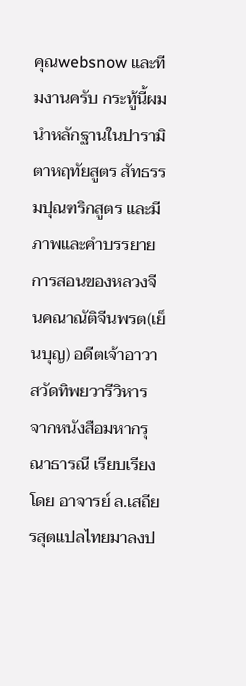คุณwebsnow และทีมงานครับ กระทู้นี้ผมนำหลักฐานในปารามิตาหฤทัยสูตร สัทธรรมปุณฑริกสูตร และมีภาพและคำบรรยายการสอนของหลวงจีนคณาณัติจีนพรต(เย็นบุญ) อดีตเจ้าอาวาสวัดทิพยวารีวิหาร จากหนังสือมหากรุณาธารณี เรียบเรียงโดย อาจารย์ ล.เสถียรสุตแปลไทยมาลงป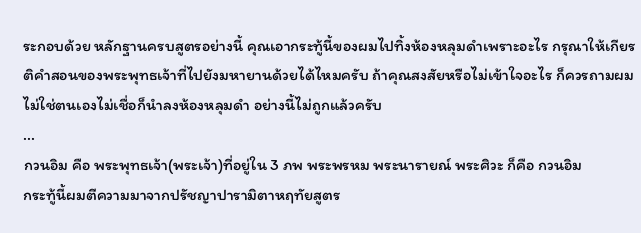ระกอบด้วย หลักฐานครบสูตรอย่างนี้ คุณเอากระทู้นี้ของผมไปทิ้งห้องหลุมดำเพราะอะไร กรุณาให้เกียรติคำสอนของพระพุทธเจ้าที่ไปยังมหายานด้วยได้ไหมครับ ถ้าคุณสงสัยหรือไม่เข้าใจอะไร ก็ควรถามผม ไม่ใช่ตนเองไม่เชื่อก็นำลงห้องหลุมดำ อย่างนี้ไม่ถูกแล้วครับ
...
กวนอิม คือ พระพุทธเจ้า(พระเจ้า)ที่อยู่ใน 3 ภพ พระพรหม พระนารายณ์ พระศิวะ ก็คือ กวนอิม
กระทู้นี้ผมตีความมาจากปรัชญาปารามิตาหฤทัยสูตร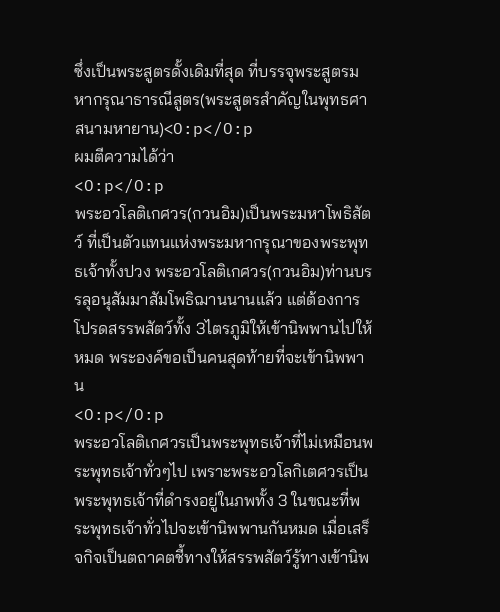ซึ่งเป็นพระสูตรดั้งเดิมที่สุด ที่บรรจุพระสูตรมหากรุณาธารณีสูตร(พระสูตรสำคัญในพุทธศาสนามหายาน)<O:p</O:p
ผมตีความได้ว่า
<O:p</O:p
พระอวโลติเกศวร(กวนอิม)เป็นพระมหาโพธิสัตว์ ที่เป็นตัวแทนแห่งพระมหากรุณาของพระพุทธเจ้าทั้งปวง พระอวโลติเกศวร(กวนอิม)ท่านบรรลุอนุสัมมาสัมโพธิฌานนานแล้ว แต่ต้องการโปรดสรรพสัตว์ทั้ง 3ไตรภูมิให้เข้านิพพานไปให้หมด พระองค์ขอเป็นคนสุดท้ายที่จะเข้านิพพาน
<O:p</O:p
พระอวโลติเกศวรเป็นพระพุทธเจ้าที่ไม่เหมือนพระพุทธเจ้าทั่วๆไป เพราะพระอวโลกิเตศวรเป็นพระพุทธเจ้าที่ดำรงอยู่ในภพทั้ง 3 ในขณะที่พระพุทธเจ้าทั่วไปจะเข้านิพพานกันหมด เมื่อเสร็จกิจเป็นตถาคตชี้ทางให้สรรพสัตว์รู้ทางเข้านิพ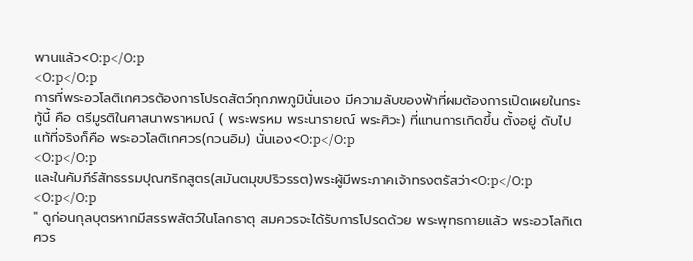พานแล้ว<O:p</O:p
<O:p</O:p
การที่พระอวโลติเกศวรต้องการโปรดสัตว์ทุกภพภูมินั่นเอง มีความลับของฟ้าที่ผมต้องการเปิดเผยในกระทู้นี้ คือ ตรีมูรติในศาสนาพราหมณ์ ( พระพรหม พระนารายณ์ พระศิวะ) ที่แทนการเกิดขึ้น ตั้งอยู่ ดับไป แท้ที่จริงก็คือ พระอวโลติเกศวร(กวนอิม) นั่นเอง<O:p</O:p
<O:p</O:p
และในคัมภีร์สัทธรรมปุณฑริกสูตร(สมันตมุขปริวรรต)พระผู้มีพระภาคเจ้าทรงตรัสว่า<O:p</O:p
<O:p</O:p
" ดูก่อนกุลบุตรหากมีสรรพสัตว์ในโลกธาตุ สมควรจะได้รับการโปรดด้วย พระพุทธกายแล้ว พระอวโลกิเตศวร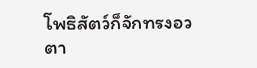โพธิสัตว์ก็จักทรงอวตา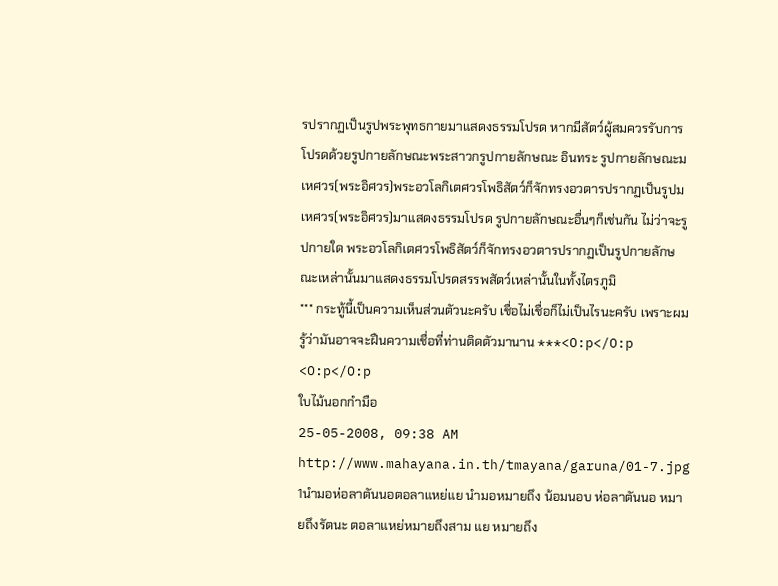รปรากฏเป็นรูปพระพุทธกายมาแสดงธรรมโปรด หากมีสัตว์ผู้สมควรรับการโปรดด้วยรูปกายลักษณะพระสาวกรูปกายลักษณะ อินทระ รูปกายลักษณะมเหศวร(พระอิศวร)พระอวโลกิเตศวรโพธิสัตว์ก็จักทรงอวตารปรากฏเป็นรูปมเหศวร(พระอิศวร)มาแสดงธรรมโปรด รูปกายลักษณะอื่นๆก็เช่นกัน ไม่ว่าจะรูปกายใด พระอวโลกิเตศวรโพธิสัตว์ก็จักทรงอวตารปรากฏเป็นรูปกายลักษณะเหล่านั้นมาแสดงธรรมโปรดสรรพสัตว์เหล่านั้นในทั้งไตรภูมิ
*** กระทู้นี้เป็นความเห็นส่วนตัวนะครับ เชื่อไม่เชื่อก็ไม่เป็นไรนะครับ เพราะผมรู้ว่ามันอาจจะฝืนความเชื่อที่ท่านติดตัวมานาน ***<O:p</O:p
<O:p</O:p
ใบไม้นอกกำมือ
25-05-2008, 09:38 AM
http://www.mahayana.in.th/tmayana/garuna/01-7.jpg
1นำมอห่อลาตันนอตอลาแหย่แย นำมอหมายถึง น้อมนอบ ห่อลาตันนอ หมายถึงรัตนะ ตอลาแหย่หมายถึงสาม แย หมายถึง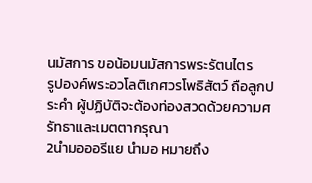นมัสการ ขอน้อมนมัสการพระรัตนไตร
รูปองค์พระอวโลติเกศวรโพธิสัตว์ ถือลูกประคำ ผู้ปฏิบัติจะต้องท่องสวดด้วยความศรัทธาและเมตตากรุณา
2นำมอออรีแย นำมอ หมายถึง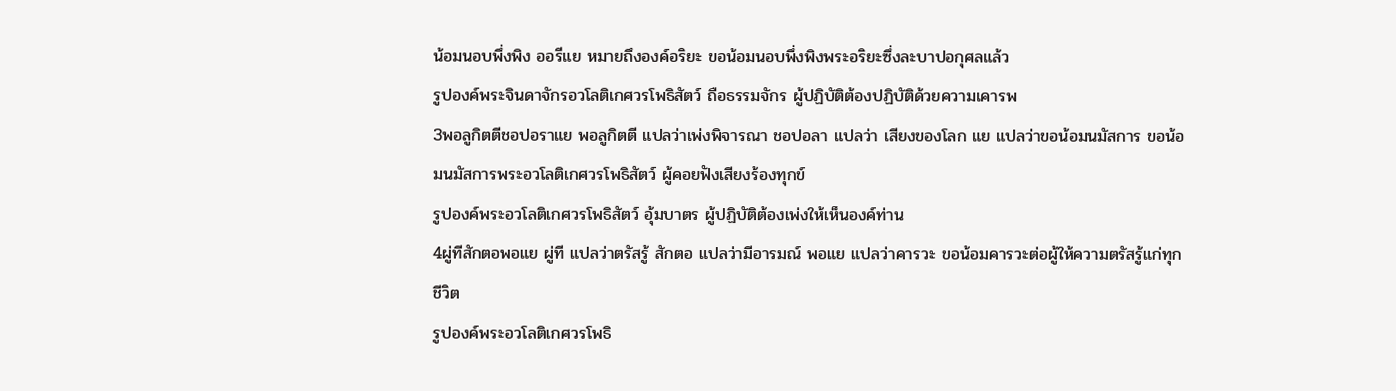น้อมนอบพึ่งพิง ออรีแย หมายถึงองค์อริยะ ขอน้อมนอบพึ่งพิงพระอริยะซึ่งละบาปอกุศลแล้ว
รูปองค์พระจินดาจักรอวโลติเกศวรโพธิสัตว์ ถือธรรมจักร ผู้ปฏิบัติต้องปฏิบัติด้วยความเคารพ
3พอลูกิตตีชอปอราแย พอลูกิตตี แปลว่าเพ่งพิจารณา ชอปอลา แปลว่า เสียงของโลก แย แปลว่าขอน้อมนมัสการ ขอน้อมนมัสการพระอวโลติเกศวรโพธิสัตว์ ผู้คอยฟังเสียงร้องทุกข์
รูปองค์พระอวโลติเกศวรโพธิสัตว์ อุ้มบาตร ผู้ปฏิบัติต้องเพ่งให้เห็นองค์ท่าน
4ผู่ทีสักตอพอแย ผู่ที แปลว่าตรัสรู้ สักตอ แปลว่ามีอารมณ์ พอแย แปลว่าคารวะ ขอน้อมคารวะต่อผู้ให้ความตรัสรู้แก่ทุกชีวิต
รูปองค์พระอวโลติเกศวรโพธิ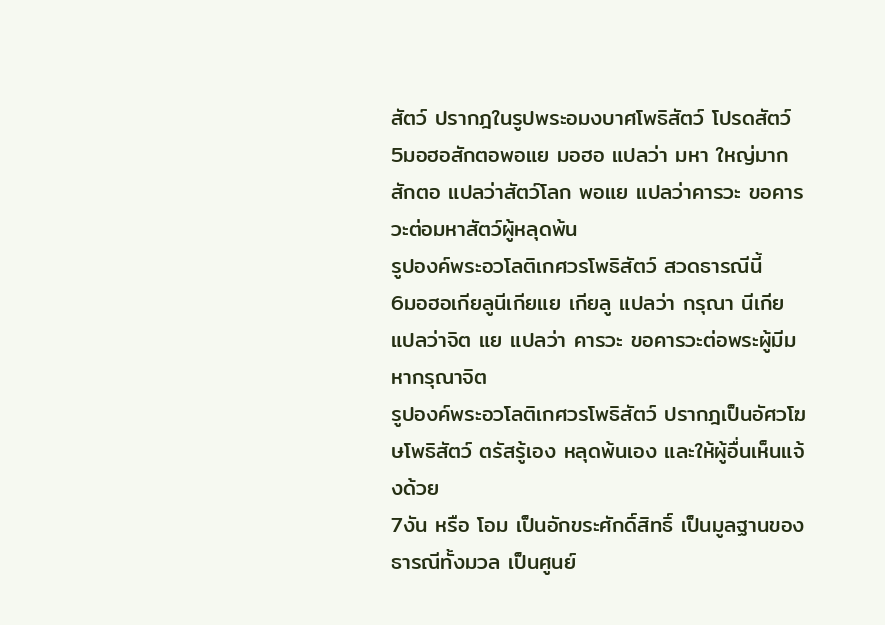สัตว์ ปรากฎในรูปพระอมงบาศโพธิสัตว์ โปรดสัตว์
5มอฮอสักตอพอแย มอฮอ แปลว่า มหา ใหญ่มาก สักตอ แปลว่าสัตว์โลก พอแย แปลว่าคารวะ ขอคารวะต่อมหาสัตว์ผู้หลุดพ้น
รูปองค์พระอวโลติเกศวรโพธิสัตว์ สวดธารณีนี้
6มอฮอเกียลูนีเกียแย เกียลู แปลว่า กรุณา นีเกีย แปลว่าจิต แย แปลว่า คารวะ ขอคารวะต่อพระผู้มีมหากรุณาจิต
รูปองค์พระอวโลติเกศวรโพธิสัตว์ ปรากฎเป็นอัศวโฆษโพธิสัตว์ ตรัสรู้เอง หลุดพ้นเอง และให้ผู้อื่นเห็นแจ้งด้วย
7งัน หรือ โอม เป็นอักขระศักดิ์สิทธิ์ เป็นมูลฐานของธารณีทั้งมวล เป็นศูนย์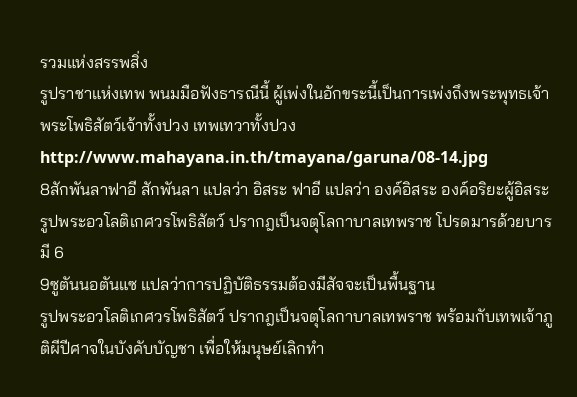รวมแห่งสรรพสิ่ง
รูปราชาแห่งเทพ พนมมือฟังธารณีนี้ ผู้เพ่งในอักขระนี้เป็นการเพ่งถึงพระพุทธเจ้า พระโพธิสัตว์เจ้าทั้งปวง เทพเทวาทั้งปวง
http://www.mahayana.in.th/tmayana/garuna/08-14.jpg
8สักพันลาฟาอี สักพันลา แปลว่า อิสระ ฟาอี แปลว่า องค์อิสระ องค์อริยะผู้อิสระ
รูปพระอวโลติเกศวรโพธิสัตว์ ปรากฎเป็นจตุโลกาบาลเทพราช โปรดมารด้วยบารมี 6
9ซูตันนอตันแซ แปลว่าการปฏิบัติธรรมต้องมีสัจจะเป็นพื้นฐาน
รูปพระอวโลติเกศวรโพธิสัตว์ ปรากฎเป็นจตุโลกาบาลเทพราช พร้อมกับเทพเจ้าภูติผีปีศาจในบังคับบัญชา เพื่อให้มนุษย์เลิกทำ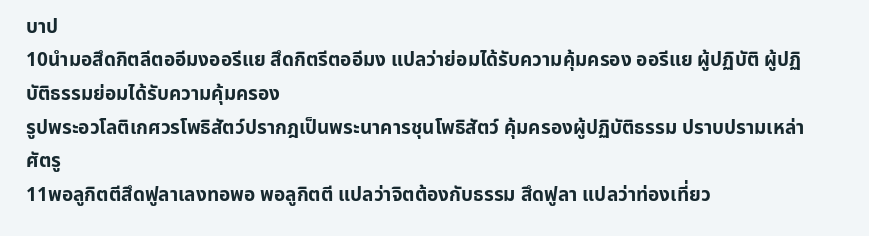บาป
10นำมอสึดกิตลีตออีมงออรีแย สึดกิตรีตออีมง แปลว่าย่อมได้รับความคุ้มครอง ออรีแย ผู้ปฏิบัติ ผู้ปฏิบัติธรรมย่อมได้รับความคุ้มครอง
รูปพระอวโลติเกศวรโพธิสัตว์ปรากฎเป็นพระนาคารชุนโพธิสัตว์ คุ้มครองผู้ปฏิบัติธรรม ปราบปรามเหล่าศัตรู
11พอลูกิตตีสึดฟูลาเลงทอพอ พอลูกิตตี แปลว่าจิตต้องกับธรรม สึดฟูลา แปลว่าท่องเที่ยว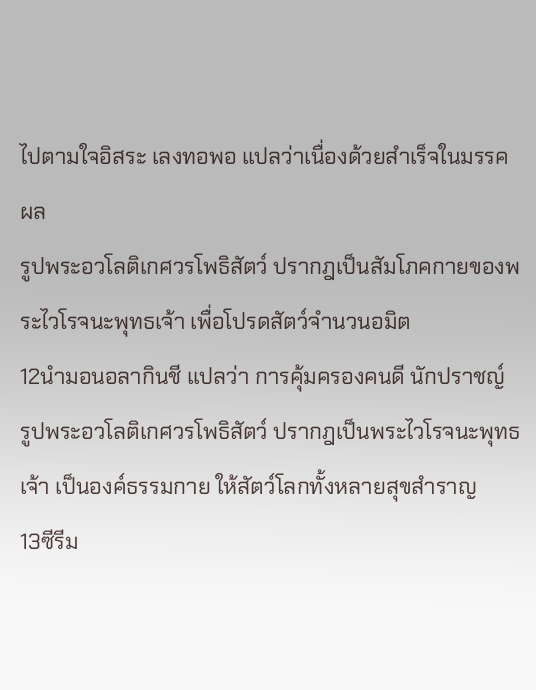ไปตามใจอิสระ เลงทอพอ แปลว่าเนื่องด้วยสำเร็จในมรรคผล
รูปพระอวโลติเกศวรโพธิสัตว์ ปรากฎเป็นสัมโภคกายของพระไวโรจนะพุทธเจ้า เพื่อโปรดสัตว์จำนวนอมิต
12นำมอนอลากินชี แปลว่า การคุ้มครองคนดี นักปราชญ์
รูปพระอวโลติเกศวรโพธิสัตว์ ปรากฎเป็นพระไวโรจนะพุทธเจ้า เป็นองค์ธรรมกาย ให้สัตว์โลกทั้งหลายสุขสำราญ
13ซีรีม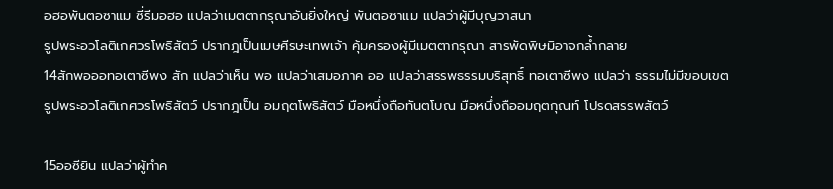อฮอพันตอซาแม ซี่รีมอฮอ แปลว่าเมตตากรุณาอันยิ่งใหญ่ พันตอซาแม แปลว่าผู้มีบุญวาสนา
รูปพระอวโลติเกศวรโพธิสัตว์ ปรากฎเป็นเมษศีรษะเทพเจ้า คุ้มครองผู้มีเมตตากรุณา สารพัดพิษมิอาจกล้ำกลาย
14สักพอออทอเตาซีพง สัก แปลว่าเห็น พอ แปลว่าเสมอภาค ออ แปลว่าสรรพธรรมบริสุทธิ์ ทอเตาซีพง แปลว่า ธรรมไม่มีขอบเขต
รูปพระอวโลติเกศวรโพธิสัตว์ ปรากฎเป็น อมฤตโพธิสัตว์ มือหนึ่งถือทันตโบณ มือหนึ่งถืออมฤตกุณท์ โปรดสรรพสัตว์

15ออซียิน แปลว่าผู้ทำค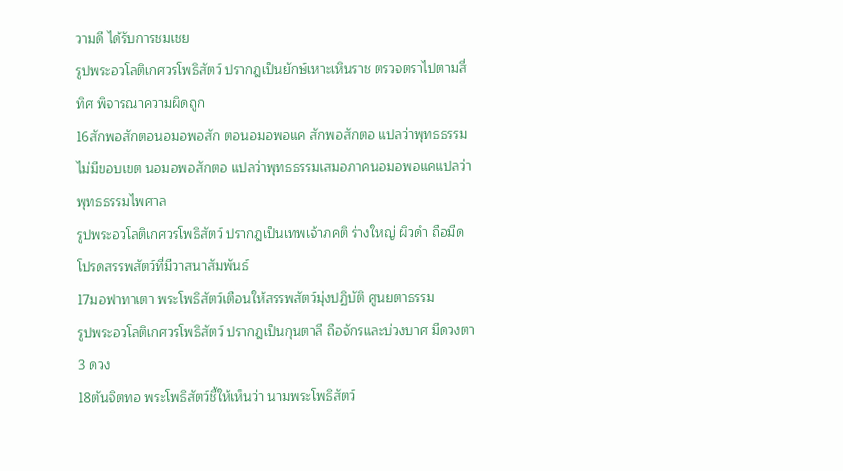วามดี ได้รับการชมเชย
รูปพระอวโลติเกศวรโพธิสัตว์ ปรากฎเป็นยักษ์เหาะเหินราช ตรวจตราไปตามสี่ทิศ พิจารณาความผิดถูก
16สักพอสักตอนอมอพอสัก ตอนอมอพอแค สักพอสักตอ แปลว่าพุทธธรรมไม่มีขอบเขต นอมอพอสักตอ แปลว่าพุทธธรรมเสมอภาคนอมอพอแคแปลว่าพุทธธรรมไพศาล
รูปพระอวโลติเกศวรโพธิสัตว์ ปรากฎเป็นเทพเจ้าภคติ ร่างใหญ่ ผิวดำ ถือมีด โปรดสรรพสัตว์ที่มีวาสนาสัมพันธ์
17มอฟาทาเตา พระโพธิสัตว์เตือนให้สรรพสัตว์มุ่งปฏิบัติ ศูนยตาธรรม
รูปพระอวโลติเกศวรโพธิสัตว์ ปรากฎเป็นกุนตาลี ถือจักรและบ่วงบาศ มีดวงตา 3 ดวง
18ตันจิตทอ พระโพธิสัตว์ชี้ให้เห็นว่า นามพระโพธิสัตว์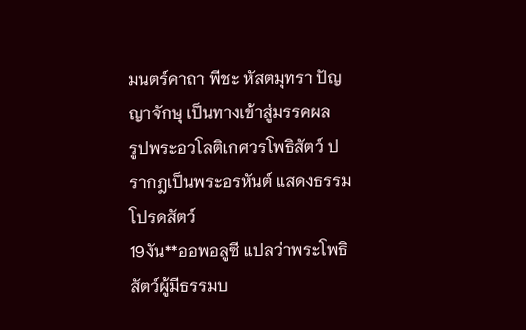มนตร์คาถา พีชะ หัสตมุทรา ปัญญาจักษุ เป็นทางเข้าสู่มรรคผล
รูปพระอวโลติเกศวรโพธิสัตว์ ปรากฎเป็นพระอรหันต์ แสดงธรรมโปรดสัตว์
19งัน**ออพอลูซี แปลว่าพระโพธิสัตว์ผู้มีธรรมบ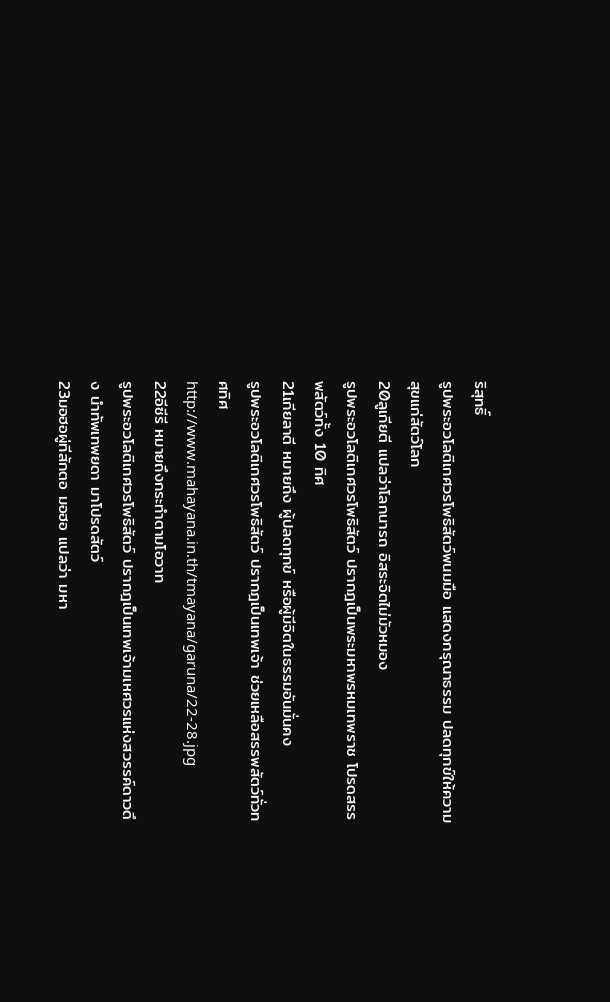ริสุทธิ์
รูปพระอวโลติเกศวรโพธิสัตว์พนมมือ แสดงกรุณาธรรม ปลดทุกข์ให้ความสุขแก่สัตว์โลก
20ลูเกียตี แปลว่าโลกนารถ อิสระจิตไม่มัวหมอง
รูปพระอวโลติเกศวรโพธิสัตว์ ปรากฎเป็นพระมหาพรหมเทพราช โปรดสรรพสัตว์ทั้ง 10 ทิศ
21เกียลาตี หมายถึง ผู้ปลดทุกข์ หรือผู้มีจิตในธรรมอันมั่นคง
รูปพระอวโลติเกศวรโพธิสัตว์ ปรากฎเป็นเทพเจ้า ช่วยเหลือสรรพสัตว์ทั่วทศทิศ
http://www.mahayana.in.th/tmayana/garuna/22-28.jpg
22อีซีรี หมายถึงกระทำตามโอวาท
รูปพระอวโลติเกศวรโพธิสัตว์ ปรากฎเป็นเทพเจ้ามเหศวรแห่งสวรรค์ดาวดึง นำทัพเทพยดา มาโปรดสัตว์
23มอฮอผู่ทีสักตอ มอฮอ แปลว่า มหา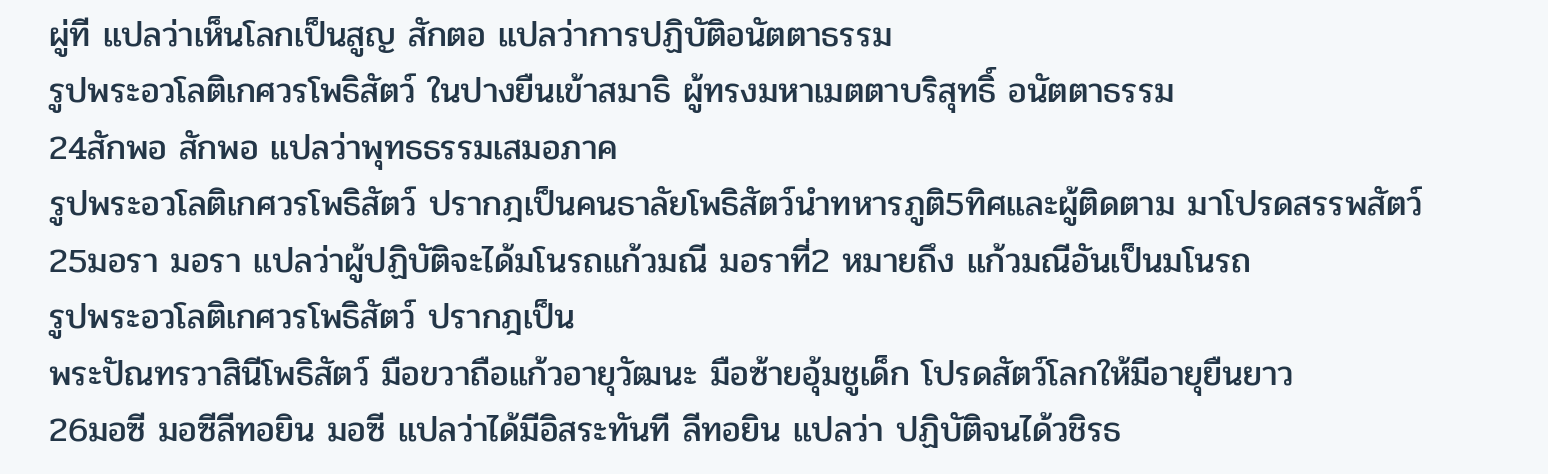ผู่ที แปลว่าเห็นโลกเป็นสูญ สักตอ แปลว่าการปฏิบัติอนัตตาธรรม
รูปพระอวโลติเกศวรโพธิสัตว์ ในปางยืนเข้าสมาธิ ผู้ทรงมหาเมตตาบริสุทธิ์ อนัตตาธรรม
24สักพอ สักพอ แปลว่าพุทธธรรมเสมอภาค
รูปพระอวโลติเกศวรโพธิสัตว์ ปรากฎเป็นคนธาลัยโพธิสัตว์นำทหารภูติ5ทิศและผู้ติดตาม มาโปรดสรรพสัตว์
25มอรา มอรา แปลว่าผู้ปฏิบัติจะได้มโนรถแก้วมณี มอราที่2 หมายถึง แก้วมณีอันเป็นมโนรถ
รูปพระอวโลติเกศวรโพธิสัตว์ ปรากฎเป็น
พระปัณทรวาสินีโพธิสัตว์ มือขวาถือแก้วอายุวัฒนะ มือซ้ายอุ้มชูเด็ก โปรดสัตว์โลกให้มีอายุยืนยาว
26มอซี มอซีลีทอยิน มอซี แปลว่าได้มีอิสระทันที ลีทอยิน แปลว่า ปฏิบัติจนได้วชิรธ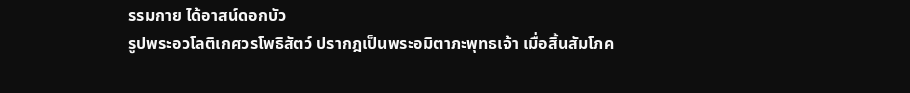รรมกาย ได้อาสน์ดอกบัว
รูปพระอวโลติเกศวรโพธิสัตว์ ปรากฎเป็นพระอมิตาภะพุทธเจ้า เมื่อสิ้นสัมโภค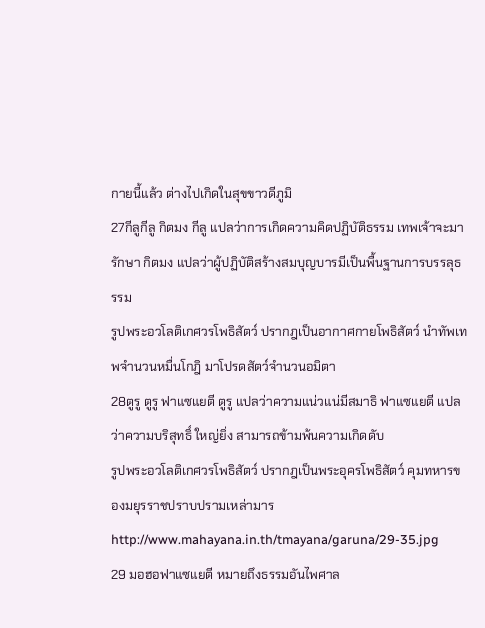กายนี้แล้ว ต่างไปเกิดในสุขขาวดีภูมิ
27กีลูกีลู กิตมง กีลู แปลว่าการเกิดความคิดปฏิบัติธรรม เทพเจ้าจะมารักษา กิตมง แปลว่าผู้ปฏิบัติสร้างสมบุญบารมีเป็นพื้นฐานการบรรลุธรรม
รูปพระอวโลติเกศวรโพธิสัตว์ ปรากฎเป็นอากาศกายโพธิสัตว์ นำทัพเทพจำนวนหมื่นโกฎิ มาโปรดสัตว์จำนวนอมิตา
28ตูรู ตูรู ฟาแซแยตี ตูรู แปลว่าความแน่วแน่มีสมาธิ ฟาแซแยตี แปลว่าความบริสุทธิ์ ใหญ่ยิ่ง สามารถข้ามพ้นความเกิดดับ
รูปพระอวโลติเกศวรโพธิสัตว์ ปรากฎเป็นพระอุครโพธิสัตว์ คุมทหารของมยุรราชปราบปรามเหล่ามาร
http://www.mahayana.in.th/tmayana/garuna/29-35.jpg
29 มอฮอฟาแซแยตี หมายถึงธรรมอันไพศาล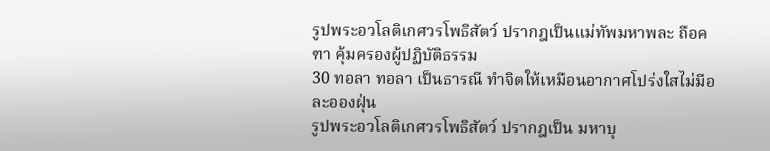รูปพระอวโลติเกศวรโพธิสัตว์ ปรากฎเป็นแม่ทัพมหาพละ ถือคฑา คุ้มครองผู้ปฏิบัติธรรม
30 ทอลา ทอลา เป็นธารณี ทำจิตให้เหมือนอากาศโปร่งใสไม่มีอละอองฝุ่น
รูปพระอวโลติเกศวรโพธิสัตว์ ปรากฎเป็น มหาบุ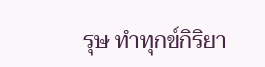รุษ ทำทุกข์กิริยา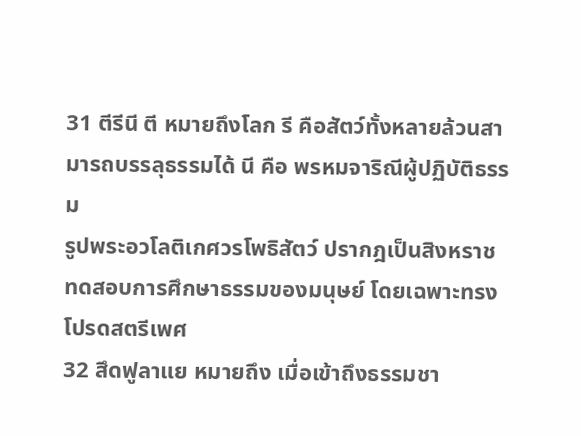31 ตีรีนี ตี หมายถึงโลก รี คือสัตว์ทั้งหลายล้วนสามารถบรรลุธรรมได้ นี คือ พรหมจาริณีผู้ปฏิบัติธรรม
รูปพระอวโลติเกศวรโพธิสัตว์ ปรากฎเป็นสิงหราช ทดสอบการศึกษาธรรมของมนุษย์ โดยเฉพาะทรงโปรดสตรีเพศ
32 สึดฟูลาแย หมายถึง เมื่อเข้าถึงธรรมชา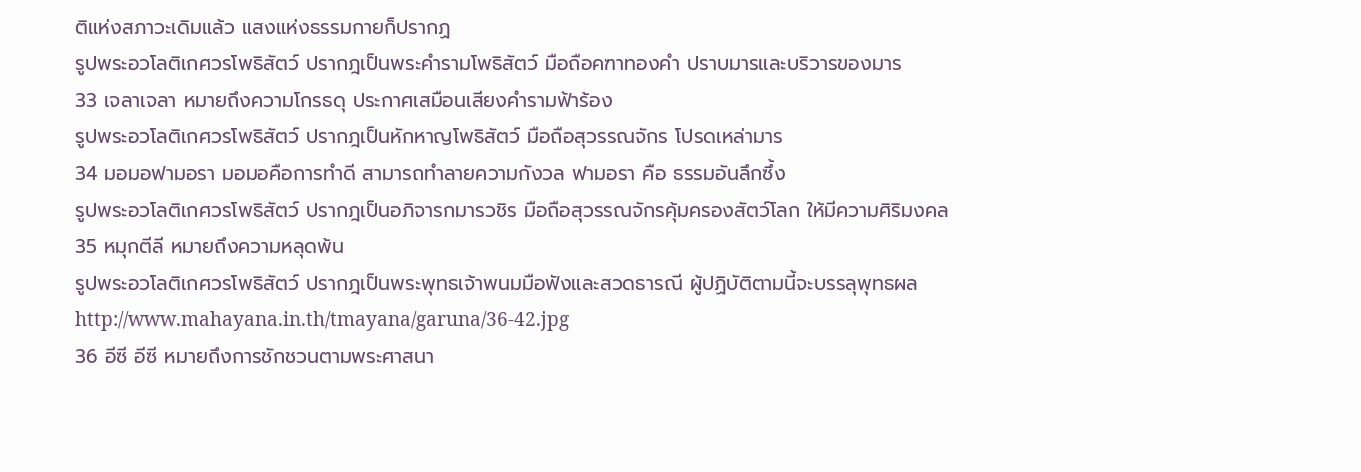ติแห่งสภาวะเดิมแล้ว แสงแห่งธรรมกายก็ปรากฏ
รูปพระอวโลติเกศวรโพธิสัตว์ ปรากฎเป็นพระคำรามโพธิสัตว์ มือถือคฑาทองคำ ปราบมารและบริวารของมาร
33 เจลาเจลา หมายถึงความโกรธดุ ประกาศเสมือนเสียงคำรามฟ้าร้อง
รูปพระอวโลติเกศวรโพธิสัตว์ ปรากฎเป็นหักหาญโพธิสัตว์ มือถือสุวรรณจักร โปรดเหล่ามาร
34 มอมอฟามอรา มอมอคือการทำดี สามารถทำลายความกังวล ฟามอรา คือ ธรรมอันลึกซึ้ง
รูปพระอวโลติเกศวรโพธิสัตว์ ปรากฎเป็นอภิจารกมารวชิร มือถือสุวรรณจักรคุ้มครองสัตว์โลก ให้มีความศิริมงคล
35 หมุกตีลี หมายถึงความหลุดพ้น
รูปพระอวโลติเกศวรโพธิสัตว์ ปรากฎเป็นพระพุทธเจ้าพนมมือฟังและสวดธารณี ผู้ปฏิบัติตามนี้จะบรรลุพุทธผล
http://www.mahayana.in.th/tmayana/garuna/36-42.jpg
36 อีซี อีซี หมายถึงการชักชวนตามพระศาสนา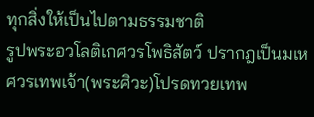ทุกสิ่งให้เป็นไปตามธรรมชาติ
รูปพระอวโลติเกศวรโพธิสัตว์ ปรากฎเป็นมเหศวรเทพเจ้า(พระศิวะ)โปรดทวยเทพ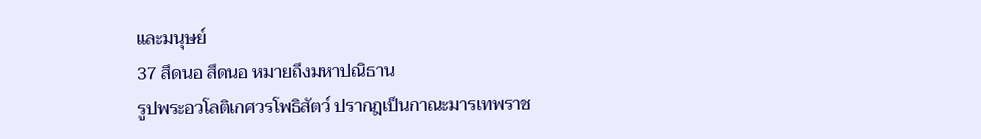และมนุษย์
37 สึดนอ สึดนอ หมายถึงมหาปณิธาน
รูปพระอวโลติเกศวรโพธิสัตว์ ปรากฎเป็นกาณะมารเทพราช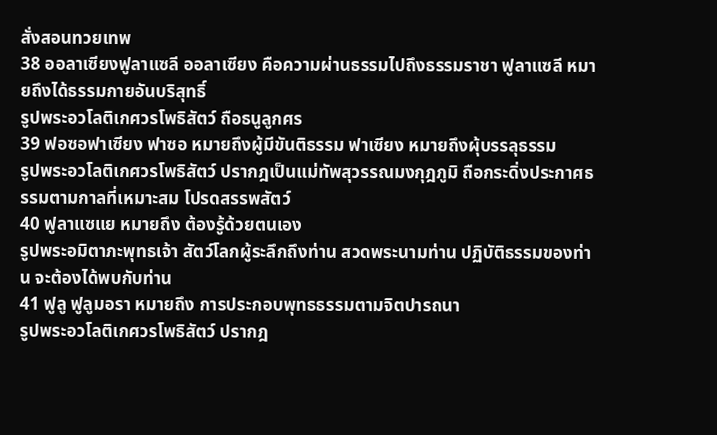สั่งสอนทวยเทพ
38 ออลาเซียงฟูลาแซลี ออลาเซียง คือความผ่านธรรมไปถึงธรรมราชา ฟูลาแซลี หมายถึงได้ธรรมกายอันบริสุทธิ์
รูปพระอวโลติเกศวรโพธิสัตว์ ถือธนูลูกศร
39 ฟอซอฟาเซียง ฟาซอ หมายถึงผู้มีขันติธรรม ฟาเซียง หมายถึงผุ้บรรลุธรรม
รูปพระอวโลติเกศวรโพธิสัตว์ ปรากฎเป็นแม่ทัพสุวรรณมงกุฎภูมิ ถือกระดิ่งประกาศธรรมตามกาลที่เหมาะสม โปรดสรรพสัตว์
40 ฟูลาแซแย หมายถึง ต้องรู้ด้วยตนเอง
รูปพระอมิตาภะพุทธเจ้า สัตว์โลกผู้ระลึกถึงท่าน สวดพระนามท่าน ปฏิบัติธรรมของท่าน จะต้องได้พบกับท่าน
41 ฟูลู ฟูลูมอรา หมายถึง การประกอบพุทธธรรมตามจิตปารถนา
รูปพระอวโลติเกศวรโพธิสัตว์ ปรากฎ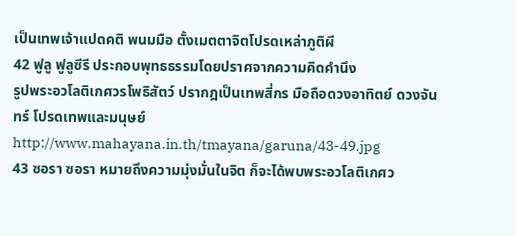เป็นเทพเจ้าแปดคติ พนมมือ ตั้งเมตตาจิตโปรดเหล่าภูติผี
42 ฟูลู ฟูลูซีรี ประกอบพุทธธรรมโดยปราศจากความคิดคำนึง
รูปพระอวโลติเกศวรโพธิสัตว์ ปรากฎเป็นเทพสี่กร มือถือดวงอาทิตย์ ดวงจันทร์ โปรดเทพและมนุษย์
http://www.mahayana.in.th/tmayana/garuna/43-49.jpg
43 ซอรา ซอรา หมายถึงความมุ่งมั่นในจิต ก็จะได้พบพระอวโลติเกศว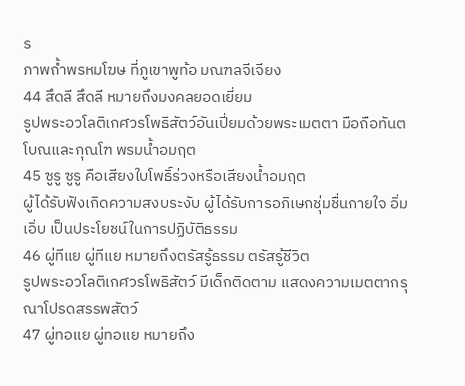ร
ภาพถ้ำพรหมโฆษ ที่ภูเขาพูท้อ มณฑลจีเจียง
44 สึดลี สึดลี หมายถึงมงคลยอดเยี่ยม
รูปพระอวโลติเกศวรโพธิสัตว์อันเปี่ยมด้วยพระเมตตา มือถือทันตโบณและกุณโฑ พรมน้ำอมฤต
45 ซูรู ซูรู คือเสียงใบโพธิ์ร่วงหรือเสียงน้ำอมฤต
ผู้ได้รับฟังเกิดความสงบระงับ ผู้ได้รับการอภิเษกชุ่มชื่นกายใจ อิ่มเอิ่บ เป็นประโยชน์ในการปฏิบัติธรรม
46 ผู่ทีแย ผู่ทีแย หมายถึงตรัสรู้ธรรม ตรัสรู้ชีวิต
รูปพระอวโลติเกศวรโพธิสัตว์ มีเด็กติดตาม แสดงความเมตตากรุณาโปรดสรรพสัตว์
47 ผู่ทอแย ผู่ทอแย หมายถึง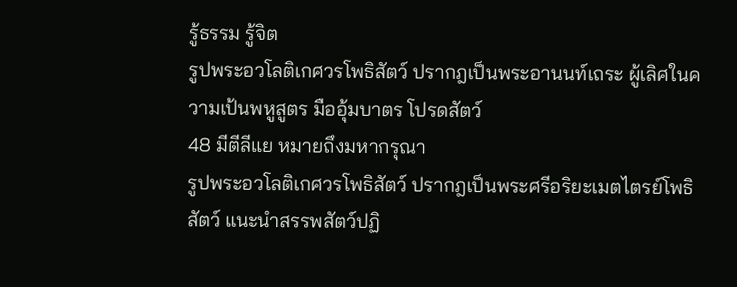รู้ธรรม รู้จิต
รูปพระอวโลติเกศวรโพธิสัตว์ ปรากฎเป็นพระอานนท์เถระ ผู้เลิศในความเป้นพหูสูตร มืออุ้มบาตร โปรดสัตว์
48 มีตีลีแย หมายถึงมหากรุณา
รูปพระอวโลติเกศวรโพธิสัตว์ ปรากฎเป็นพระศรีอริยะเมตไตรย์โพธิสัตว์ แนะนำสรรพสัตว์ปฏิ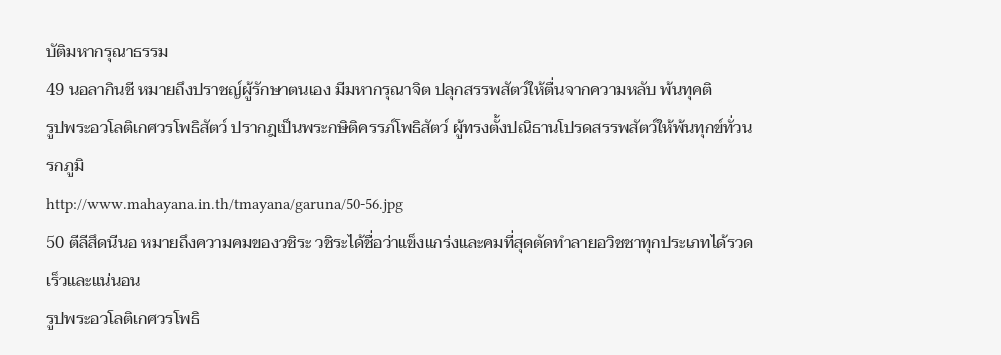บัติมหากรุณาธรรม
49 นอลากินชี หมายถึงปราชญ์ผู้รักษาตนเอง มีมหากรุณาจิต ปลุกสรรพสัตว์ให้ตื่นจากความหลับ พ้นทุคติ
รูปพระอวโลติเกศวรโพธิสัตว์ ปรากฎเป็นพระกษิติครรภ์โพธิสัตว์ ผู้ทรงตั้งปณิธานโปรดสรรพสัตว์ให้พ้นทุกข์ทั่วนรกภูมิ
http://www.mahayana.in.th/tmayana/garuna/50-56.jpg
50 ตีลีสึดนีนอ หมายถึงความคมของวชิระ วชิระได้ชื่อว่าแข็งแกร่งและคมที่สุดตัดทำลายอวิชชาทุกประเภทได้รวดเร็วและแน่นอน
รูปพระอวโลติเกศวรโพธิ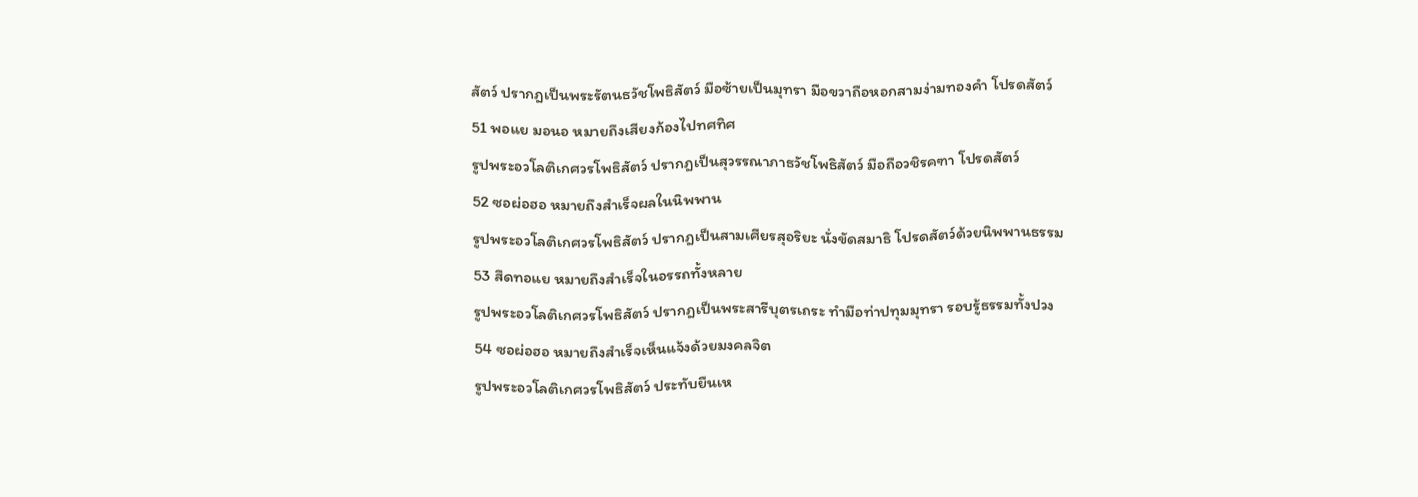สัตว์ ปรากฎเป็นพระรัตนธวัชโพธิสัตว์ มือซ้ายเป็นมุทรา มือขวาถือหอกสามง่ามทองคำ โปรดสัตว์
51 พอแย มอนอ หมายถึงเสียงก้องไปทศทิศ
รูปพระอวโลติเกศวรโพธิสัตว์ ปรากฎเป็นสุวรรณาภาธวัชโพธิสัตว์ มือถือวชิรคฑา โปรดสัตว์
52 ซอผ่อฮอ หมายถึงสำเร็จผลในนิพพาน
รูปพระอวโลติเกศวรโพธิสัตว์ ปรากฎเป็นสามเศียรสุอริยะ นั่งขัดสมาธิ โปรดสัตว์ด้วยนิพพานธรรม
53 สึดทอแย หมายถึงสำเร็จในอรรถทั้งหลาย
รูปพระอวโลติเกศวรโพธิสัตว์ ปรากฎเป็นพระสารีบุตรเถระ ทำมือท่าปทุมมุทรา รอบรู้ธรรมทั้งปวง
54 ซอผ่อฮอ หมายถึงสำเร็จเห็นแจ้งด้วยมงคลจิต
รูปพระอวโลติเกศวรโพธิสัตว์ ประทับยืนเห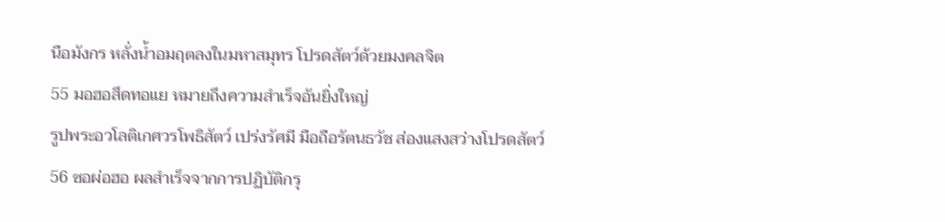นือมังกร หลั่งน้ำอมฤตลงในมหาสมุทร โปรดสัตว์ด้วยมงคลจิต
55 มอฮอสึดทอแย หมายถึงความสำเร็จอันยิ่งใหญ่
รูปพระอวโลติเกศวรโพธิสัตว์ เปร่งรัศมี มือถือรัตนธวัช ส่องแสงสว่างโปรดสัตว์
56 ซอผ่อฮอ ผลสำเร็จจากการปฏิบัติกรุ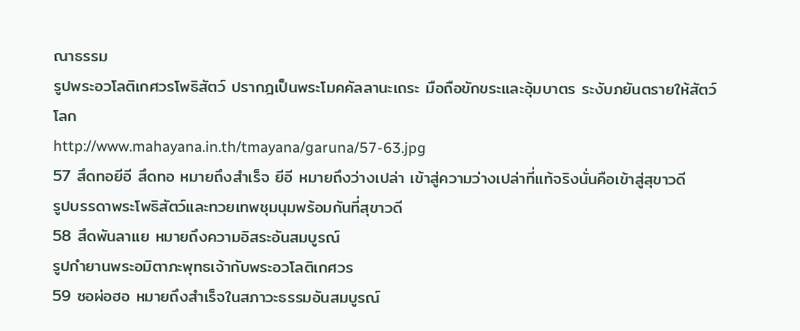ณาธรรม
รูปพระอวโลติเกศวรโพธิสัตว์ ปรากฎเป็นพระโมคคัลลานะเถระ มือถือขักขระและอุ้มบาตร ระงับภยันตรายให้สัตว์โลก
http://www.mahayana.in.th/tmayana/garuna/57-63.jpg
57 สึดทอยีอี สึดทอ หมายถึงสำเร็จ ยีอี หมายถึงว่างเปล่า เข้าสู่ความว่างเปล่าที่แท้จริงนั่นคือเข้าสู่สุขาวดี
รูปบรรดาพระโพธิสัตว์และทวยเทพชุมนุมพร้อมกันที่สุขาวดี
58 สึดพันลาแย หมายถึงความอิสระอันสมบูรณ์
รูปกำยานพระอมิตาภะพุทธเจ้ากับพระอวโลติเกศวร
59 ซอผ่อฮอ หมายถึงสำเร็จในสภาวะธรรมอันสมบูรณ์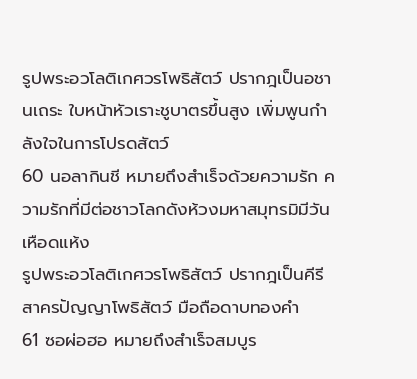รูปพระอวโลติเกศวรโพธิสัตว์ ปรากฎเป็นอชานเถระ ใบหน้าหัวเราะชูบาตรขึ้นสูง เพิ่มพูนกำลังใจในการโปรดสัตว์
60 นอลากินชี หมายถึงสำเร็จด้วยความรัก ความรักที่มีต่อชาวโลกดังห้วงมหาสมุทรมิมีวันเหือดแห้ง
รูปพระอวโลติเกศวรโพธิสัตว์ ปรากฎเป็นคีรีสาครปัญญาโพธิสัตว์ มือถือดาบทองคำ
61 ซอผ่อฮอ หมายถึงสำเร็จสมบูร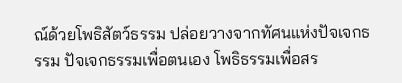ณ์ด้วยโพธิสัตว์ธรรม ปล่อยวางจากทัศนแห่งปัจเจกธรรม ปัจเจกธรรมเพื่อตนเอง โพธิธรรมเพื่อสร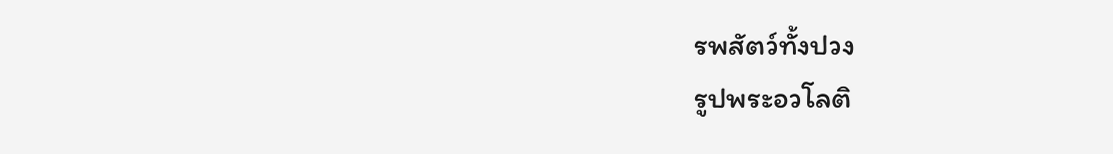รพสัตว์ทั้งปวง
รูปพระอวโลติ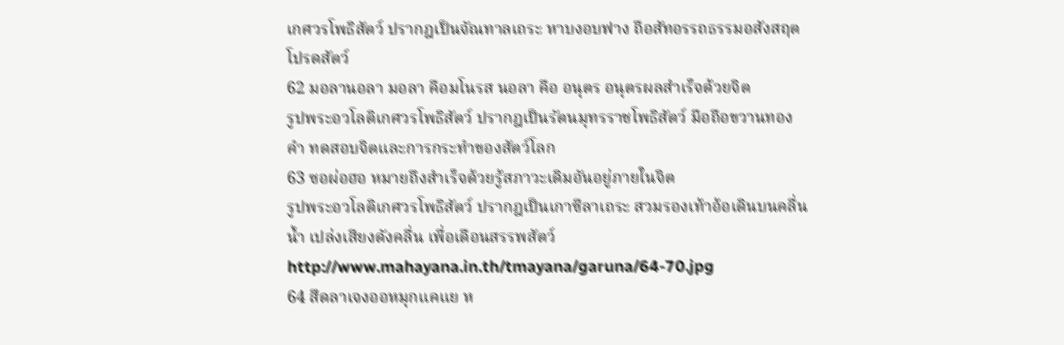เกศวรโพธิสัตว์ ปรากฎเป็นจัณทาลเถระ หาบงอบฟาง ถือสัทอรรถธรรมอสังสฤต โปรดสัตว์
62 มอลานอลา มอลา คือมโนรส นอลา คือ อนุตร อนุตรผลสำเร็จด้วยจิต
รูปพระอวโลติเกศวรโพธิสัตว์ ปรากฎเป็นรัตนมุทรราชโพธิสัตว์ มือถือขวานทองคำ ทดสอบจิตและการกระทำของสัตว์โลก
63 ซอผ่อฮอ หมายถึงสำเร็จด้วยรู้สภาวะเดิมอันอยู่ภายในจิต
รูปพระอวโลติเกศวรโพธิสัตว์ ปรากฎเป็นเกาซีลาเถระ สวมรองเท้าอ้อเดินบนคลื่นน้ำ เปล่งเสียงดังคลื่น เพื่อเดือนสรรพสัตว์
http://www.mahayana.in.th/tmayana/garuna/64-70.jpg
64 สึดลาเจงออหมุกแคแย ห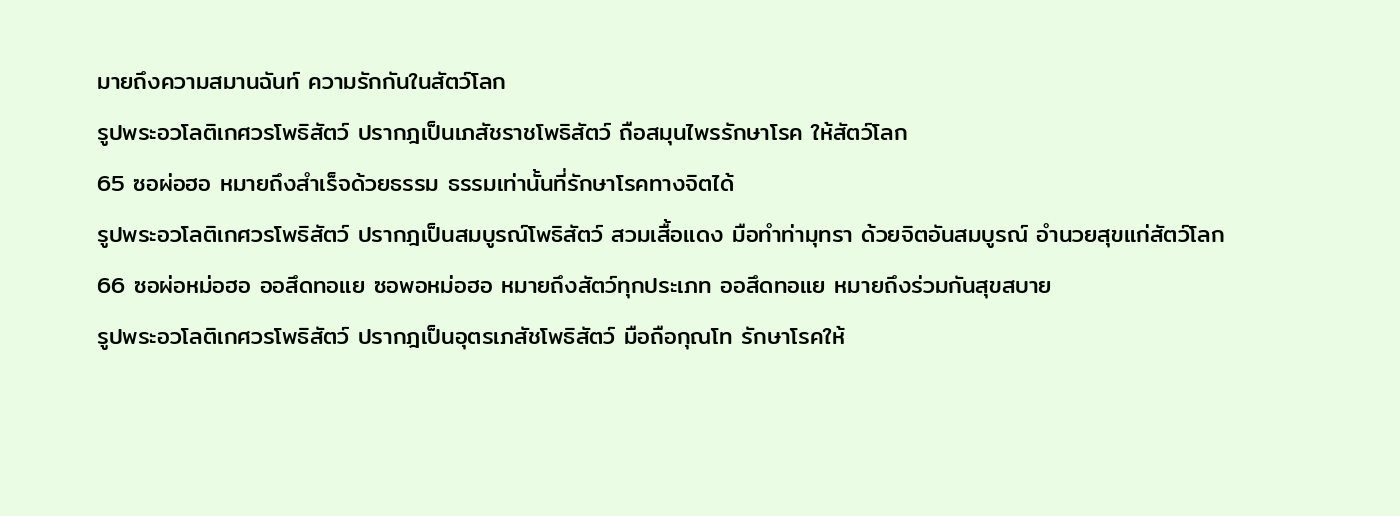มายถึงความสมานฉันท์ ความรักกันในสัตว์โลก
รูปพระอวโลติเกศวรโพธิสัตว์ ปรากฎเป็นเภสัชราชโพธิสัตว์ ถือสมุนไพรรักษาโรค ให้สัตว์โลก
65 ซอผ่อฮอ หมายถึงสำเร็จด้วยธรรม ธรรมเท่านั้นที่รักษาโรคทางจิตได้
รูปพระอวโลติเกศวรโพธิสัตว์ ปรากฎเป็นสมบูรณ์โพธิสัตว์ สวมเสื้อแดง มือทำท่ามุทรา ด้วยจิตอันสมบูรณ์ อำนวยสุขแก่สัตว์โลก
66 ซอผ่อหม่อฮอ ออสึดทอแย ซอพอหม่อฮอ หมายถึงสัตว์ทุกประเภท ออสึดทอแย หมายถึงร่วมกันสุขสบาย
รูปพระอวโลติเกศวรโพธิสัตว์ ปรากฎเป็นอุตรเภสัชโพธิสัตว์ มือถือกุณโท รักษาโรคให้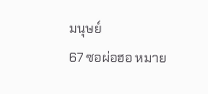มนุษย์
67 ซอผ่อฮอ หมาย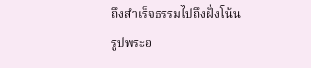ถึงสำเร็จธรรมไปถึงฝั่งโน้น
รูปพระอ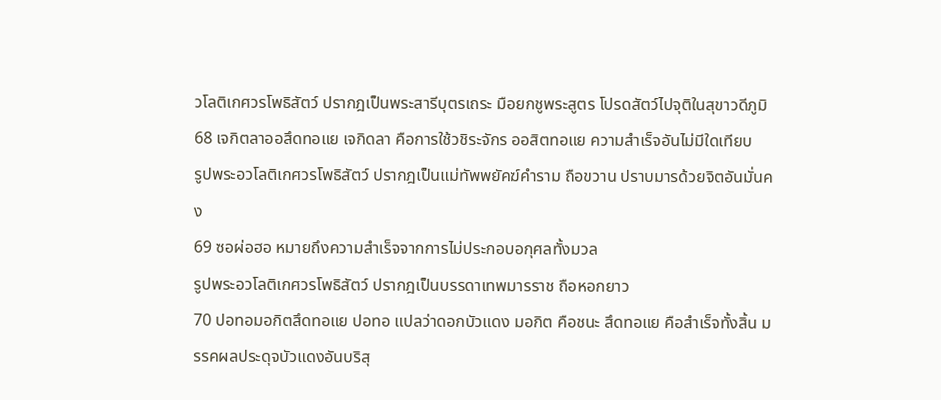วโลติเกศวรโพธิสัตว์ ปรากฎเป็นพระสารีบุตรเถระ มือยกชูพระสูตร โปรดสัตว์ไปจุติในสุขาวดีภูมิ
68 เจกิตลาออสึดทอแย เจกิดลา คือการใช้วชิระจักร ออสิตทอแย ความสำเร็จอันไม่มีใดเทียบ
รูปพระอวโลติเกศวรโพธิสัตว์ ปรากฎเป็นแม่ทัพพยัคฆ์คำราม ถือขวาน ปราบมารด้วยจิตอันมั่นคง
69 ซอผ่อฮอ หมายถึงความสำเร็จจากการไม่ประกอบอกุศลทั้งมวล
รูปพระอวโลติเกศวรโพธิสัตว์ ปรากฎเป็นบรรดาเทพมารราช ถือหอกยาว
70 ปอทอมอกิตสึดทอแย ปอทอ แปลว่าดอกบัวแดง มอกิต คือชนะ สึดทอแย คือสำเร็จทั้งสิ้น มรรคผลประดุจบัวแดงอันบริสุ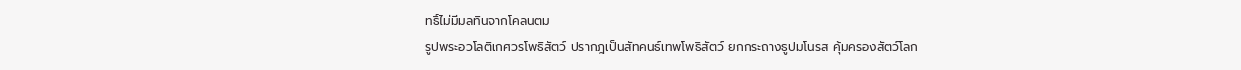ทธิ์ไม่มีมลทินจากโคลนตม
รูปพระอวโลติเกศวรโพธิสัตว์ ปรากฎเป็นสัทคนธ์เทพโพธิสัตว์ ยกกระถางธูปมโนรส คุ้มครองสัตว์โลก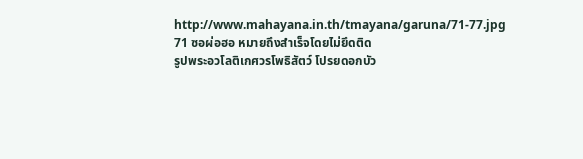http://www.mahayana.in.th/tmayana/garuna/71-77.jpg
71 ซอผ่อฮอ หมายถึงสำเร็จโดยไม่ยึดติด
รูปพระอวโลติเกศวรโพธิสัตว์ โปรยดอกบัว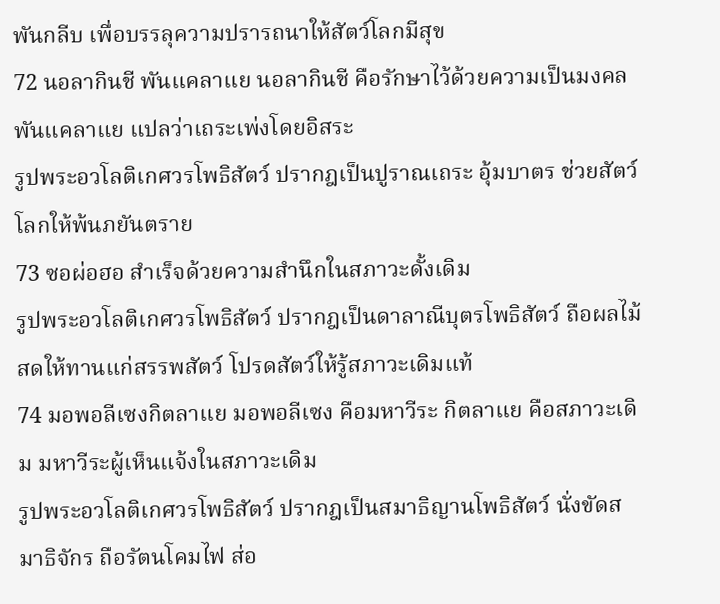พันกลีบ เพื่อบรรลุความปรารถนาให้สัตว์โลกมีสุข
72 นอลากินชี พันแคลาแย นอลากินชี คือรักษาไว้ด้วยความเป็นมงคล พันแคลาแย แปลว่าเถระเพ่งโดยอิสระ
รูปพระอวโลติเกศวรโพธิสัตว์ ปรากฎเป็นปูราณเถระ อุ้มบาตร ช่วยสัตว์โลกให้พ้นภยันตราย
73 ซอผ่อฮอ สำเร็จด้วยความสำนึกในสภาวะดั้งเดิม
รูปพระอวโลติเกศวรโพธิสัตว์ ปรากฎเป็นดาลาณีบุตรโพธิสัตว์ ถือผลไม้สดให้ทานแก่สรรพสัตว์ โปรดสัตว์ให้รู้สภาวะเดิมแท้
74 มอพอลีเซงกิตลาแย มอพอลีเซง คือมหาวีระ กิตลาแย คือสภาวะเดิม มหาวีระผู้เห็นแจ้งในสภาวะเดิม
รูปพระอวโลติเกศวรโพธิสัตว์ ปรากฎเป็นสมาธิญานโพธิสัตว์ นั่งขัดสมาธิจักร ถือรัตนโคมไฟ ส่อ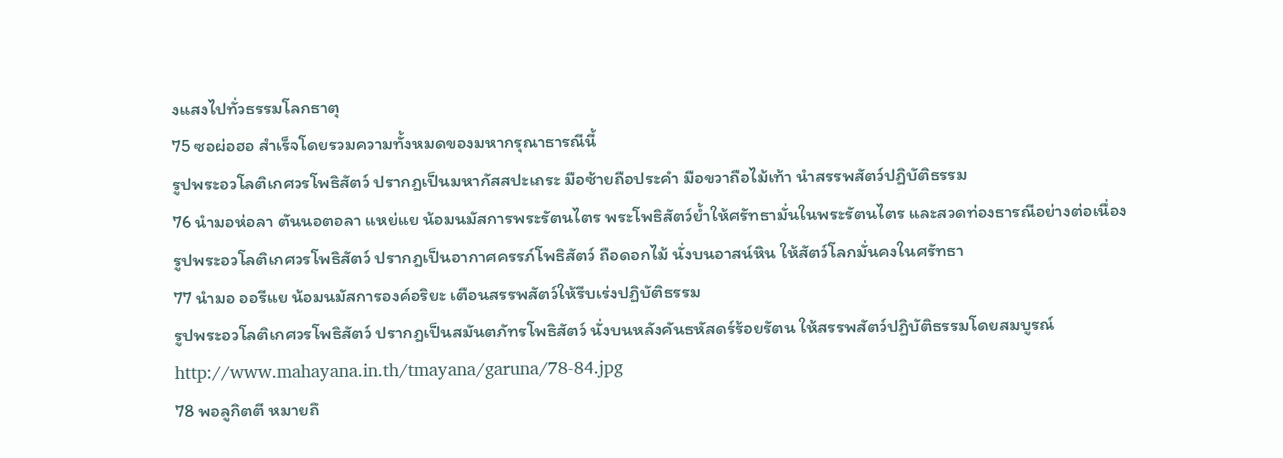งแสงไปทั่วธรรมโลกธาตุ
75 ซอผ่อฮอ สำเร็จโดยรวมความทั้งหมดของมหากรุณาธารณีนี้
รูปพระอวโลติเกศวรโพธิสัตว์ ปรากฎเป็นมหากัสสปะเถระ มือซ้ายถือประคำ มือขวาถือไม้เท้า นำสรรพสัตว์ปฏิบัติธรรม
76 นำมอห่อลา ตันนอตอลา แหย่แย น้อมนมัสการพระรัตนไตร พระโพธิสัตว์ย้ำให้ศรัทธามั่นในพระรัตนไตร และสวดท่องธารณีอย่างต่อเนื่อง
รูปพระอวโลติเกศวรโพธิสัตว์ ปรากฎเป็นอากาศครรภ์โพธิสัตว์ ถือดอกไม้ นั่งบนอาสน์หิน ให้สัตว์โลกมั่นคงในศรัทธา
77 นำมอ ออรีแย น้อมนมัสการองค์อริยะ เตือนสรรพสัตว์ให้รีบเร่งปฏิบัติธรรม
รูปพระอวโลติเกศวรโพธิสัตว์ ปรากฎเป็นสมันตภัทรโพธิสัตว์ นั่งบนหลังคันธหัสดร์ร้อยรัตน ให้สรรพสัตว์ปฏิบัติธรรมโดยสมบูรณ์
http://www.mahayana.in.th/tmayana/garuna/78-84.jpg
78 พอลูกิตตี หมายถึ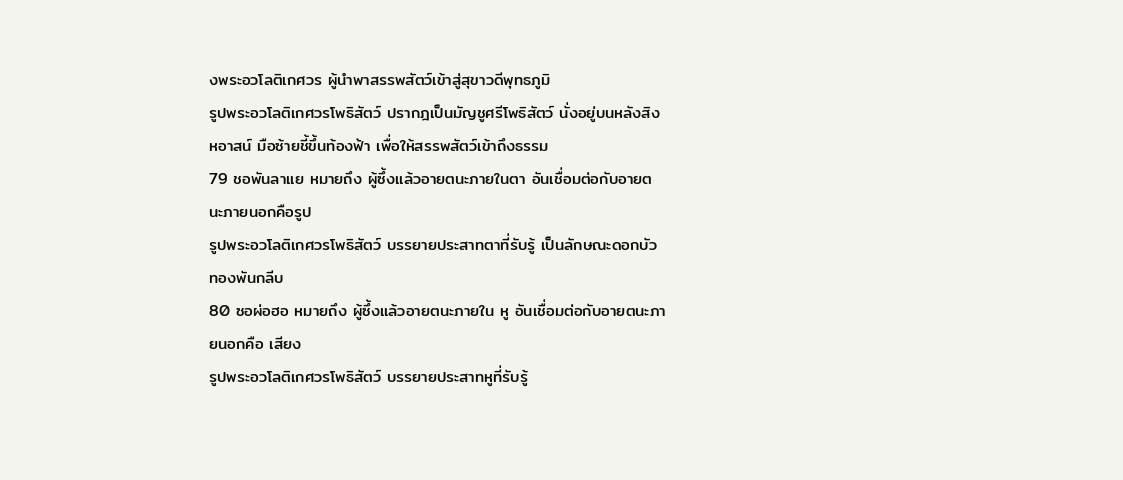งพระอวโลติเกศวร ผู้นำพาสรรพสัตว์เข้าสู่สุขาวดีพุทธภูมิ
รูปพระอวโลติเกศวรโพธิสัตว์ ปรากฎเป็นมัญชูศรีโพธิสัตว์ นั่งอยู่บนหลังสิงหอาสน์ มือซ้ายชี้ขึ้นท้องฟ้า เพื่อให้สรรพสัตว์เข้าถึงธรรม
79 ชอพันลาแย หมายถึง ผู้ซึ้งแล้วอายตนะภายในตา อันเชื่อมต่อกับอายตนะภายนอกคือรูป
รูปพระอวโลติเกศวรโพธิสัตว์ บรรยายประสาทตาที่รับรู้ เป็นลักษณะดอกบัวทองพันกลีบ
80 ซอผ่อฮอ หมายถึง ผู้ซึ้งแล้วอายตนะภายใน หู อันเชื่อมต่อกับอายตนะภายนอกคือ เสียง
รูปพระอวโลติเกศวรโพธิสัตว์ บรรยายประสาทหูที่รับรู้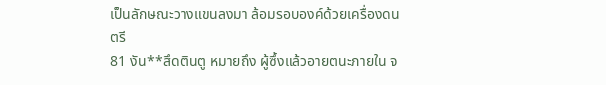เป็นลักษณะวางแขนลงมา ล้อมรอบองค์ด้วยเครื่องดนตรี
81 งัน**สึดตินตู หมายถึง ผู้ซึ้งแล้วอายตนะภายใน จ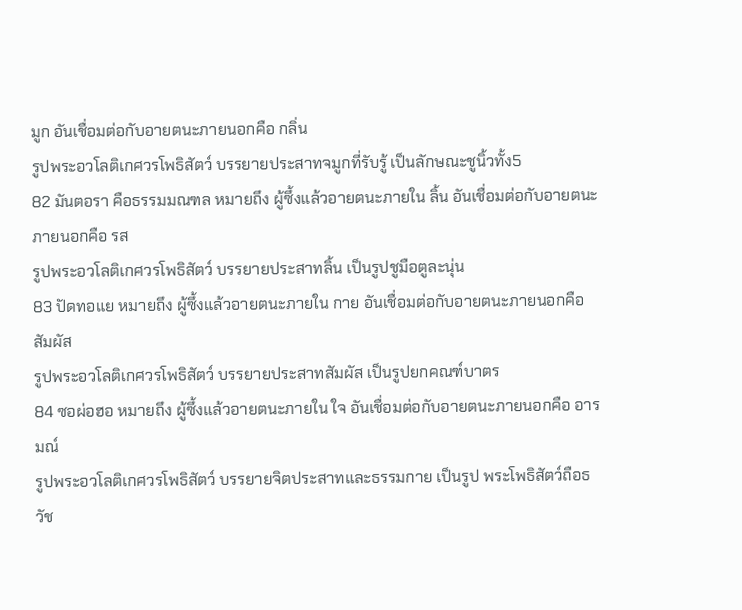มูก อันเชื่อมต่อกับอายตนะภายนอกคือ กลิ่น
รูปพระอวโลติเกศวรโพธิสัตว์ บรรยายประสาทจมูกที่รับรู้ เป็นลักษณะชูนิ้วทั้ง5
82 มันตอรา คือธรรมมณฑล หมายถึง ผู้ซึ้งแล้วอายตนะภายใน ลิ้น อันเชื่อมต่อกับอายตนะภายนอกคือ รส
รูปพระอวโลติเกศวรโพธิสัตว์ บรรยายประสาทลิ้น เป็นรูปชูมือตูละนุ่น
83 ปัดทอแย หมายถึง ผู้ซึ้งแล้วอายตนะภายใน กาย อันเชื่อมต่อกับอายตนะภายนอกคือ สัมผัส
รูปพระอวโลติเกศวรโพธิสัตว์ บรรยายประสาทสัมผัส เป็นรูปยกคณฑ์บาตร
84 ซอผ่อฮอ หมายถึง ผู้ซึ้งแล้วอายตนะภายใน ใจ อันเชื่อมต่อกับอายตนะภายนอกคือ อารมณ์
รูปพระอวโลติเกศวรโพธิสัตว์ บรรยายจิตประสาทและธรรมกาย เป็นรูป พระโพธิสัตว์ถือธวัช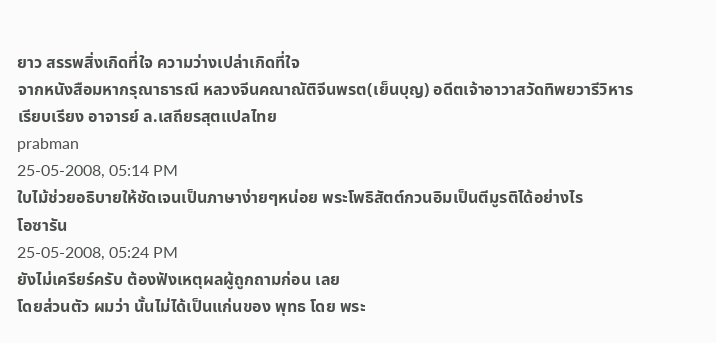ยาว สรรพสิ่งเกิดที่ใจ ความว่างเปล่าเกิดที่ใจ
จากหนังสือมหากรุณาธารณี หลวงจีนคณาณัติจีนพรต(เย็นบุญ) อดีตเจ้าอาวาสวัดทิพยวารีวิหาร เรียบเรียง อาจารย์ ล.เสถียรสุตแปลไทย
prabman
25-05-2008, 05:14 PM
ใบไม้ช่วยอธิบายให้ชัดเจนเป็นภาษาง่ายๆหน่อย พระโพธิสัตต์กวนอิมเป็นตีมูรติได้อย่างไร
โอซารัน
25-05-2008, 05:24 PM
ยังไม่เครียร์ครับ ต้องฟังเหตุผลผู้ถูกถามก่อน เลย
โดยส่วนตัว ผมว่า นั้นไม่ได้เป็นแก่นของ พุทธ โดย พระ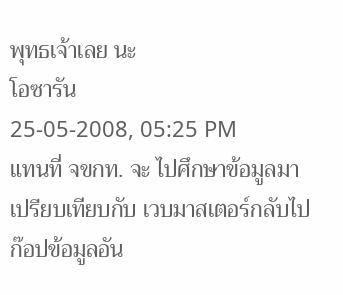พุทธเจ้าเลย นะ
โอซารัน
25-05-2008, 05:25 PM
แทนที่ จขกท. จะ ไปศึกษาข้อมูลมาเปรียบเทียบกับ เวบมาสเตอร์กลับไปก๊อปข้อมูลอัน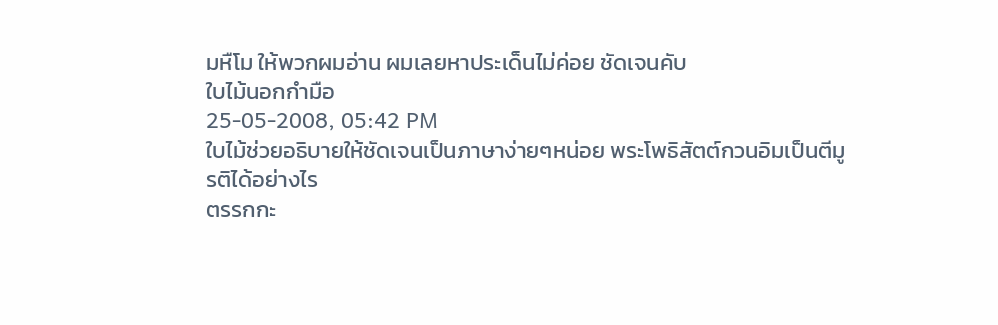มหืโม ให้พวกผมอ่าน ผมเลยหาประเด็นไม่ค่อย ชัดเจนคับ
ใบไม้นอกกำมือ
25-05-2008, 05:42 PM
ใบไม้ช่วยอธิบายให้ชัดเจนเป็นภาษาง่ายๆหน่อย พระโพธิสัตต์กวนอิมเป็นตีมูรติได้อย่างไร
ตรรกกะ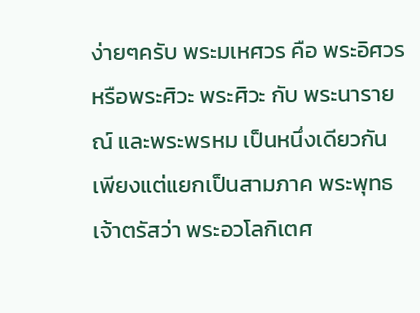ง่ายๆครับ พระมเหศวร คือ พระอิศวรหรือพระศิวะ พระศิวะ กับ พระนารายณ์ และพระพรหม เป็นหนึ่งเดียวกัน เพียงแต่แยกเป็นสามภาค พระพุทธเจ้าตรัสว่า พระอวโลกิเตศ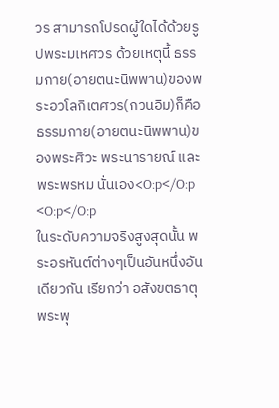วร สามารถโปรดผู้ใดได้ด้วยรูปพระมเหศวร ด้วยเหตุนี้ ธรรมกาย(อายตนะนิพพาน)ของพระอวโลกิเตศวร(กวนอิม)ก็คือ ธรรมกาย(อายตนะนิพพาน)ของพระศิวะ พระนารายณ์ และพระพรหม นั่นเอง<O:p</O:p
<O:p</O:p
ในระดับความจริงสูงสุดนั้น พระอรหันต์ต่างๆเป็นอันหนึ่งอันเดียวกัน เรียกว่า อสังขตธาตุ พระพุ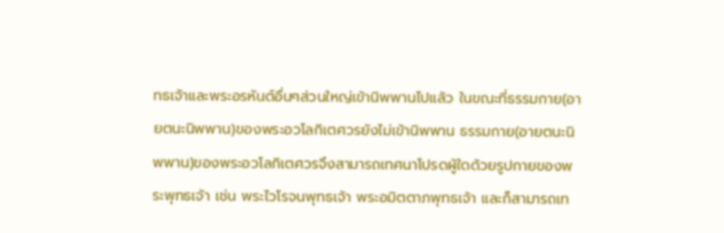ทธเจ้าและพระอรหันต์อื่นๆส่วนใหญ่เข้านิพพานไปแล้ว ในขณะที่ธรรมกาย(อายตนะนิพพาน)ของพระอวโลกิเตศวรยังไม่เข้านิพพาน ธรรมกาย(อายตนะนิพพาน)ของพระอวโลกิเตศวรจึงสามารถเทศนาโปรดผู้ใดด้วยรูปกายของพระพุทธเจ้า เช่น พระไวโรจนพุทธเจ้า พระอมิตตาภพุทธเจ้า และก็สามารถเท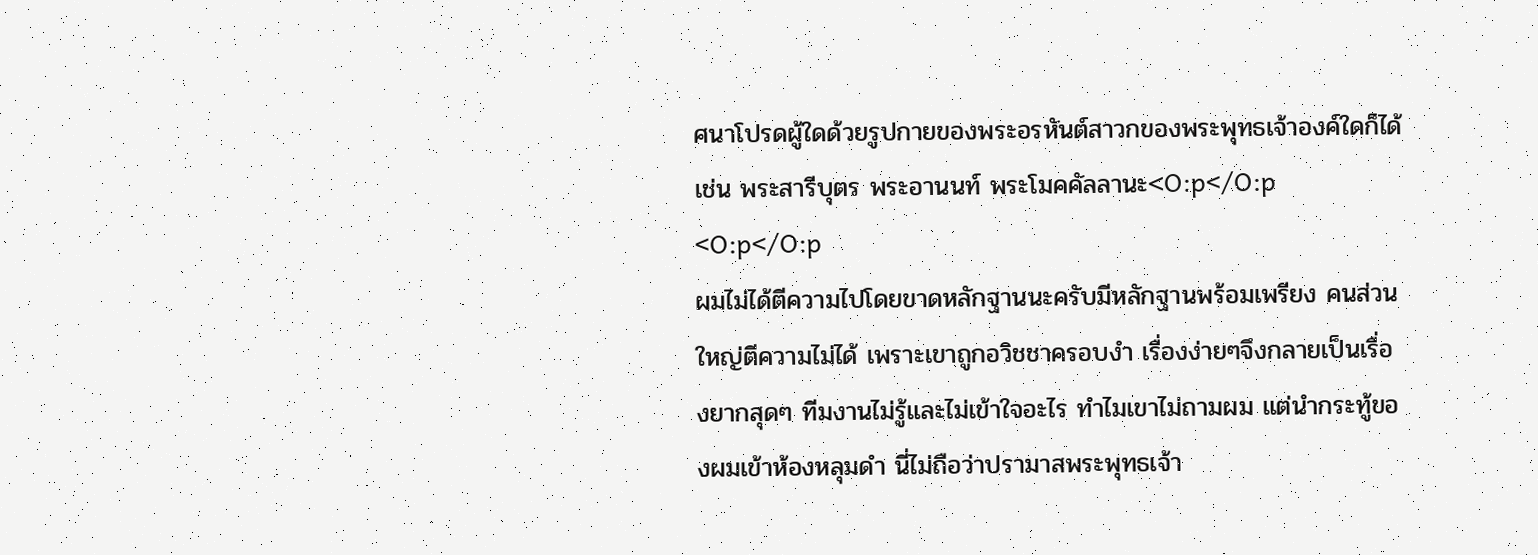ศนาโปรดผู้ใดด้วยรูปกายของพระอรหันต์สาวกของพระพุทธเจ้าองค์ใดก็ได้ เช่น พระสารีบุตร พระอานนท์ พระโมคคัลลานะ<O:p</O:p
<O:p</O:p
ผมไม่ได้ตีความไปโดยขาดหลักฐานนะครับมีหลักฐานพร้อมเพรียง คนส่วนใหญ่ตีความไม่ได้ เพราะเขาถูกอวิชชาครอบงำ เรื่องง่ายๆจึงกลายเป็นเรื่องยากสุดๆ ทีมงานไม่รู้และไม่เข้าใจอะไร ทำไมเขาไม่ถามผม แต่นำกระทู้ของผมเข้าห้องหลุมดำ นี่ไม่ถือว่าปรามาสพระพุทธเจ้า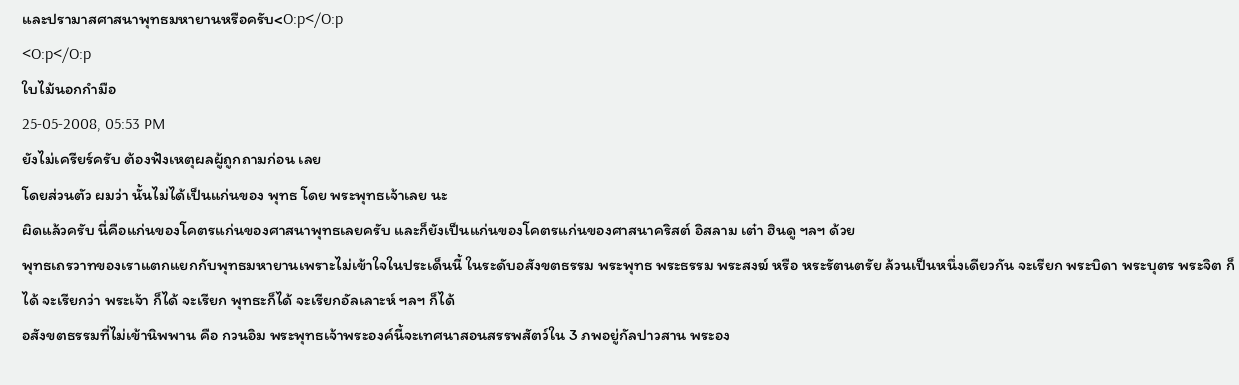และปรามาสศาสนาพุทธมหายานหรือครับ<O:p</O:p
<O:p</O:p
ใบไม้นอกกำมือ
25-05-2008, 05:53 PM
ยังไม่เครียร์ครับ ต้องฟังเหตุผลผู้ถูกถามก่อน เลย
โดยส่วนตัว ผมว่า นั้นไม่ได้เป็นแก่นของ พุทธ โดย พระพุทธเจ้าเลย นะ
ผิดแล้วครับ นี่คือแก่นของโคตรแก่นของศาสนาพุทธเลยครับ และก็ยังเป็นแก่นของโคตรแก่นของศาสนาคริสต์ อิสลาม เต๋า ฮินดู ฯลฯ ด้วย
พุทธเถรวาทของเราแตกแยกกับพุทธมหายานเพราะไม่เข้าใจในประเด็นนี้ ในระดับอสังขตธรรม พระพุทธ พระธรรม พระสงฆ์ หรือ หระรัตนตรัย ล้วนเป็นหนึ่งเดียวกัน จะเรียก พระบิดา พระบุตร พระจิต ก็ได้ จะเรียกว่า พระเจ้า ก็ได้ จะเรียก พุทธะก็ได้ จะเรียกอัลเลาะห์ ฯลฯ ก็ได้
อสังขตธรรมที่ไม่เข้านิพพาน คือ กวนอิม พระพุทธเจ้าพระองค์นี้จะเทศนาสอนสรรพสัตว์ใน 3 ภพอยู่กัลปาวสาน พระอง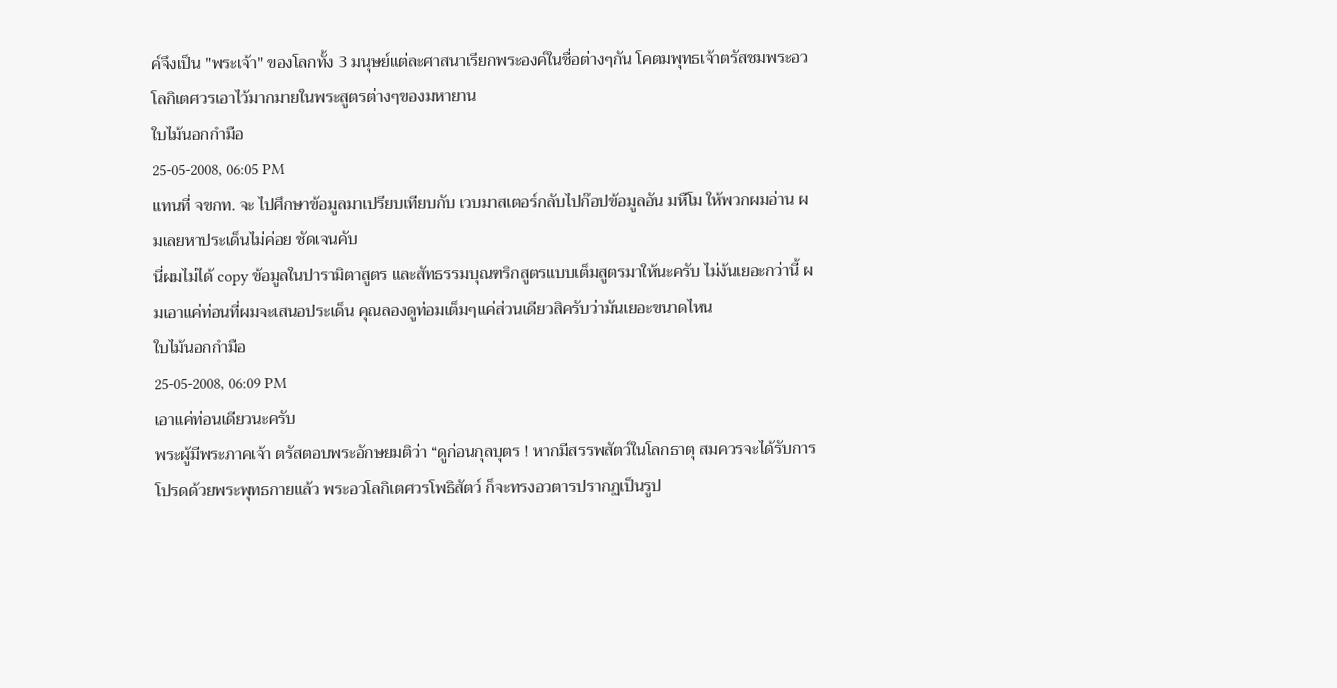ค์จึงเป็น "พระเจ้า" ของโลกทั้ง 3 มนุษย์แต่ละศาสนาเรียกพระองค์ในชื่อต่างๆกัน โคตมพุทธเจ้าตรัสชมพระอวโลกิเตศวรเอาไว้มากมายในพระสูตรต่างๆของมหายาน
ใบไม้นอกกำมือ
25-05-2008, 06:05 PM
แทนที่ จขกท. จะ ไปศึกษาข้อมูลมาเปรียบเทียบกับ เวบมาสเตอร์กลับไปก๊อปข้อมูลอัน มหืโม ให้พวกผมอ่าน ผมเลยหาประเด็นไม่ค่อย ชัดเจนคับ
นี่ผมไม่ได้ copy ข้อมูลในปารามิตาสูตร และสัทธรรมบุณฑริกสูตรแบบเต็มสูตรมาให้นะครับ ไม่ง้นเยอะกว่านี้ ผมเอาแค่ท่อนที่ผมจะเสนอประเด็น คุณลองดูท่อมเต็มๆแค่ส่วนเดียวสิครับว่ามันเยอะขนาดไหน
ใบไม้นอกกำมือ
25-05-2008, 06:09 PM
เอาแค่ท่อนเดียวนะครับ
พระผู้มีพระภาคเจ้า ตรัสตอบพระอักษยมติว่า “ดูก่อนกุลบุตร ! หากมีสรรพสัตว์ในโลกธาตุ สมควรจะได้รับการโปรดด้วยพระพุทธกายแล้ว พระอวโลกิเตศวรโพธิสัตว์ ก็จะทรงอวตารปรากฏเป็นรูป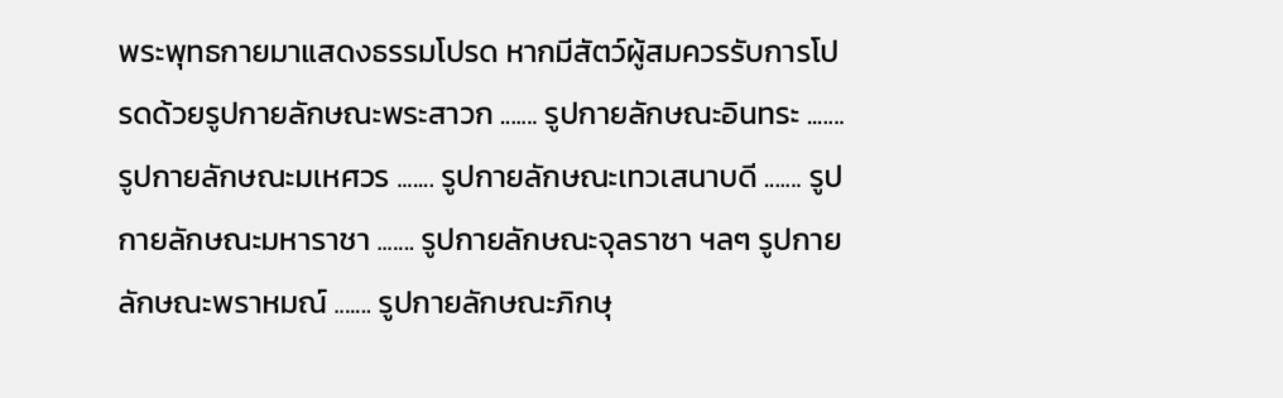พระพุทธกายมาแสดงธรรมโปรด หากมีสัตว์ผู้สมควรรับการโปรดด้วยรูปกายลักษณะพระสาวก ....... รูปกายลักษณะอินทระ ....... รูปกายลักษณะมเหศวร ....... รูปกายลักษณะเทวเสนาบดี ....... รูปกายลักษณะมหาราชา ....... รูปกายลักษณะจุลราซา ฯลๆ รูปกายลักษณะพราหมณ์ ....... รูปกายลักษณะภิกษุ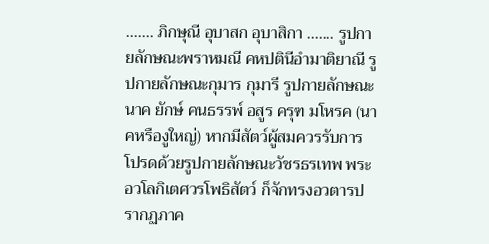....... ภิกษุณี อุบาสก อุบาสิกา ....... รูปกายลักษณะพราหมณี คหปตินีอำมาติยาณี รูปกายลักษณะกุมาร กุมารี รูปกายลักษณะนาค ยักษ์ คนธรรพ์ อสูร ครุฑ มโหรค (นาคหรืองูใหญ่) หากมีสัตว์ผู้สมควรรับการโปรดด้วยรูปกายลักษณะวัชรธรเทพ พระอวโลกิเตศวรโพธิสัตว์ ก็จักทรงอวตารปรากฏภาค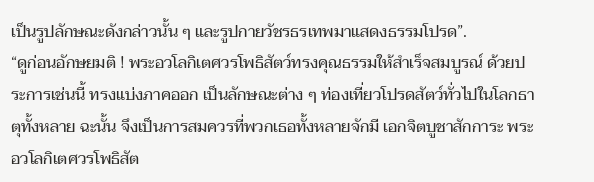เป็นรูปลักษณะดังกล่าวนั้น ๆ และรูปกายวัชรธรเทพมาแสดงธรรมโปรด”.
“ดูก่อนอักษยมติ ! พระอวโลกิเตศวรโพธิสัตว์ทรงคุณธรรมให้สำเร็จสมบูรณ์ ด้วยประการเช่นนี้ ทรงแบ่งภาคออก เป็นลักษณะต่าง ๆ ท่องเที่ยวโปรดสัตว์ทั่วไปในโลกธาตุทั้งหลาย ฉะนั้น จึงเป็นการสมควรที่พวกเธอทั้งหลายจักมี เอกจิตบูชาสักการะ พระอวโลกิเตศวรโพธิสัต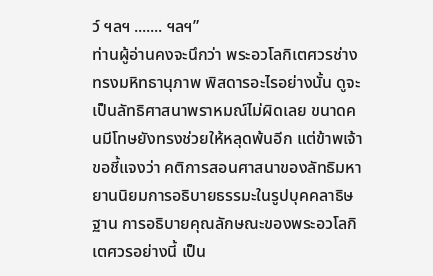ว์ ฯลฯ ....... ฯลฯ”
ท่านผู้อ่านคงจะนึกว่า พระอวโลกิเตศวรช่างทรงมหิทธานุภาพ พิสดารอะไรอย่างนั้น ดูจะเป็นลัทธิศาสนาพราหมณ์ไม่ผิดเลย ขนาดคนมีโทษยังทรงช่วยให้หลุดพ้นอีก แต่ข้าพเจ้าขอชี้แจงว่า คติการสอนศาสนาของลัทธิมหายานนิยมการอธิบายธรรมะในรูปบุคคลาธิษฐาน การอธิบายคุณลักษณะของพระอวโลกิเตศวรอย่างนี้ เป็น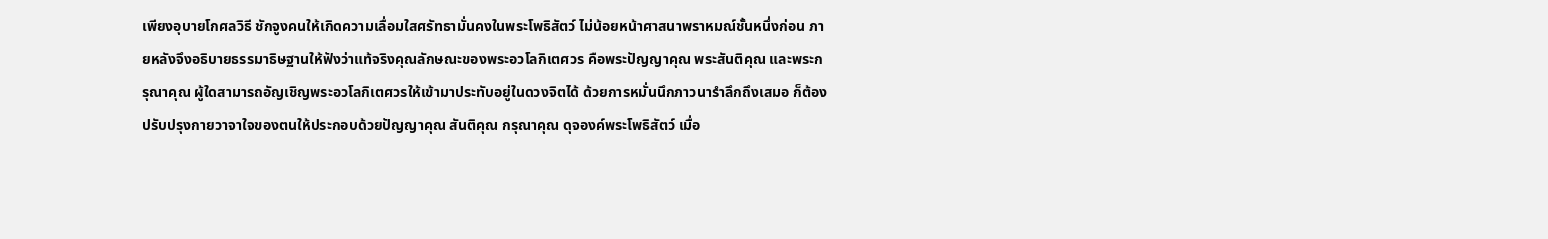เพียงอุบายโกศลวิธี ชักจูงคนให้เกิดความเลื่อมใสศรัทธามั่นคงในพระโพธิสัตว์ ไม่น้อยหน้าศาสนาพราหมณ์ชั้นหนึ่งก่อน ภายหลังจึงอธิบายธรรมาธิษฐานให้ฟังว่าแท้จริงคุณลักษณะของพระอวโลกิเตศวร คือพระปัญญาคุณ พระสันติคุณ และพระกรุณาคุณ ผู้ใดสามารถอัญเชิญพระอวโลกิเตศวรให้เข้ามาประทับอยู่ในดวงจิตได้ ด้วยการหมั่นนึกภาวนารำลึกถึงเสมอ ก็ต้องปรับปรุงกายวาจาใจของตนให้ประกอบด้วยปัญญาคุณ สันติคุณ กรุณาคุณ ดุจองค์พระโพธิสัตว์ เมื่อ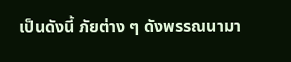เป็นดังนี้ ภัยต่าง ๆ ดังพรรณนามา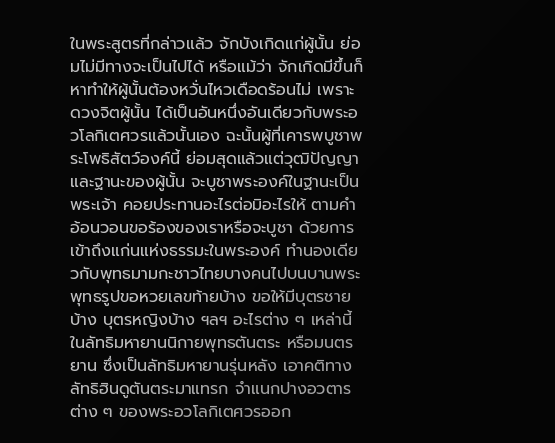ในพระสูตรที่กล่าวแล้ว จักบังเกิดแก่ผู้นั้น ย่อมไม่มีทางจะเป็นไปได้ หรือแม้ว่า จักเกิดมีขึ้นก็หาทำให้ผู้นั้นต้องหวั่นไหวเดือดร้อนไม่ เพราะดวงจิตผู้นั้น ได้เป็นอันหนึ่งอันเดียวกับพระอวโลกิเตศวรแล้วนั้นเอง ฉะนั้นผู้ที่เคารพบูชาพระโพธิสัตว์องค์นี้ ย่อมสุดแล้วแต่วุฒิปัญญาและฐานะของผู้นั้น จะบูชาพระองค์ในฐานะเป็นพระเจ้า คอยประทานอะไรต่อมิอะไรให้ ตามคำอ้อนวอนขอร้องของเราหรือจะบูชา ด้วยการเข้าถึงแก่นแห่งธรรมะในพระองค์ ทำนองเดียวกับพุทธมามกะชาวไทยบางคนไปบนบานพระพุทธรูปขอหวยเลขท้ายบ้าง ขอให้มีบุตรชายบ้าง บุตรหญิงบ้าง ฯลฯ อะไรต่าง ๆ เหล่านี้
ในลัทธิมหายานนิกายพุทธตันตระ หรือมนตรยาน ซึ่งเป็นลัทธิมหายานรุ่นหลัง เอาคติทางลัทธิฮินดูตันตระมาแทรก จำแนกปางอวตารต่าง ๆ ของพระอวโลกิเตศวรออก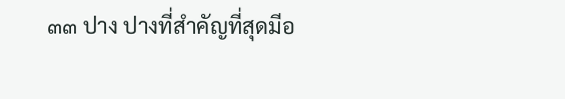๓๓ ปาง ปางที่สำคัญที่สุดมีอ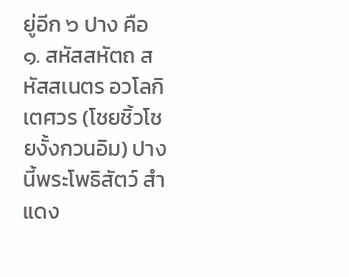ยู่อีก ๖ ปาง คือ
๑. สหัสสหัตถ สหัสสเนตร อวโลกิเตศวร (โชยชิ้วโชยงั้งกวนอิม) ปางนี้พระโพธิสัตว์ สำแดง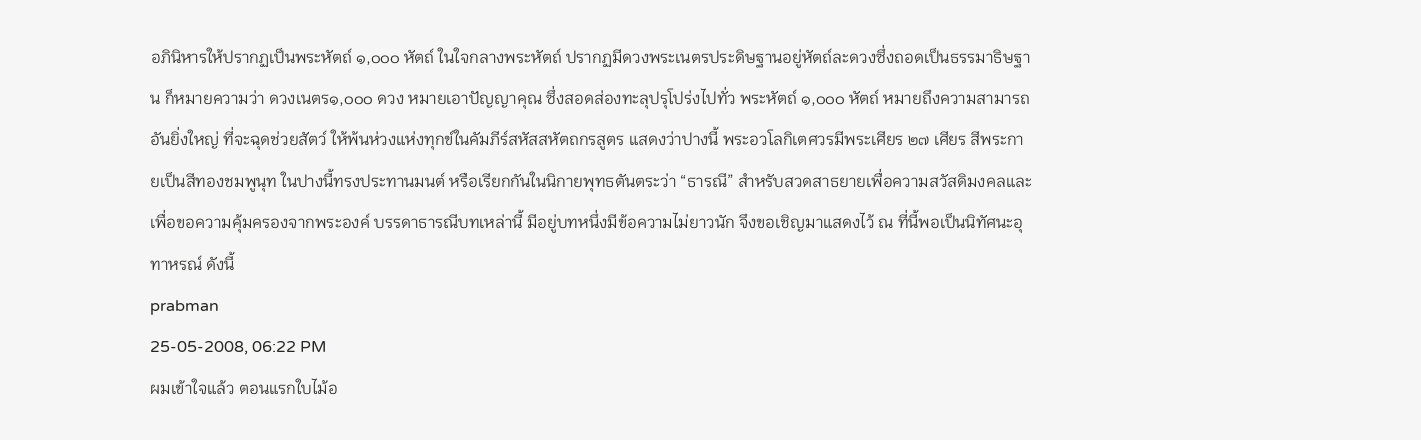อภินิหารให้ปรากฏเป็นพระหัตถ์ ๑,๐๐๐ หัตถ์ ในใจกลางพระหัตถ์ ปรากฏมีดวงพระเนตรประดิษฐานอยู่หัตถ์ละดวงซึ่งถอดเป็นธรรมาธิษฐาน ก็หมายความว่า ดวงเนตร๑,๐๐๐ ดวง หมายเอาปัญญาคุณ ซึ่งสอดส่องทะลุปรุโปร่งไปทั่ว พระหัตถ์ ๑,๐๐๐ หัตถ์ หมายถึงความสามารถอันยิ่งใหญ่ ที่จะฉุดช่วยสัตว์ ให้พ้นห่วงแห่งทุกข์ในคัมภีร์สหัสสหัตถกรสูตร แสดงว่าปางนี้ พระอวโลกิเตศวรมีพระเศียร ๒๗ เศียร สีพระกายเป็นสีทองชมพูนุท ในปางนี้ทรงประทานมนต์ หรือเรียกกันในนิกายพุทธตันตระว่า “ธารณี” สำหรับสวดสาธยายเพื่อความสวัสดิมงคลและเพื่อขอความคุ้มครองจากพระองค์ บรรดาธารณีบทเหล่านี้ มีอยู่บทหนึ่งมีข้อความไม่ยาวนัก จึงขอเชิญมาแสดงไว้ ณ ที่นี้พอเป็นนิทัศนะอุทาหรณ์ ดังนี้
prabman
25-05-2008, 06:22 PM
ผมเข้าใจแล้ว ตอนแรกใบไม้อ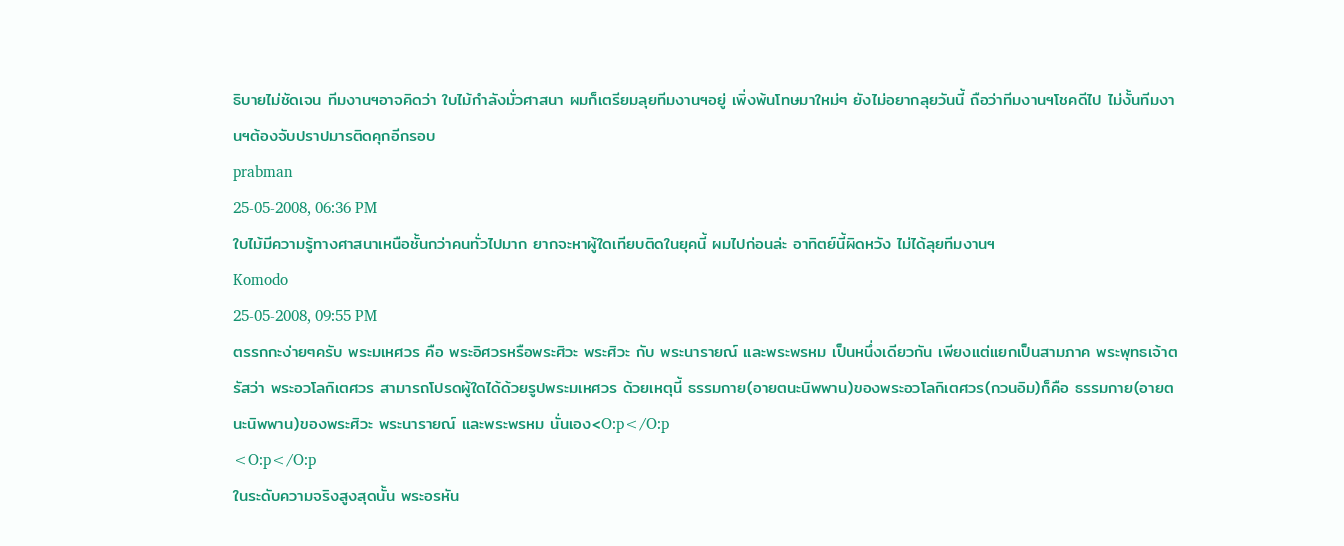ธิบายไม่ชัดเจน ทีมงานฯอาจคิดว่า ใบไม้กำลังมั่วศาสนา ผมก็เตรียมลุยทีมงานฯอยู่ เพิ่งพ้นโทษมาใหม่ๆ ยังไม่อยากลุยวันนี้ ถือว่าทีมงานฯโชคดีไป ไม่งั้นทีมงานฯต้องจับปราปมารติดคุกอีกรอบ
prabman
25-05-2008, 06:36 PM
ใบไม้มีความรู้ทางศาสนาเหนือชั้นกว่าคนทั่วไปมาก ยากจะหาผู้ใดเทียบติดในยุคนี้ ผมไปก่อนล่ะ อาทิตย์นี้ผิดหวัง ไม่ได้ลุยทีมงานฯ
Komodo
25-05-2008, 09:55 PM
ตรรกกะง่ายๆครับ พระมเหศวร คือ พระอิศวรหรือพระศิวะ พระศิวะ กับ พระนารายณ์ และพระพรหม เป็นหนึ่งเดียวกัน เพียงแต่แยกเป็นสามภาค พระพุทธเจ้าตรัสว่า พระอวโลกิเตศวร สามารถโปรดผู้ใดได้ด้วยรูปพระมเหศวร ด้วยเหตุนี้ ธรรมกาย(อายตนะนิพพาน)ของพระอวโลกิเตศวร(กวนอิม)ก็คือ ธรรมกาย(อายตนะนิพพาน)ของพระศิวะ พระนารายณ์ และพระพรหม นั่นเอง<O:p</O:p
<O:p</O:p
ในระดับความจริงสูงสุดนั้น พระอรหัน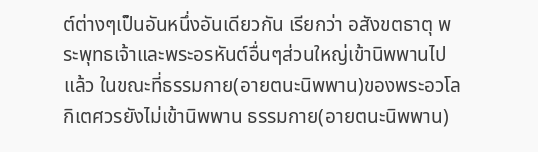ต์ต่างๆเป็นอันหนึ่งอันเดียวกัน เรียกว่า อสังขตธาตุ พระพุทธเจ้าและพระอรหันต์อื่นๆส่วนใหญ่เข้านิพพานไปแล้ว ในขณะที่ธรรมกาย(อายตนะนิพพาน)ของพระอวโลกิเตศวรยังไม่เข้านิพพาน ธรรมกาย(อายตนะนิพพาน)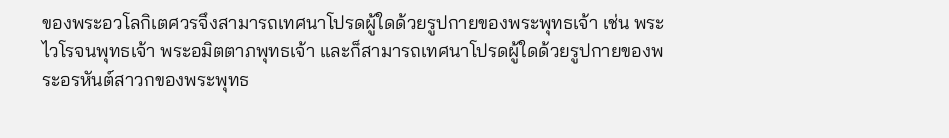ของพระอวโลกิเตศวรจึงสามารถเทศนาโปรดผู้ใดด้วยรูปกายของพระพุทธเจ้า เช่น พระไวโรจนพุทธเจ้า พระอมิตตาภพุทธเจ้า และก็สามารถเทศนาโปรดผู้ใดด้วยรูปกายของพระอรหันต์สาวกของพระพุทธ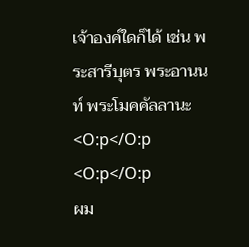เจ้าองค์ใดก็ได้ เช่น พระสารีบุตร พระอานนท์ พระโมคคัลลานะ<O:p</O:p
<O:p</O:p
ผม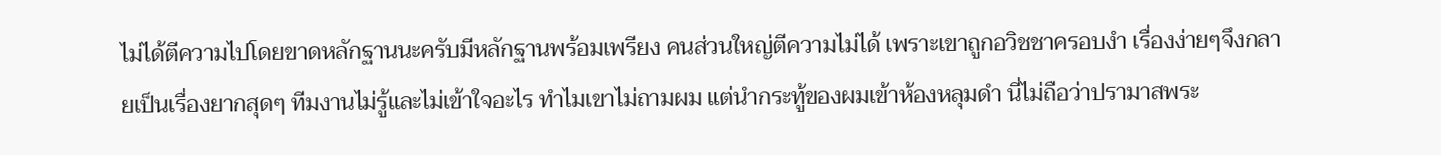ไม่ได้ตีความไปโดยขาดหลักฐานนะครับมีหลักฐานพร้อมเพรียง คนส่วนใหญ่ตีความไม่ได้ เพราะเขาถูกอวิชชาครอบงำ เรื่องง่ายๆจึงกลายเป็นเรื่องยากสุดๆ ทีมงานไม่รู้และไม่เข้าใจอะไร ทำไมเขาไม่ถามผม แต่นำกระทู้ของผมเข้าห้องหลุมดำ นี่ไม่ถือว่าปรามาสพระ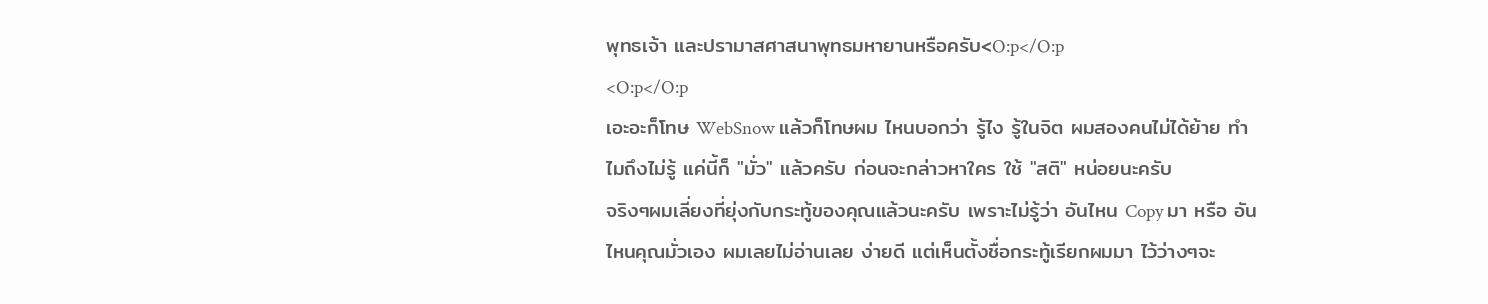พุทธเจ้า และปรามาสศาสนาพุทธมหายานหรือครับ<O:p</O:p
<O:p</O:p
เอะอะก็โทษ WebSnow แล้วก็โทษผม ไหนบอกว่า รู้ไง รู้ในจิต ผมสองคนไม่ได้ย้าย ทำไมถึงไม่รู้ แค่นี้ก็ "มั่ว" แล้วครับ ก่อนจะกล่าวหาใคร ใช้ "สติ" หน่อยนะครับ
จริงๆผมเลี่ยงที่ยุ่งกับกระทู้ของคุณแล้วนะครับ เพราะไม่รู้ว่า อันไหน Copy มา หรือ อันไหนคุณมั่วเอง ผมเลยไม่อ่านเลย ง่ายดี แต่เห็นตั้งชื่อกระทู้เรียกผมมา ไว้ว่างๆจะ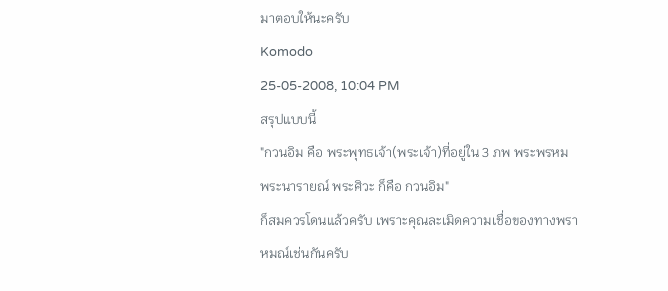มาตอบให้นะครับ
Komodo
25-05-2008, 10:04 PM
สรุปแบบนี้
"กวนอิม คือ พระพุทธเจ้า(พระเจ้า)ที่อยู่ใน 3 ภพ พระพรหม พระนารายณ์ พระศิวะ ก็คือ กวนอิม"
ก็สมควรโดนแล้วครับ เพราะคุณละเมิดความเชื่อของทางพราหมณ์เช่นกันครับ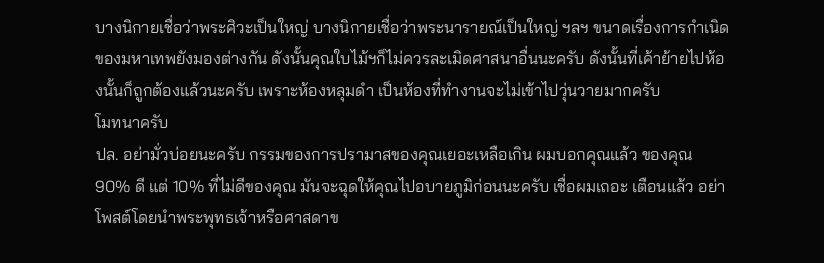บางนิกายเชื่อว่าพระศิวะเป็นใหญ่ บางนิกายเชื่อว่าพระนารายณ์เป็นใหญ่ ฯลฯ ขนาดเรื่องการกำเนิดของมหาเทพยังมองต่างกัน ดังนั้นคุณใบไม้ฯก็ไม่ควรละเมิดศาสนาอื่นนะครับ ดังนั้นที่เค้าย้ายไปห้องนั้นก็ถูกต้องแล้วนะครับ เพราะห้องหลุมดำ เป็นห้องที่ทำงานจะไม่เข้าไปวุ่นวายมากครับ
โมทนาครับ
ปล. อย่ามั่วบ่อยนะครับ กรรมของการปรามาสของคุณเยอะเหลือเกิน ผมบอกคุณแล้ว ของคุณ 90% ดี แต่ 10% ที่ไม่ดีของคุณ มันจะฉุดให้คุณไปอบายภูมิก่อนนะครับ เชื่อผมเถอะ เตือนแล้ว อย่าโพสต์โดยนำพระพุทธเจ้าหรือศาสดาข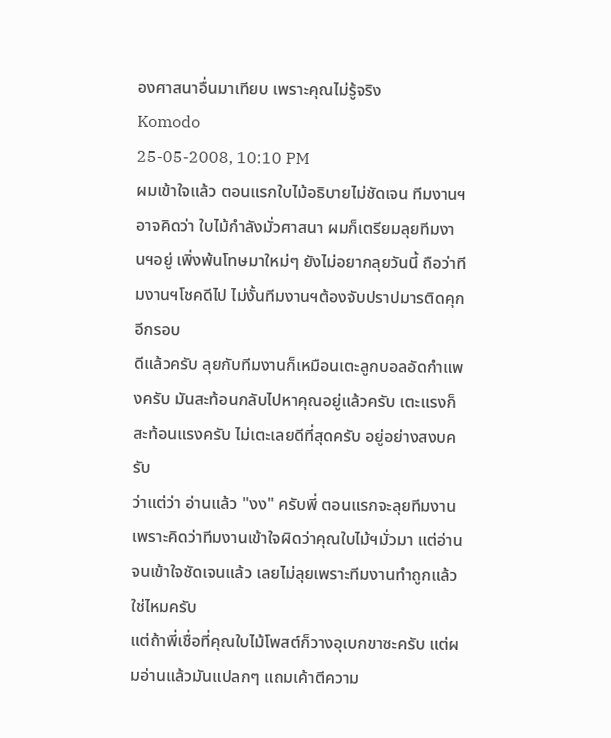องศาสนาอื่นมาเทียบ เพราะคุณไม่รู้จริง
Komodo
25-05-2008, 10:10 PM
ผมเข้าใจแล้ว ตอนแรกใบไม้อธิบายไม่ชัดเจน ทีมงานฯอาจคิดว่า ใบไม้กำลังมั่วศาสนา ผมก็เตรียมลุยทีมงานฯอยู่ เพิ่งพ้นโทษมาใหม่ๆ ยังไม่อยากลุยวันนี้ ถือว่าทีมงานฯโชคดีไป ไม่งั้นทีมงานฯต้องจับปราปมารติดคุกอีกรอบ
ดีแล้วครับ ลุยกับทีมงานก็เหมือนเตะลูกบอลอัดกำแพงครับ มันสะท้อนกลับไปหาคุณอยู่แล้วครับ เตะแรงก็สะท้อนแรงครับ ไม่เตะเลยดีที่สุดครับ อยู่อย่างสงบครับ
ว่าแต่ว่า อ่านแล้ว "งง" ครับพี่ ตอนแรกจะลุยทีมงาน เพราะคิดว่าทีมงานเข้าใจผิดว่าคุณใบไม้ฯมั่วมา แต่อ่านจนเข้าใจชัดเจนแล้ว เลยไม่ลุยเพราะทีมงานทำถูกแล้วใช่ไหมครับ
แต่ถ้าพี่เชื่อที่คุณใบไม้โพสต์ก็วางอุเบกขาซะครับ แต่ผมอ่านแล้วมันแปลกๆ แถมเค้าตีความ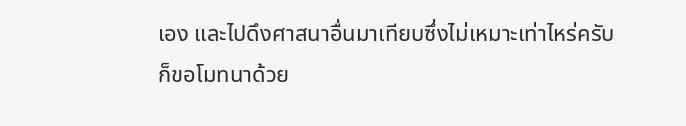เอง และไปดึงศาสนาอื่นมาเทียบซึ่งไม่เหมาะเท่าไหร่ครับ
ก็ขอโมทนาด้วย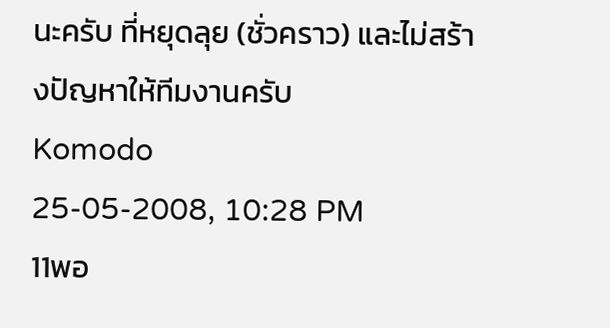นะครับ ที่หยุดลุย (ชั่วคราว) และไม่สร้างปัญหาให้ทีมงานครับ
Komodo
25-05-2008, 10:28 PM
11พอ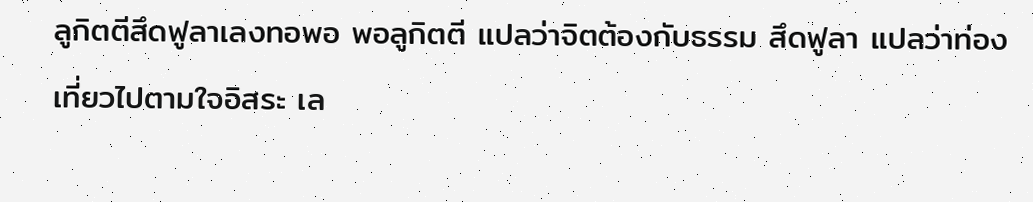ลูกิตตีสึดฟูลาเลงทอพอ พอลูกิตตี แปลว่าจิตต้องกับธรรม สึดฟูลา แปลว่าท่องเที่ยวไปตามใจอิสระ เล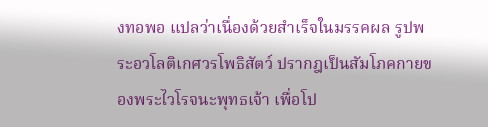งทอพอ แปลว่าเนื่องด้วยสำเร็จในมรรคผล รูปพระอวโลติเกศวรโพธิสัตว์ ปรากฎเป็นสัมโภคกายของพระไวโรจนะพุทธเจ้า เพื่อโป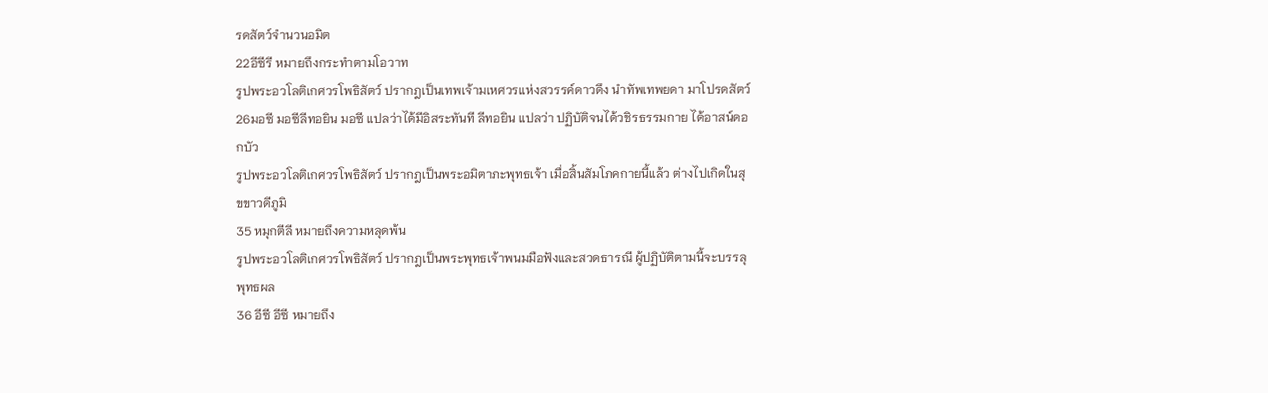รดสัตว์จำนวนอมิต
22อีซีรี หมายถึงกระทำตามโอวาท
รูปพระอวโลติเกศวรโพธิสัตว์ ปรากฎเป็นเทพเจ้ามเหศวรแห่งสวรรค์ดาวดึง นำทัพเทพยดา มาโปรดสัตว์
26มอซี มอซีลีทอยิน มอซี แปลว่าได้มีอิสระทันที ลีทอยิน แปลว่า ปฏิบัติจนได้วชิรธรรมกาย ได้อาสน์ดอกบัว
รูปพระอวโลติเกศวรโพธิสัตว์ ปรากฎเป็นพระอมิตาภะพุทธเจ้า เมื่อสิ้นสัมโภคกายนี้แล้ว ต่างไปเกิดในสุขขาวดีภูมิ
35 หมุกตีลี หมายถึงความหลุดพ้น
รูปพระอวโลติเกศวรโพธิสัตว์ ปรากฎเป็นพระพุทธเจ้าพนมมือฟังและสวดธารณี ผู้ปฏิบัติตามนี้จะบรรลุพุทธผล
36 อีซี อีซี หมายถึง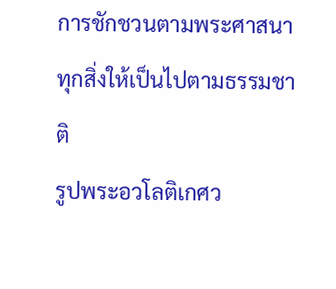การชักชวนตามพระศาสนา ทุกสิ่งให้เป็นไปตามธรรมชาติ
รูปพระอวโลติเกศว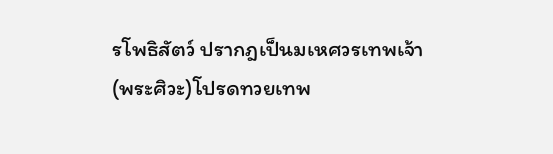รโพธิสัตว์ ปรากฎเป็นมเหศวรเทพเจ้า(พระศิวะ)โปรดทวยเทพ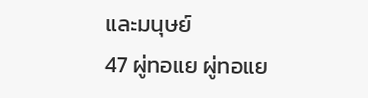และมนุษย์
47 ผู่ทอแย ผู่ทอแย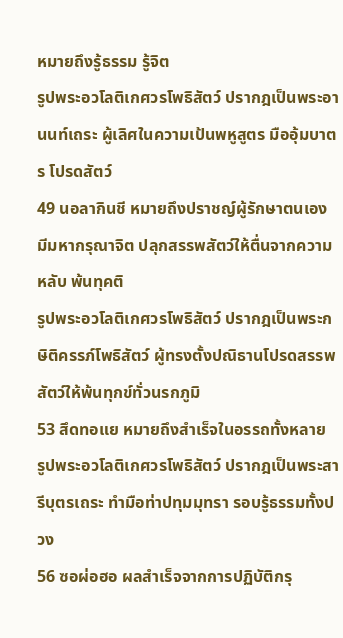หมายถึงรู้ธรรม รู้จิต
รูปพระอวโลติเกศวรโพธิสัตว์ ปรากฎเป็นพระอานนท์เถระ ผู้เลิศในความเป้นพหูสูตร มืออุ้มบาตร โปรดสัตว์
49 นอลากินชี หมายถึงปราชญ์ผู้รักษาตนเอง มีมหากรุณาจิต ปลุกสรรพสัตว์ให้ตื่นจากความหลับ พ้นทุคติ
รูปพระอวโลติเกศวรโพธิสัตว์ ปรากฎเป็นพระกษิติครรภ์โพธิสัตว์ ผู้ทรงตั้งปณิธานโปรดสรรพสัตว์ให้พ้นทุกข์ทั่วนรกภูมิ
53 สึดทอแย หมายถึงสำเร็จในอรรถทั้งหลาย
รูปพระอวโลติเกศวรโพธิสัตว์ ปรากฎเป็นพระสารีบุตรเถระ ทำมือท่าปทุมมุทรา รอบรู้ธรรมทั้งปวง
56 ซอผ่อฮอ ผลสำเร็จจากการปฏิบัติกรุ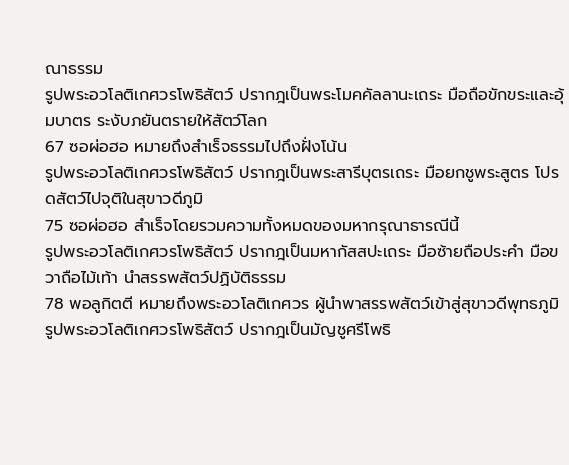ณาธรรม
รูปพระอวโลติเกศวรโพธิสัตว์ ปรากฎเป็นพระโมคคัลลานะเถระ มือถือขักขระและอุ้มบาตร ระงับภยันตรายให้สัตว์โลก
67 ซอผ่อฮอ หมายถึงสำเร็จธรรมไปถึงฝั่งโน้น
รูปพระอวโลติเกศวรโพธิสัตว์ ปรากฎเป็นพระสารีบุตรเถระ มือยกชูพระสูตร โปรดสัตว์ไปจุติในสุขาวดีภูมิ
75 ซอผ่อฮอ สำเร็จโดยรวมความทั้งหมดของมหากรุณาธารณีนี้
รูปพระอวโลติเกศวรโพธิสัตว์ ปรากฎเป็นมหากัสสปะเถระ มือซ้ายถือประคำ มือขวาถือไม้เท้า นำสรรพสัตว์ปฏิบัติธรรม
78 พอลูกิตตี หมายถึงพระอวโลติเกศวร ผู้นำพาสรรพสัตว์เข้าสู่สุขาวดีพุทธภูมิ
รูปพระอวโลติเกศวรโพธิสัตว์ ปรากฎเป็นมัญชูศรีโพธิ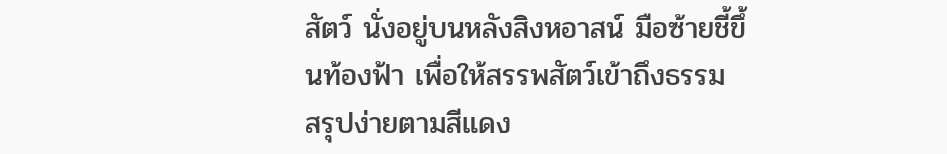สัตว์ นั่งอยู่บนหลังสิงหอาสน์ มือซ้ายชี้ขึ้นท้องฟ้า เพื่อให้สรรพสัตว์เข้าถึงธรรม
สรุปง่ายตามสีแดง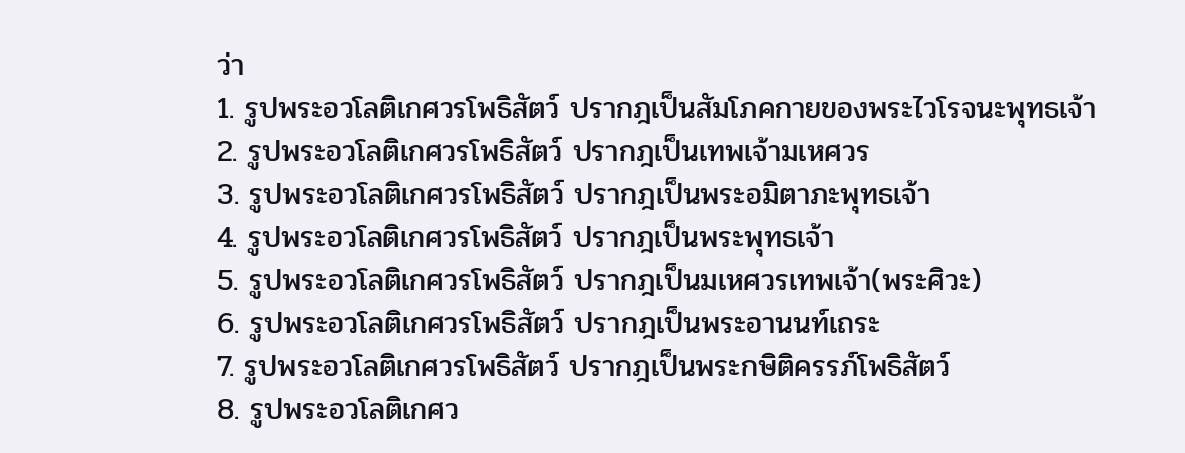ว่า
1. รูปพระอวโลติเกศวรโพธิสัตว์ ปรากฎเป็นสัมโภคกายของพระไวโรจนะพุทธเจ้า
2. รูปพระอวโลติเกศวรโพธิสัตว์ ปรากฎเป็นเทพเจ้ามเหศวร
3. รูปพระอวโลติเกศวรโพธิสัตว์ ปรากฎเป็นพระอมิตาภะพุทธเจ้า
4. รูปพระอวโลติเกศวรโพธิสัตว์ ปรากฎเป็นพระพุทธเจ้า
5. รูปพระอวโลติเกศวรโพธิสัตว์ ปรากฎเป็นมเหศวรเทพเจ้า(พระศิวะ)
6. รูปพระอวโลติเกศวรโพธิสัตว์ ปรากฎเป็นพระอานนท์เถระ
7. รูปพระอวโลติเกศวรโพธิสัตว์ ปรากฎเป็นพระกษิติครรภ์โพธิสัตว์
8. รูปพระอวโลติเกศว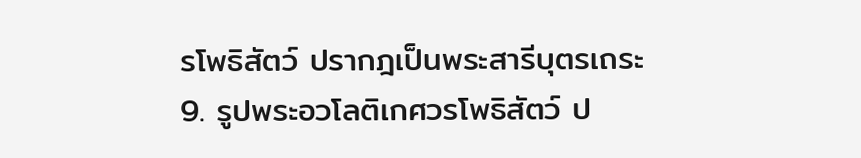รโพธิสัตว์ ปรากฎเป็นพระสารีบุตรเถระ
9. รูปพระอวโลติเกศวรโพธิสัตว์ ป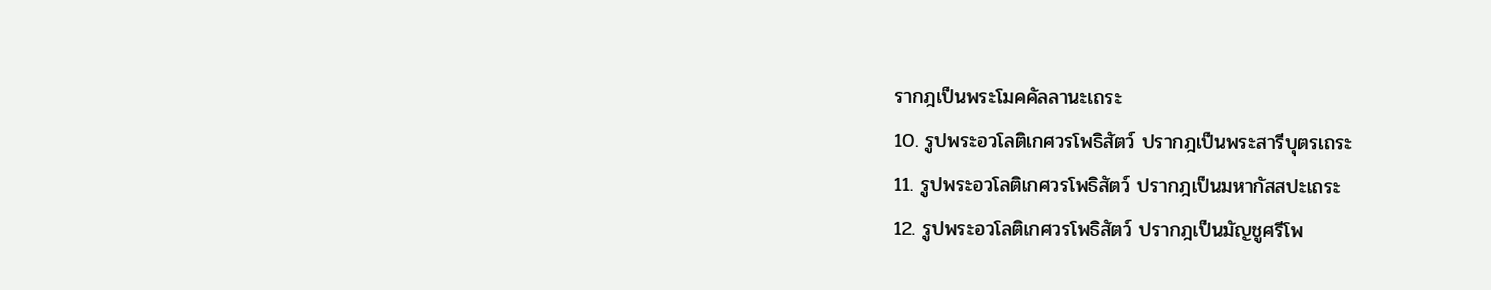รากฎเป็นพระโมคคัลลานะเถระ
10. รูปพระอวโลติเกศวรโพธิสัตว์ ปรากฎเป็นพระสารีบุตรเถระ
11. รูปพระอวโลติเกศวรโพธิสัตว์ ปรากฎเป็นมหากัสสปะเถระ
12. รูปพระอวโลติเกศวรโพธิสัตว์ ปรากฎเป็นมัญชูศรีโพ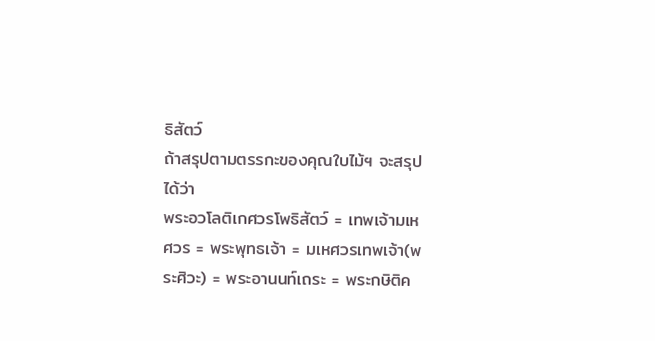ธิสัตว์
ถ้าสรุปตามตรรกะของคุณใบไม้ฯ จะสรุปได้ว่า
พระอวโลติเกศวรโพธิสัตว์ = เทพเจ้ามเหศวร = พระพุทธเจ้า = มเหศวรเทพเจ้า(พระศิวะ) = พระอานนท์เถระ = พระกษิติค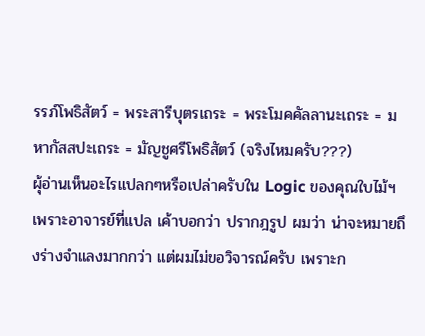รรภ์โพธิสัตว์ = พระสารีบุตรเถระ = พระโมคคัลลานะเถระ = มหากัสสปะเถระ = มัญชูศรีโพธิสัตว์ (จริงไหมครับ???)
ผุ้อ่านเห็นอะไรแปลกๆหรือเปล่าครับใน Logic ของคุณใบไม้ฯ เพราะอาจารย์ที่แปล เค้าบอกว่า ปรากฎรูป ผมว่า น่าจะหมายถึงร่างจำแลงมากกว่า แต่ผมไม่ขอวิจารณ์ครับ เพราะก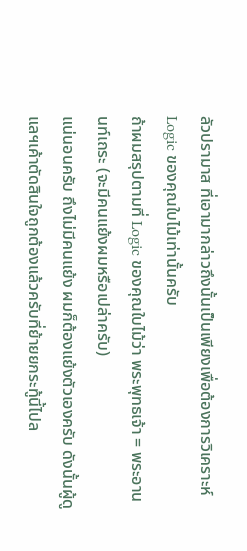ลัวปรามาส ที่เอามากล่าวถึงนั้นเป็นเพียงเพื่อต้องการวิเคราะห์ Logic ของคุณใบไม้เท่านั้นครับ
ถ้าผมสรุปตามที่ Logic ของคุณใบไม้ว่า พระพุทธเจ้า = พระอานนท์เถระ (จะมีคนแย้งผมหรือเปล่าครับ)
แน่นอนครับ ถึงไม่มีคนแย้ง ผมก็ต้องแย้งตัวเองครับ ดังนั้นผู้ดูแลฯเค้าตัดสินใจถูกต้องแล้วครับที่ย้ายยกระทู้นี้ไปล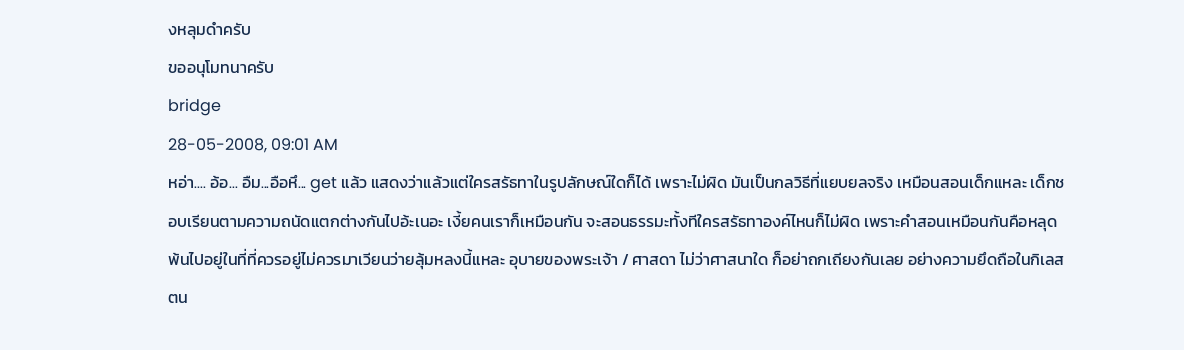งหลุมดำครับ
ขออนุโมทนาครับ
bridge
28-05-2008, 09:01 AM
หอ่า.... อ้อ... อืม...อือหึ... get แล้ว แสดงว่าแล้วแต่ใครสรัธทาในรูปลักษณ์ใดก็ได้ เพราะไม่ผิด มันเป็นกลวิธีที่แยบยลจริง เหมือนสอนเด็กแหละ เด็กชอบเรียนตามความถนัดแตกต่างกันไปอ้ะเนอะ เงี้ยคนเราก็เหมือนกัน จะสอนธรรมะทั้งทีใครสรัธทาองค์ไหนก็ไม่ผิด เพราะคำสอนเหมือนกันคือหลุดพ้นไปอยู่ในที่ที่ควรอยู่ไม่ควรมาเวียนว่ายลุ้มหลงนี้แหละ อุบายของพระเจ้า / ศาสดา ไม่ว่าศาสนาใด ก็อย่าถกเถียงกันเลย อย่างความยึดถือในกิเลสตน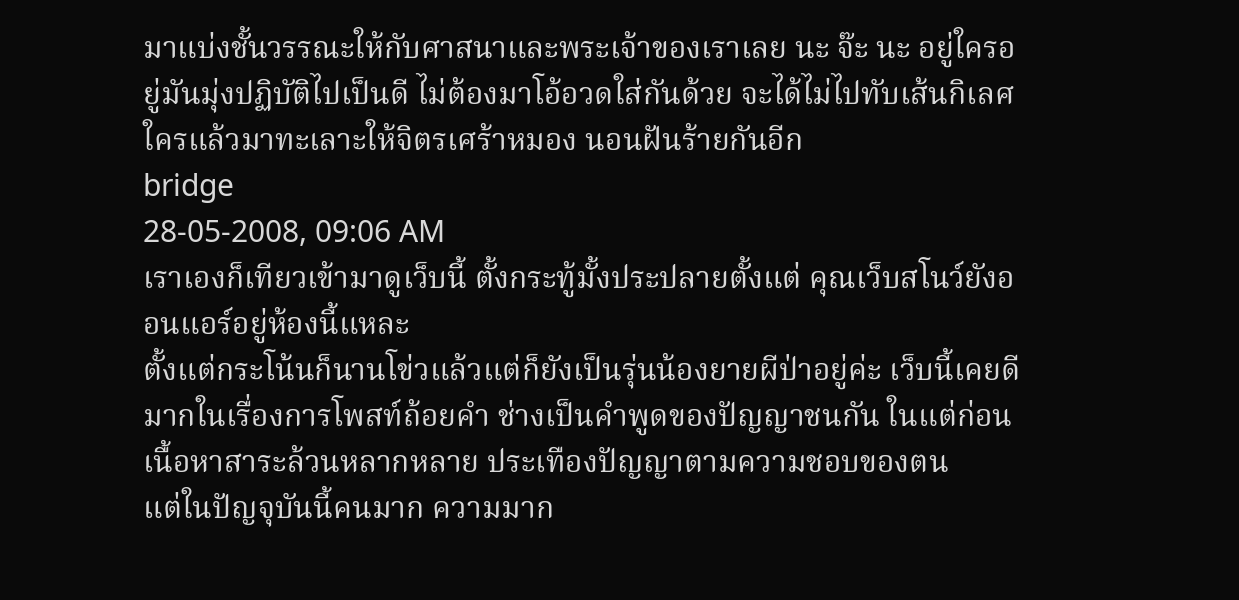มาแบ่งชั้นวรรณะให้กับศาสนาและพระเจ้าของเราเลย นะ จ๊ะ นะ อยู่ใครอยู่มันมุ่งปฏิบัติไปเป็นดี ไม่ต้องมาโอ้อวดใส่กันด้วย จะได้ไม่ไปทับเส้นกิเลศใครแล้วมาทะเลาะให้จิตรเศร้าหมอง นอนฝันร้ายกันอีก
bridge
28-05-2008, 09:06 AM
เราเองก็เทียวเข้ามาดูเว็บนี้ ตั้งกระทู้มั้งประปลายตั้งแต่ คุณเว็บสโนว์ยังออนแอร์อยู่ห้องนี้แหละ
ตั้งแต่กระโน้นก็นานโข่วแล้วแต่ก็ยังเป็นรุ่นน้องยายผีป่าอยู่ค่ะ เว็บนี้เคยดีมากในเรื่องการโพสท์ถ้อยคำ ช่างเป็นคำพูดของปัญญาชนกัน ในแต่ก่อนเนื้อหาสาระล้วนหลากหลาย ประเทืองปัญญาตามความชอบของตน
แต่ในปัญจุบันนี้คนมาก ความมาก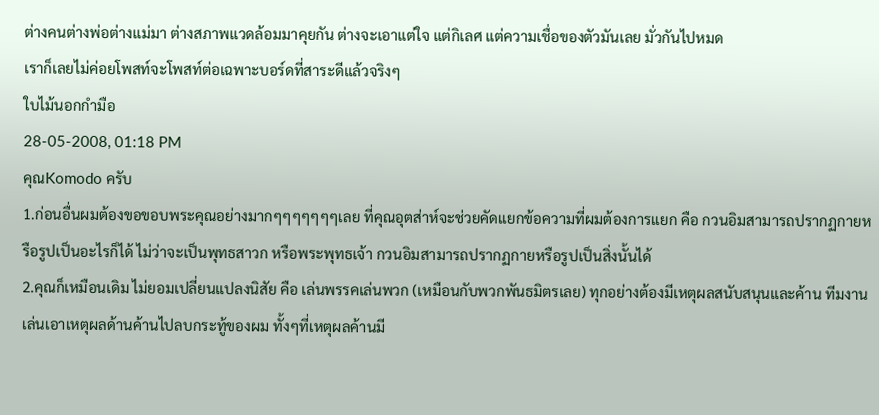ต่างคนต่างพ่อต่างแม่มา ต่างสภาพแวดล้อมมาคุยกัน ต่างจะเอาแต่ใจ แต่กิเลศ แต่ความเชื่อของตัวมันเลย มั่วกันไปหมด
เราก็เลยไม่ค่อยโพสท์จะโพสท์ต่อเฉพาะบอร์ดที่สาระดีแล้วจริงๆ
ใบไม้นอกกำมือ
28-05-2008, 01:18 PM
คุณKomodo ครับ
1.ก่อนอื่นผมต้องขอขอบพระคุณอย่างมากๆๆๆๆๆๆๆเลย ที่คุณอุตส่าห์จะช่วยคัดแยกข้อความที่ผมต้องการแยก คือ กวนอิมสามารถปรากฏกายหรือรูปเป็นอะไรก็ได้ ไม่ว่าจะเป็นพุทธสาวก หรือพระพุทธเจ้า กวนอิมสามารถปรากฏกายหรือรูปเป็นสิ่งนั้นได้
2.คุณก็เหมือนเดิม ไม่ยอมเปลี่ยนแปลงนิสัย คือ เล่นพรรคเล่นพวก (เหมือนกับพวกพันธมิตรเลย) ทุกอย่างต้องมีเหตุผลสนับสนุนและค้าน ทีมงานเล่นเอาเหตุผลด้านค้านไปลบกระทู้ของผม ทั้งๆที่เหตุผลค้านมี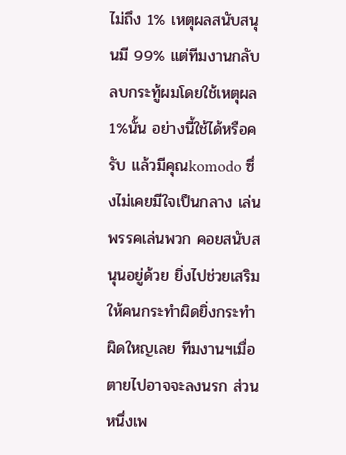ไม่ถึง 1% เหตุผลสนับสนุนมี 99% แต่ทีมงานกลับลบกระทู้ผมโดยใช้เหตุผล 1%นั้น อย่างนี้ใช้ได้หรือครับ แล้วมีคุณkomodo ซึ่งไม่เคยมีใจเป็นกลาง เล่นพรรคเล่นพวก คอยสนับสนุนอยู่ด้วย ยิ่งไปช่วยเสริมให้คนกระทำผิดยิ่งกระทำผิดใหญเลย ทีมงานฯเมื่อตายไปอาจจะลงนรก ส่วนหนึ่งเพ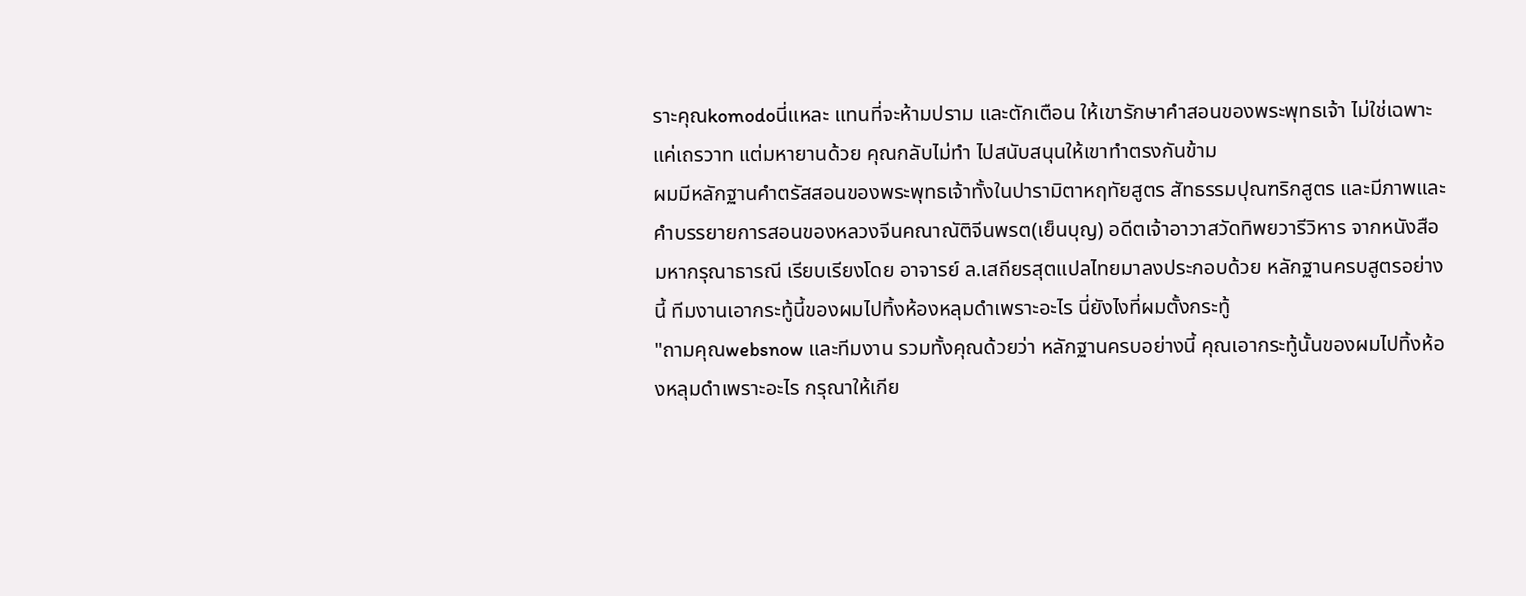ราะคุณkomodoนี่แหละ แทนที่จะห้ามปราม และตักเตือน ให้เขารักษาคำสอนของพระพุทธเจ้า ไม่ใช่เฉพาะแค่เถรวาท แต่มหายานด้วย คุณกลับไม่ทำ ไปสนับสนุนให้เขาทำตรงกันข้าม
ผมมีหลักฐานคำตรัสสอนของพระพุทธเจ้าทั้งในปารามิตาหฤทัยสูตร สัทธรรมปุณฑริกสูตร และมีภาพและคำบรรยายการสอนของหลวงจีนคณาณัติจีนพรต(เย็นบุญ) อดีตเจ้าอาวาสวัดทิพยวารีวิหาร จากหนังสือมหากรุณาธารณี เรียบเรียงโดย อาจารย์ ล.เสถียรสุตแปลไทยมาลงประกอบด้วย หลักฐานครบสูตรอย่างนี้ ทีมงานเอากระทู้นี้ของผมไปทิ้งห้องหลุมดำเพราะอะไร นี่ยังไงที่ผมตั้งกระทู้
"ถามคุณwebsnow และทีมงาน รวมทั้งคุณด้วยว่า หลักฐานครบอย่างนี้ คุณเอากระทู้นั้นของผมไปทิ้งห้องหลุมดำเพราะอะไร กรุณาให้เกีย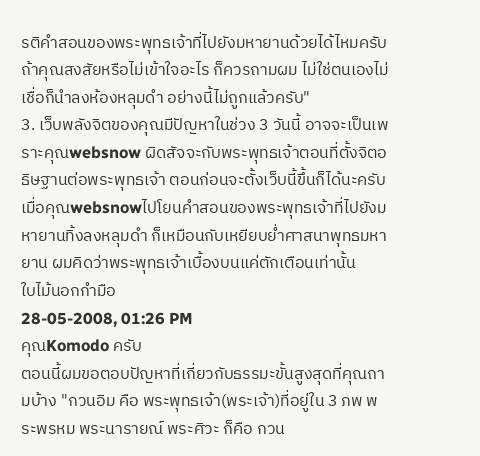รติคำสอนของพระพุทธเจ้าที่ไปยังมหายานด้วยได้ไหมครับ ถ้าคุณสงสัยหรือไม่เข้าใจอะไร ก็ควรถามผม ไม่ใช่ตนเองไม่เชื่อก็นำลงห้องหลุมดำ อย่างนี้ไม่ถูกแล้วครับ"
3. เว็บพลังจิตของคุณมีปัญหาในช่วง 3 วันนี้ อาจจะเป็นเพราะคุณwebsnow ผิดสัจจะกับพระพุทธเจ้าตอนที่ตั้งจิตอธิษฐานต่อพระพุทธเจ้า ตอนก่อนจะตั้งเว็บนี้ขึ้นก็ได้นะครับ เมื่อคุณwebsnowไปโยนคำสอนของพระพุทธเจ้าที่ไปยังมหายานทิ้งลงหลุมดำ ก็เหมือนกับเหยียบย่ำศาสนาพุทธมหายาน ผมคิดว่าพระพุทธเจ้าเบื้องบนแค่ตักเตือนเท่านั้น
ใบไม้นอกกำมือ
28-05-2008, 01:26 PM
คุณKomodo ครับ
ตอนนี้ผมขอตอบปัญหาที่เกี่ยวกับธรรมะขั้นสูงสุดที่คุณถามบ้าง "กวนอิม คือ พระพุทธเจ้า(พระเจ้า)ที่อยู่ใน 3 ภพ พระพรหม พระนารายณ์ พระศิวะ ก็คือ กวน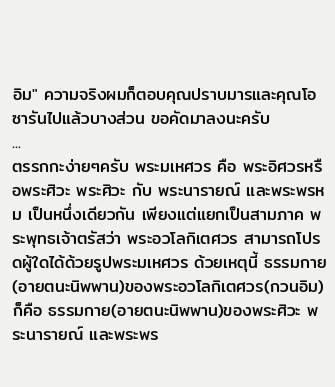อิม" ความจริงผมก็ตอบคุณปราบมารและคุณโอซารันไปแล้วบางส่วน ขอคัดมาลงนะครับ
...
ตรรกกะง่ายๆครับ พระมเหศวร คือ พระอิศวรหรือพระศิวะ พระศิวะ กับ พระนารายณ์ และพระพรหม เป็นหนึ่งเดียวกัน เพียงแต่แยกเป็นสามภาค พระพุทธเจ้าตรัสว่า พระอวโลกิเตศวร สามารถโปรดผู้ใดได้ด้วยรูปพระมเหศวร ด้วยเหตุนี้ ธรรมกาย(อายตนะนิพพาน)ของพระอวโลกิเตศวร(กวนอิม)ก็คือ ธรรมกาย(อายตนะนิพพาน)ของพระศิวะ พระนารายณ์ และพระพร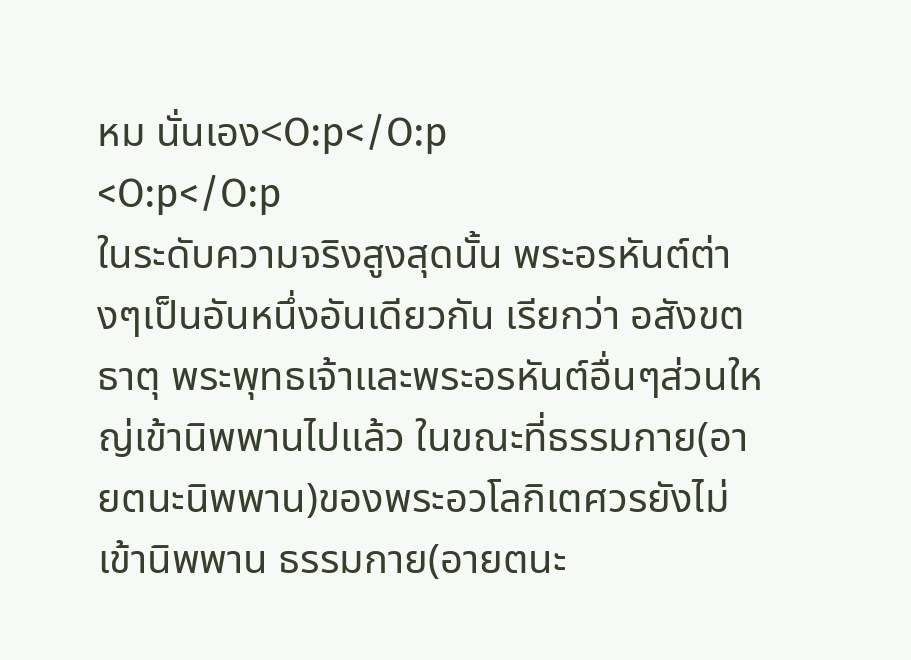หม นั่นเอง<O:p</O:p
<O:p</O:p
ในระดับความจริงสูงสุดนั้น พระอรหันต์ต่างๆเป็นอันหนึ่งอันเดียวกัน เรียกว่า อสังขตธาตุ พระพุทธเจ้าและพระอรหันต์อื่นๆส่วนใหญ่เข้านิพพานไปแล้ว ในขณะที่ธรรมกาย(อายตนะนิพพาน)ของพระอวโลกิเตศวรยังไม่เข้านิพพาน ธรรมกาย(อายตนะ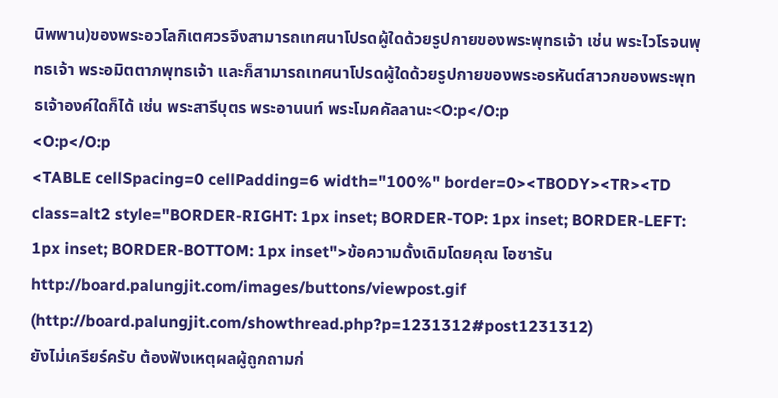นิพพาน)ของพระอวโลกิเตศวรจึงสามารถเทศนาโปรดผู้ใดด้วยรูปกายของพระพุทธเจ้า เช่น พระไวโรจนพุทธเจ้า พระอมิตตาภพุทธเจ้า และก็สามารถเทศนาโปรดผู้ใดด้วยรูปกายของพระอรหันต์สาวกของพระพุทธเจ้าองค์ใดก็ได้ เช่น พระสารีบุตร พระอานนท์ พระโมคคัลลานะ<O:p</O:p
<O:p</O:p
<TABLE cellSpacing=0 cellPadding=6 width="100%" border=0><TBODY><TR><TD class=alt2 style="BORDER-RIGHT: 1px inset; BORDER-TOP: 1px inset; BORDER-LEFT: 1px inset; BORDER-BOTTOM: 1px inset">ข้อความดั้งเดิมโดยคุณ โอซารัน http://board.palungjit.com/images/buttons/viewpost.gif (http://board.palungjit.com/showthread.php?p=1231312#post1231312)
ยังไม่เครียร์ครับ ต้องฟังเหตุผลผู้ถูกถามก่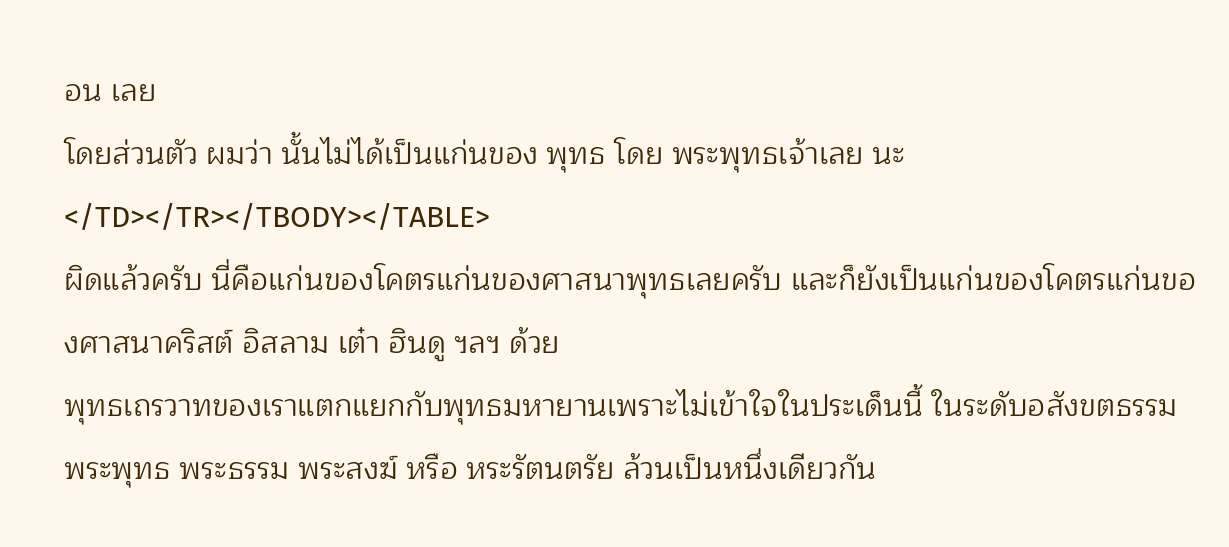อน เลย
โดยส่วนตัว ผมว่า นั้นไม่ได้เป็นแก่นของ พุทธ โดย พระพุทธเจ้าเลย นะ
</TD></TR></TBODY></TABLE>
ผิดแล้วครับ นี่คือแก่นของโคตรแก่นของศาสนาพุทธเลยครับ และก็ยังเป็นแก่นของโคตรแก่นของศาสนาคริสต์ อิสลาม เต๋า ฮินดู ฯลฯ ด้วย
พุทธเถรวาทของเราแตกแยกกับพุทธมหายานเพราะไม่เข้าใจในประเด็นนี้ ในระดับอสังขตธรรม พระพุทธ พระธรรม พระสงฆ์ หรือ หระรัตนตรัย ล้วนเป็นหนึ่งเดียวกัน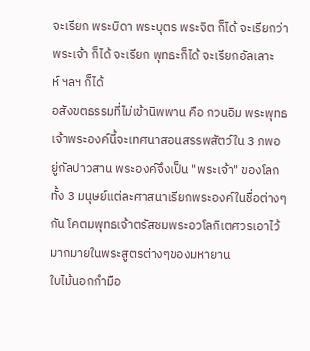จะเรียก พระบิดา พระบุตร พระจิต ก็ได้ จะเรียกว่า พระเจ้า ก็ได้ จะเรียก พุทธะก็ได้ จะเรียกอัลเลาะห์ ฯลฯ ก็ได้
อสังขตธรรมที่ไม่เข้านิพพาน คือ กวนอิม พระพุทธเจ้าพระองค์นี้จะเทศนาสอนสรรพสัตว์ใน 3 ภพอยู่กัลปาวสาน พระองค์จึงเป็น "พระเจ้า" ของโลกทั้ง 3 มนุษย์แต่ละศาสนาเรียกพระองค์ในชื่อต่างๆกัน โคตมพุทธเจ้าตรัสชมพระอวโลกิเตศวรเอาไว้มากมายในพระสูตรต่างๆของมหายาน
ใบไม้นอกกำมือ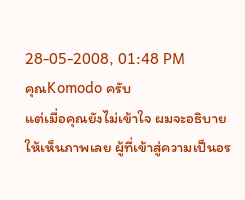28-05-2008, 01:48 PM
คุณKomodo ครับ
แต่เมื่อคุณยังไม่เข้าใจ ผมจะอธิบายให้เห็นภาพเลย ผู้ที่เข้าสู่ความเป็นอร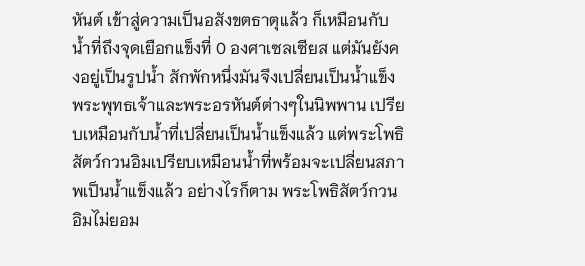หันต์ เข้าสู่ความเป็นอสังขตธาตุแล้ว ก็เหมือนกับน้ำที่ถึงจุดเยือกแข็งที่ 0 องศาเซลเซียส แต่มันยังคงอยู่เป็นรูปน้ำ สักพักหนึ่งมันจึงเปลี่ยนเป็นน้ำแข็ง
พระพุทธเจ้าและพระอรหันต์ต่างๆในนิพพาน เปรียบเหมือนกับน้ำที่เปลี่ยนเป็นน้ำแข็งแล้ว แต่พระโพธิสัตว์กวนอิมเปรียบเหมือนน้ำที่พร้อมจะเปลี่ยนสภาพเป็นน้ำแข็งแล้ว อย่างไรก็ตาม พระโพธิสัตว์กวนอิมไม่ยอม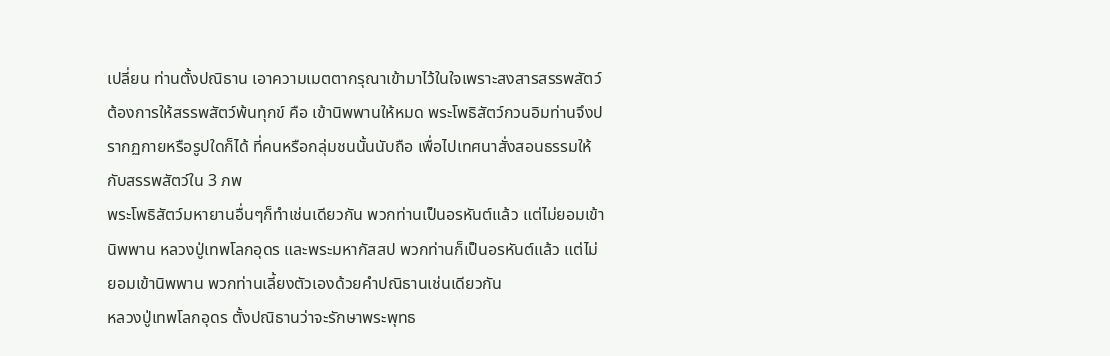เปลี่ยน ท่านตั้งปณิธาน เอาความเมตตากรุณาเข้ามาไว้ในใจเพราะสงสารสรรพสัตว์ ต้องการให้สรรพสัตว์พ้นทุกข์ คือ เข้านิพพานให้หมด พระโพธิสัตว์กวนอิมท่านจึงปรากฏกายหรือรูปใดก็ได้ ที่คนหรือกลุ่มชนนั้นนับถือ เพื่อไปเทศนาสั่งสอนธรรมให้กับสรรพสัตว์ใน 3 ภพ
พระโพธิสัตว์มหายานอื่นๆก็ทำเช่นเดียวกัน พวกท่านเป็นอรหันต์แล้ว แต่ไม่ยอมเข้านิพพาน หลวงปู่เทพโลกอุดร และพระมหากัสสป พวกท่านก็เป็นอรหันต์แล้ว แต่ไม่ยอมเข้านิพพาน พวกท่านเลี้ยงตัวเองด้วยคำปณิธานเช่นเดียวกัน
หลวงปู่เทพโลกอุดร ตั้งปณิธานว่าจะรักษาพระพุทธ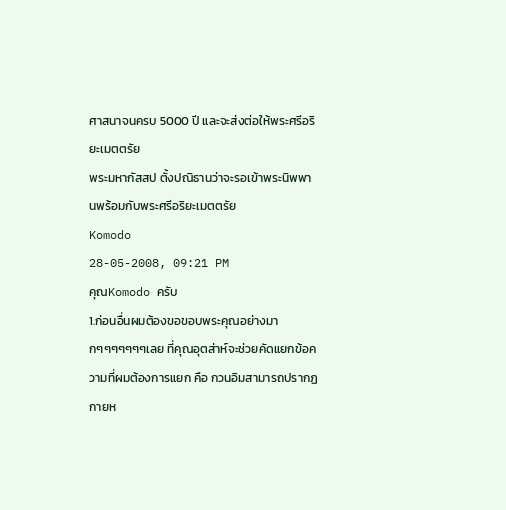ศาสนาจนครบ 5000 ปี และจะส่งต่อให้พระศรีอริยะเมตตรัย
พระมหากัสสป ตั้งปณิธานว่าจะรอเข้าพระนิพพานพร้อมกับพระศรีอริยะเมตตรัย
Komodo
28-05-2008, 09:21 PM
คุณKomodo ครับ
1.ก่อนอื่นผมต้องขอขอบพระคุณอย่างมากๆๆๆๆๆๆๆเลย ที่คุณอุตส่าห์จะช่วยคัดแยกข้อความที่ผมต้องการแยก คือ กวนอิมสามารถปรากฏกายห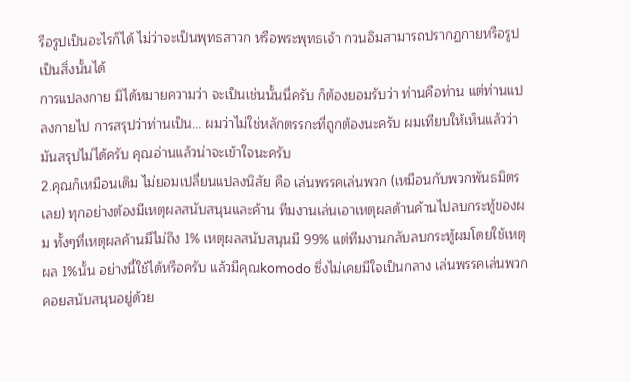รือรูปเป็นอะไรก็ได้ ไม่ว่าจะเป็นพุทธสาวก หรือพระพุทธเจ้า กวนอิมสามารถปรากฏกายหรือรูปเป็นสิ่งนั้นได้
การแปลงกาย มิได้หมายความว่า จะเป็นเช่นนั้นนี่ครับ ก็ต้องยอมรับว่า ท่านคือท่าน แต่ท่านแปลงกายไป การสรุปว่าท่านเป็น... ผมว่าไม่ใช่หลักตรรกะที่ถูกต้องนะครับ ผมเทียบให้เห็นแล้วว่า มันสรุปไม่ได้ครับ คุณอ่านแล้วน่าจะเข้าใจนะครับ
2.คุณก็เหมือนเดิม ไม่ยอมเปลี่ยนแปลงนิสัย คือ เล่นพรรคเล่นพวก (เหมือนกับพวกพันธมิตรเลย) ทุกอย่างต้องมีเหตุผลสนับสนุนและค้าน ทีมงานเล่นเอาเหตุผลด้านค้านไปลบกระทู้ของผม ทั้งๆที่เหตุผลค้านมีไม่ถึง 1% เหตุผลสนับสนุนมี 99% แต่ทีมงานกลับลบกระทู้ผมโดยใช้เหตุผล 1%นั้น อย่างนี้ใช้ได้หรือครับ แล้วมีคุณkomodo ซึ่งไม่เคยมีใจเป็นกลาง เล่นพรรคเล่นพวก คอยสนับสนุนอยู่ด้วย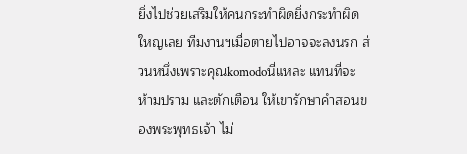ยิ่งไปช่วยเสริมให้คนกระทำผิดยิ่งกระทำผิดใหญเลย ทีมงานฯเมื่อตายไปอาจจะลงนรก ส่วนหนึ่งเพราะคุณkomodoนี่แหละ แทนที่จะห้ามปราม และตักเตือน ให้เขารักษาคำสอนของพระพุทธเจ้า ไม่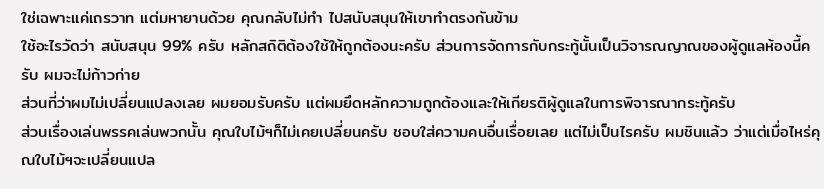ใช่เฉพาะแค่เถรวาท แต่มหายานด้วย คุณกลับไม่ทำ ไปสนับสนุนให้เขาทำตรงกันข้าม
ใช้อะไรวัดว่า สนับสนุน 99% ครับ หลักสถิติต้องใช้ให้ถูกต้องนะครับ ส่วนการจัดการกับกระทู้นั้นเป็นวิจารณญาณของผู้ดูแลห้องนี้ครับ ผมจะไม่ก้าวก่าย
ส่วนที่ว่าผมไม่เปลี่ยนแปลงเลย ผมยอมรับครับ แต่ผมยึดหลักความถูกต้องและให้เกียรติผู้ดูแลในการพิจารณากระทู้ครับ
ส่วนเรื่องเล่นพรรคเล่นพวกนั้น คุณใบไม้ฯก็ไม่เคยเปลี่ยนครับ ชอบใส่ความคนอื่นเรื่อยเลย แต่ไม่เป็นไรครับ ผมชินแล้ว ว่าแต่เมื่อไหร่คุณใบไม้ฯจะเปลี่ยนแปล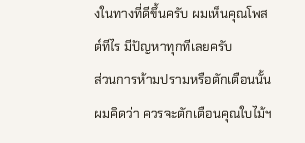งในทางที่ดีขึ้นครับ ผมเห็นคุณโพสต์ทีไร มีปัญหาทุกทีเลยครับ
ส่วนการห้ามปรามหรือตักเตือนนั้น ผมคิดว่า ควรจะตักเตือนคุณใบไม้ฯ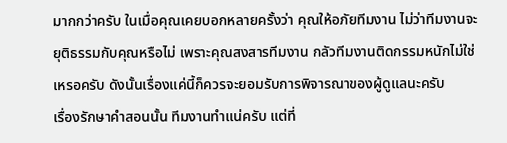มากกว่าครับ ในเมื่อคุณเคยบอกหลายครั้งว่า คุณให้อภัยทีมงาน ไม่ว่าทีมงานจะยุติธรรมกับคุณหรือไม่ เพราะคุณสงสารทีมงาน กลัวทีมงานติดกรรมหนักไม่ใช่เหรอครับ ดังนั้นเรื่องแค่นี้ก็ควรจะยอมรับการพิจารณาของผู้ดูแลนะครับ
เรื่องรักษาคำสอนนั้น ทีมงานทำแน่ครับ แต่ที่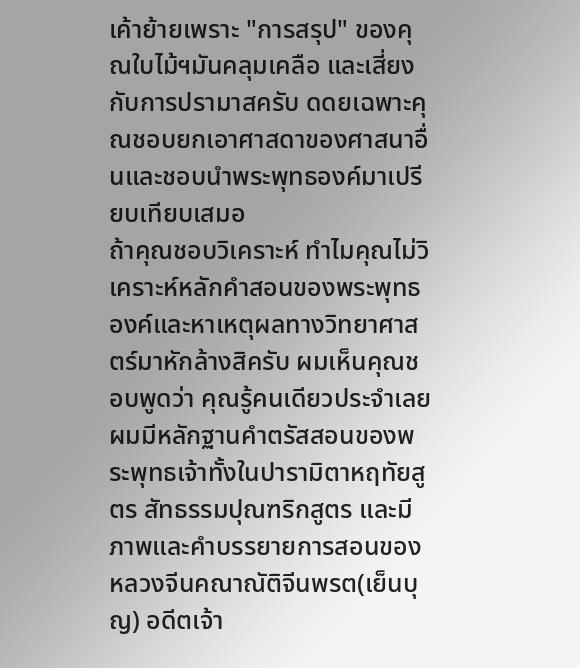เค้าย้ายเพราะ "การสรุป" ของคุณใบไม้ฯมันคลุมเคลือ และเสี่ยงกับการปรามาสครับ ดดยเฉพาะคุณชอบยกเอาศาสดาของศาสนาอื่นและชอบนำพระพุทธองค์มาเปรียบเทียบเสมอ
ถ้าคุณชอบวิเคราะห์ ทำไมคุณไม่วิเคราะห์หลักคำสอนของพระพุทธองค์และหาเหตุผลทางวิทยาศาสตร์มาหักล้างสิครับ ผมเห็นคุณชอบพูดว่า คุณรู้คนเดียวประจำเลย
ผมมีหลักฐานคำตรัสสอนของพระพุทธเจ้าทั้งในปารามิตาหฤทัยสูตร สัทธรรมปุณฑริกสูตร และมีภาพและคำบรรยายการสอนของหลวงจีนคณาณัติจีนพรต(เย็นบุญ) อดีตเจ้า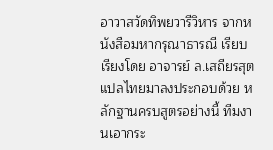อาวาสวัดทิพยวารีวิหาร จากหนังสือมหากรุณาธารณี เรียบเรียงโดย อาจารย์ ล.เสถียรสุตแปลไทยมาลงประกอบด้วย หลักฐานครบสูตรอย่างนี้ ทีมงานเอากระ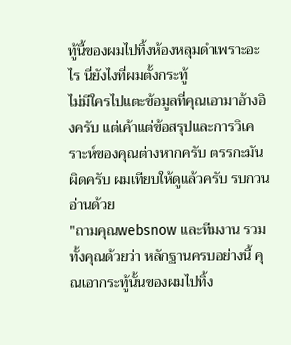ทู้นี้ของผมไปทิ้งห้องหลุมดำเพราะอะไร นี่ยังไงที่ผมตั้งกระทู้
ไม่มีใครไปแตะข้อมูลที่คุณเอามาอ้างอิงครับ แต่เค้าแต่ข้อสรุปและการวิเคราะห์ของคุณต่างหากครับ ตรรกะมันผิดครับ ผมเทียบให้ดูแล้วครับ รบกวนอ่านด้วย
"ถามคุณwebsnow และทีมงาน รวมทั้งคุณด้วยว่า หลักฐานครบอย่างนี้ คุณเอากระทู้นั้นของผมไปทิ้ง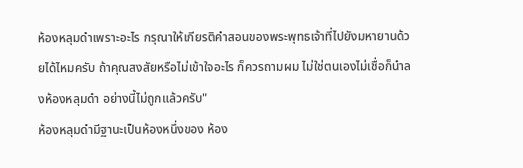ห้องหลุมดำเพราะอะไร กรุณาให้เกียรติคำสอนของพระพุทธเจ้าที่ไปยังมหายานด้วยได้ไหมครับ ถ้าคุณสงสัยหรือไม่เข้าใจอะไร ก็ควรถามผม ไม่ใช่ตนเองไม่เชื่อก็นำลงห้องหลุมดำ อย่างนี้ไม่ถูกแล้วครับ"
ห้องหลุมดำมีฐานะเป็นห้องหนึ่งของ ห้อง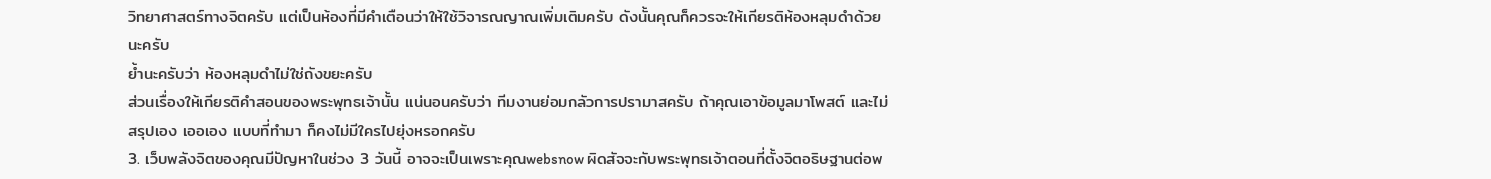วิทยาศาสตร์ทางจิตครับ แต่เป็นห้องที่มีคำเตือนว่าให้ใช้วิจารณญาณเพิ่มเติมครับ ดังนั้นคุณก็ควรจะให้เกียรติห้องหลุมดำด้วยนะครับ
ย้ำนะครับว่า ห้องหลุมดำไม่ใช่ถังขยะครับ
ส่วนเรื่องให้เกียรติคำสอนของพระพุทธเจ้านั้น แน่นอนครับว่า ทีมงานย่อมกลัวการปรามาสครับ ถ้าคุณเอาข้อมูลมาโพสต์ และไม่สรุปเอง เออเอง แบบที่ทำมา ก็คงไม่มีใครไปยุ่งหรอกครับ
3. เว็บพลังจิตของคุณมีปัญหาในช่วง 3 วันนี้ อาจจะเป็นเพราะคุณwebsnow ผิดสัจจะกับพระพุทธเจ้าตอนที่ตั้งจิตอธิษฐานต่อพ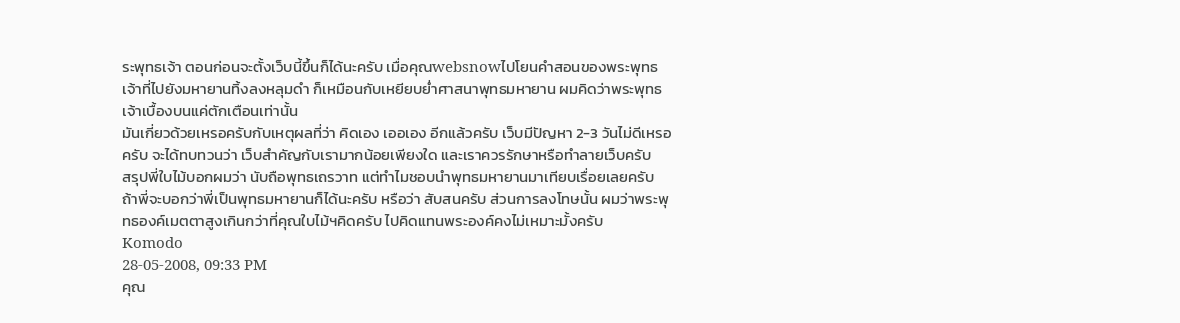ระพุทธเจ้า ตอนก่อนจะตั้งเว็บนี้ขึ้นก็ได้นะครับ เมื่อคุณwebsnowไปโยนคำสอนของพระพุทธเจ้าที่ไปยังมหายานทิ้งลงหลุมดำ ก็เหมือนกับเหยียบย่ำศาสนาพุทธมหายาน ผมคิดว่าพระพุทธเจ้าเบื้องบนแค่ตักเตือนเท่านั้น
มันเกี่ยวด้วยเหรอครับกับเหตุผลที่ว่า คิดเอง เออเอง อีกแล้วครับ เว็บมีปัญหา 2-3 วันไม่ดีเหรอครับ จะได้ทบทวนว่า เว็บสำคัญกับเรามากน้อยเพียงใด และเราควรรักษาหรือทำลายเว็บครับ
สรุปพี่ใบไม้บอกผมว่า นับถือพุทธเถรวาท แต่ทำไมชอบนำพุทธมหายานมาเทียบเรื่อยเลยครับ ถ้าพี่จะบอกว่าพี่เป็นพุทธมหายานก็ได้นะครับ หรือว่า สับสนครับ ส่วนการลงโทษนั้น ผมว่าพระพุทธองค์เมตตาสูงเกินกว่าที่คุณใบไม้ฯคิดครับ ไปคิดแทนพระองค์คงไม่เหมาะมั้งครับ
Komodo
28-05-2008, 09:33 PM
คุณ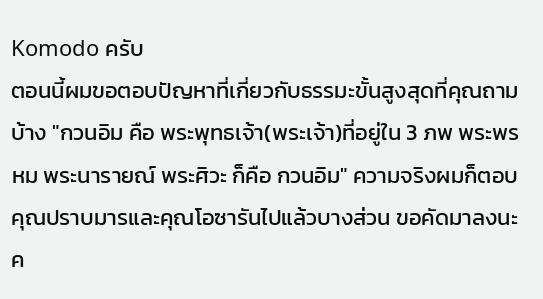Komodo ครับ
ตอนนี้ผมขอตอบปัญหาที่เกี่ยวกับธรรมะขั้นสูงสุดที่คุณถามบ้าง "กวนอิม คือ พระพุทธเจ้า(พระเจ้า)ที่อยู่ใน 3 ภพ พระพรหม พระนารายณ์ พระศิวะ ก็คือ กวนอิม" ความจริงผมก็ตอบคุณปราบมารและคุณโอซารันไปแล้วบางส่วน ขอคัดมาลงนะค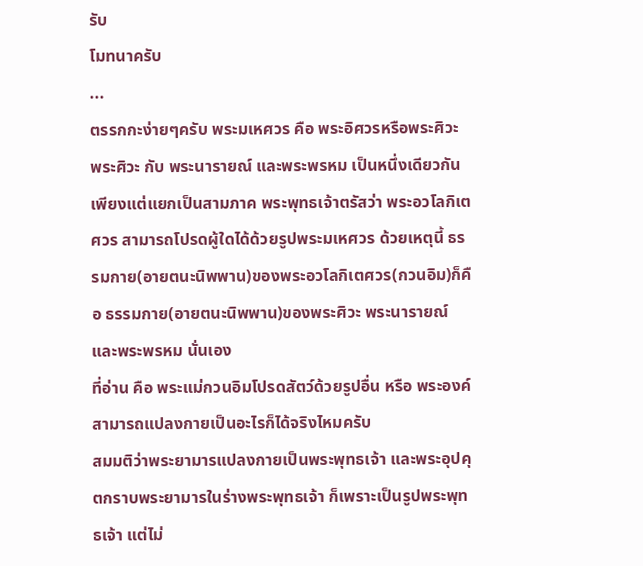รับ
โมทนาครับ
...
ตรรกกะง่ายๆครับ พระมเหศวร คือ พระอิศวรหรือพระศิวะ พระศิวะ กับ พระนารายณ์ และพระพรหม เป็นหนึ่งเดียวกัน เพียงแต่แยกเป็นสามภาค พระพุทธเจ้าตรัสว่า พระอวโลกิเตศวร สามารถโปรดผู้ใดได้ด้วยรูปพระมเหศวร ด้วยเหตุนี้ ธรรมกาย(อายตนะนิพพาน)ของพระอวโลกิเตศวร(กวนอิม)ก็คือ ธรรมกาย(อายตนะนิพพาน)ของพระศิวะ พระนารายณ์ และพระพรหม นั่นเอง
ที่อ่าน คือ พระแม่กวนอิมโปรดสัตว์ด้วยรูปอื่น หรือ พระองค์สามารถแปลงกายเป็นอะไรก็ได้จริงไหมครับ
สมมติว่าพระยามารแปลงกายเป็นพระพุทธเจ้า และพระอุปคุตกราบพระยามารในร่างพระพุทธเจ้า ก็เพราะเป็นรูปพระพุทธเจ้า แต่ไม่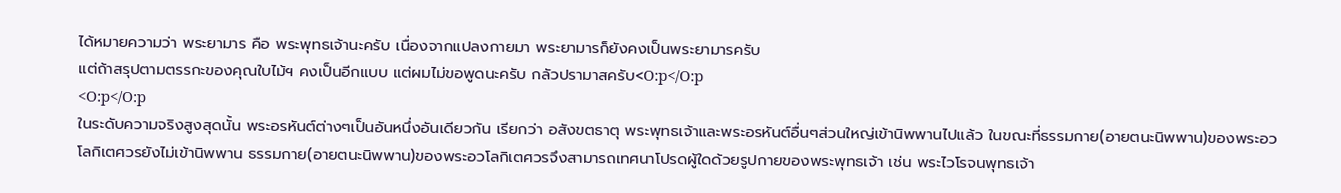ได้หมายความว่า พระยามาร คือ พระพุทธเจ้านะครับ เนื่องจากแปลงกายมา พระยามารก็ยังคงเป็นพระยามารครับ
แต่ถ้าสรุปตามตรรกะของคุณใบไม้ฯ คงเป็นอีกแบบ แต่ผมไม่ขอพูดนะครับ กลัวปรามาสครับ<O:p</O:p
<O:p</O:p
ในระดับความจริงสูงสุดนั้น พระอรหันต์ต่างๆเป็นอันหนึ่งอันเดียวกัน เรียกว่า อสังขตธาตุ พระพุทธเจ้าและพระอรหันต์อื่นๆส่วนใหญ่เข้านิพพานไปแล้ว ในขณะที่ธรรมกาย(อายตนะนิพพาน)ของพระอวโลกิเตศวรยังไม่เข้านิพพาน ธรรมกาย(อายตนะนิพพาน)ของพระอวโลกิเตศวรจึงสามารถเทศนาโปรดผู้ใดด้วยรูปกายของพระพุทธเจ้า เช่น พระไวโรจนพุทธเจ้า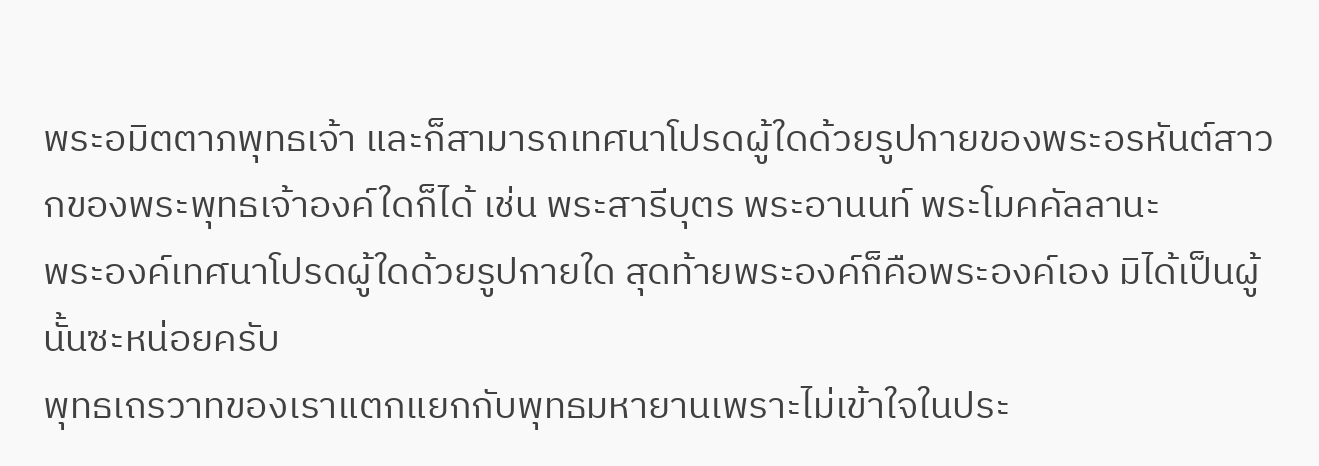พระอมิตตาภพุทธเจ้า และก็สามารถเทศนาโปรดผู้ใดด้วยรูปกายของพระอรหันต์สาวกของพระพุทธเจ้าองค์ใดก็ได้ เช่น พระสารีบุตร พระอานนท์ พระโมคคัลลานะ
พระองค์เทศนาโปรดผู้ใดด้วยรูปกายใด สุดท้ายพระองค์ก็คือพระองค์เอง มิได้เป็นผู้นั้นซะหน่อยครับ
พุทธเถรวาทของเราแตกแยกกับพุทธมหายานเพราะไม่เข้าใจในประ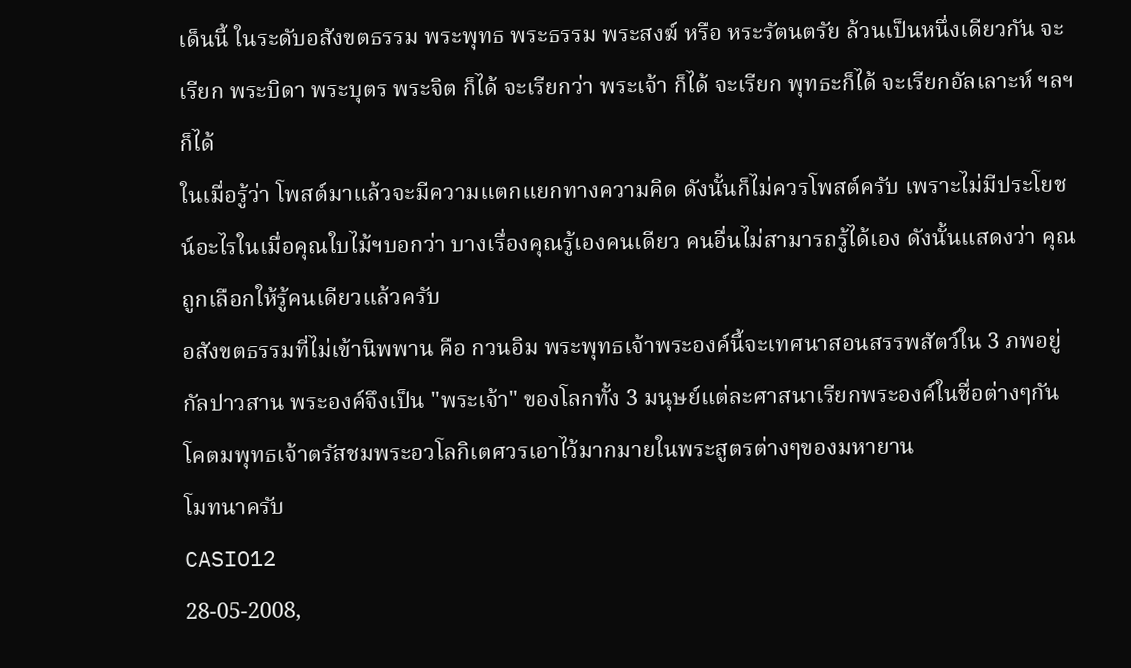เด็นนี้ ในระดับอสังขตธรรม พระพุทธ พระธรรม พระสงฆ์ หรือ หระรัตนตรัย ล้วนเป็นหนึ่งเดียวกัน จะเรียก พระบิดา พระบุตร พระจิต ก็ได้ จะเรียกว่า พระเจ้า ก็ได้ จะเรียก พุทธะก็ได้ จะเรียกอัลเลาะห์ ฯลฯ ก็ได้
ในเมื่อรู้ว่า โพสต์มาแล้วจะมีความแตกแยกทางความคิด ดังนั้นก็ไม่ควรโพสต์ครับ เพราะไม่มีประโยชน์อะไรในเมื่อคุณใบไม้ฯบอกว่า บางเรื่องคุณรู้เองคนเดียว คนอื่นไม่สามารถรู้ได้เอง ดังนั้นแสดงว่า คุณถูกเลือกให้รู้คนเดียวแล้วครับ
อสังขตธรรมที่ไม่เข้านิพพาน คือ กวนอิม พระพุทธเจ้าพระองค์นี้จะเทศนาสอนสรรพสัตว์ใน 3 ภพอยู่กัลปาวสาน พระองค์จึงเป็น "พระเจ้า" ของโลกทั้ง 3 มนุษย์แต่ละศาสนาเรียกพระองค์ในชื่อต่างๆกัน โคตมพุทธเจ้าตรัสชมพระอวโลกิเตศวรเอาไว้มากมายในพระสูตรต่างๆของมหายาน
โมทนาครับ
CASIO12
28-05-2008,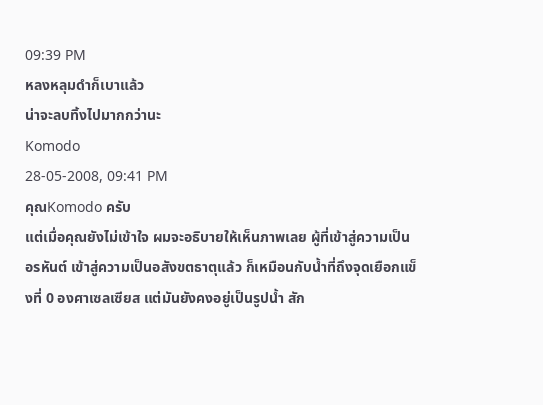09:39 PM
หลงหลุมดำก็เบาแล้ว
น่าจะลบทิ้งไปมากกว่านะ
Komodo
28-05-2008, 09:41 PM
คุณKomodo ครับ
แต่เมื่อคุณยังไม่เข้าใจ ผมจะอธิบายให้เห็นภาพเลย ผู้ที่เข้าสู่ความเป็นอรหันต์ เข้าสู่ความเป็นอสังขตธาตุแล้ว ก็เหมือนกับน้ำที่ถึงจุดเยือกแข็งที่ 0 องศาเซลเซียส แต่มันยังคงอยู่เป็นรูปน้ำ สัก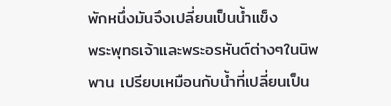พักหนึ่งมันจึงเปลี่ยนเป็นน้ำแข็ง
พระพุทธเจ้าและพระอรหันต์ต่างๆในนิพพาน เปรียบเหมือนกับน้ำที่เปลี่ยนเป็น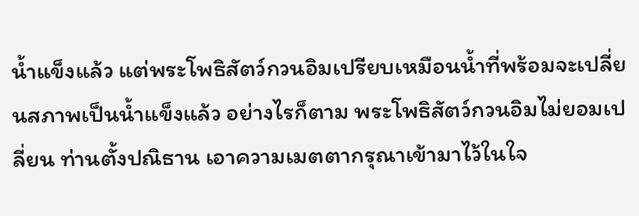น้ำแข็งแล้ว แต่พระโพธิสัตว์กวนอิมเปรียบเหมือนน้ำที่พร้อมจะเปลี่ยนสภาพเป็นน้ำแข็งแล้ว อย่างไรก็ตาม พระโพธิสัตว์กวนอิมไม่ยอมเปลี่ยน ท่านตั้งปณิธาน เอาความเมตตากรุณาเข้ามาไว้ในใจ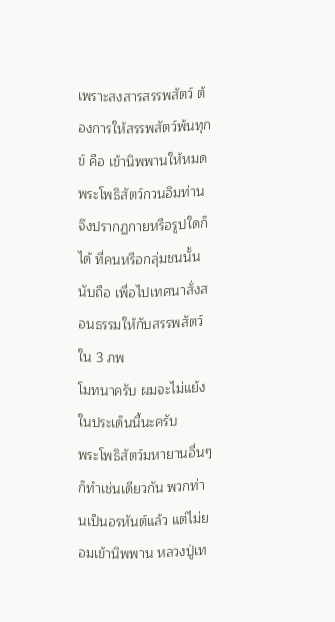เพราะสงสารสรรพสัตว์ ต้องการให้สรรพสัตว์พ้นทุกข์ คือ เข้านิพพานให้หมด พระโพธิสัตว์กวนอิมท่านจึงปรากฏกายหรือรูปใดก็ได้ ที่คนหรือกลุ่มชนนั้นนับถือ เพื่อไปเทศนาสั่งสอนธรรมให้กับสรรพสัตว์ใน 3 ภพ
โมทนาครับ ผมจะไม่แย้งในประเด็นนี้นะครับ
พระโพธิสัตว์มหายานอื่นๆก็ทำเช่นเดียวกัน พวกท่านเป็นอรหันต์แล้ว แต่ไม่ยอมเข้านิพพาน หลวงปู่เท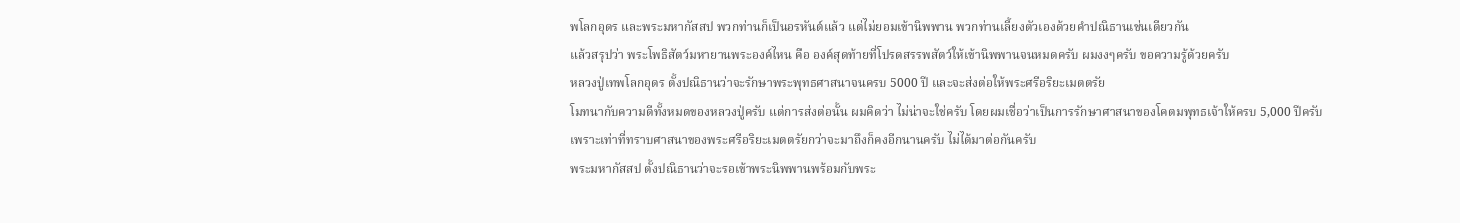พโลกอุดร และพระมหากัสสป พวกท่านก็เป็นอรหันต์แล้ว แต่ไม่ยอมเข้านิพพาน พวกท่านเลี้ยงตัวเองด้วยคำปณิธานเช่นเดียวกัน
แล้วสรุปว่า พระโพธิสัตว์มหายานพระองค์ไหน คือ องค์สุดท้ายที่โปรดสรรพสัตว์ให้เข้านิพพานจนหมดครับ ผมงงๆครับ ขอความรู้ด้วยครับ
หลวงปู่เทพโลกอุดร ตั้งปณิธานว่าจะรักษาพระพุทธศาสนาจนครบ 5000 ปี และจะส่งต่อให้พระศรีอริยะเมตตรัย
โมทนากับความดีทั้งหมดของหลวงปู่ครับ แต่การส่งต่อนั้น ผมคิดว่า ไม่น่าจะใช่ครับ โดยผมเชื่อว่าเป็นการรักษาศาสนาของโคตมพุทธเจ้าให้ครบ 5,000 ปีครับ เพราะเท่าที่ทราบศาสนาของพระศรีอริยะเมตตรัยกว่าจะมาถึงก็คงอีกนานครับ ไม่ได้มาต่อกันครับ
พระมหากัสสป ตั้งปณิธานว่าจะรอเข้าพระนิพพานพร้อมกับพระ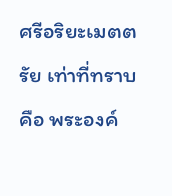ศรีอริยะเมตตรัย เท่าที่ทราบ คือ พระองค์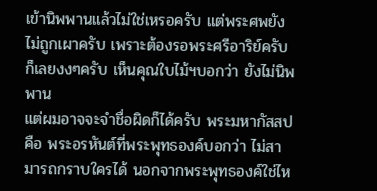เข้านิพพานแล้วไม่ใช่เหรอครับ แต่พระศพยังไม่ถูกเผาครับ เพราะต้องรอพระศรีอาริย์ครับ ก็เลยงงๆครับ เห็นคุณใบไม้ฯบอกว่า ยังไม่นิพพาน
แต่ผมอาจจะจำชื่อผิดก็ได้ครับ พระมหากัสสป คือ พระอรหันต์ที่พระพุทธองค์บอกว่า ไม่สามารถกราบใครได้ นอกจากพระพุทธองค์ใช่ไห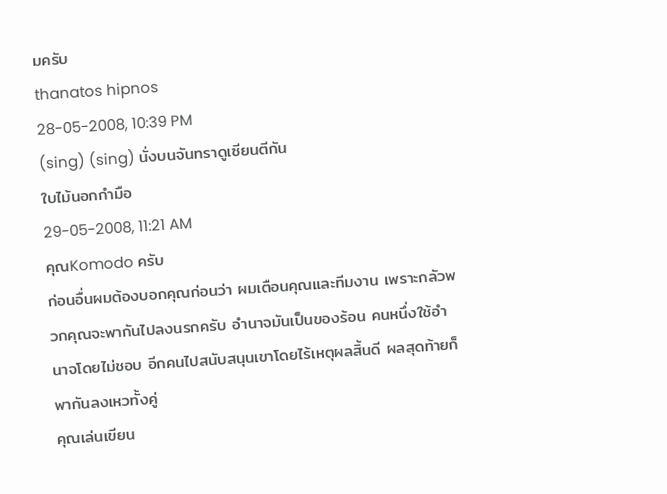มครับ
thanatos hipnos
28-05-2008, 10:39 PM
(sing) (sing) นั่งบนจันทราดูเซียนตีกัน
ใบไม้นอกกำมือ
29-05-2008, 11:21 AM
คุณKomodo ครับ
ก่อนอื่นผมต้องบอกคุณก่อนว่า ผมเตือนคุณและทีมงาน เพราะกลัวพวกคุณจะพากันไปลงนรกครับ อำนาจมันเป็นของร้อน คนหนึ่งใช้อำนาจโดยไม่ชอบ อีกคนไปสนับสนุนเขาโดยไร้เหตุผลสิ้นดี ผลสุดท้ายก็พากันลงเหวทั้งคู่
คุณเล่นเขียน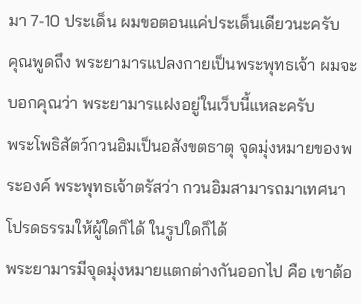มา 7-10 ประเด็น ผมขอตอนแค่ประเด็นเดียวนะครับ
คุณพูดถึง พระยามารแปลงกายเป็นพระพุทธเจ้า ผมจะบอกคุณว่า พระยามารแฝงอยู่ในเว็บนี้แหละครับ
พระโพธิสัตว์กวนอิมเป็นอสังขตธาตุ จุดมุ่งหมายของพระองค์ พระพุทธเจ้าตรัสว่า กวนอิมสามารถมาเทศนาโปรดธรรมให้ผู้ใดก็ได้ ในรูปใดก็ได้
พระยามารมีจุดมุ่งหมายแตกต่างกันออกไป คือ เขาต้อ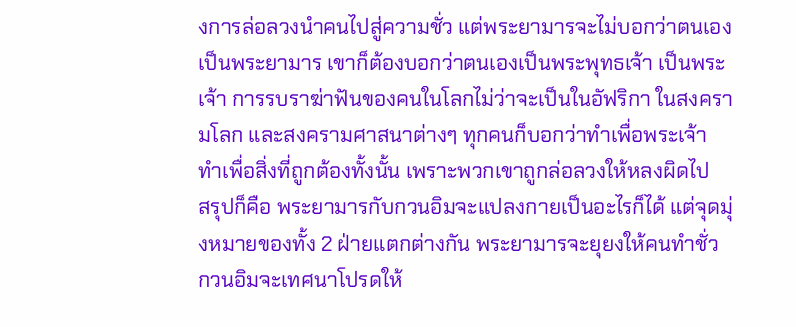งการล่อลวงนำคนไปสู่ความชั่ว แต่พระยามารจะไม่บอกว่าตนเองเป็นพระยามาร เขาก็ต้องบอกว่าตนเองเป็นพระพุทธเจ้า เป็นพระเจ้า การรบราฆ่าฟันของคนในโลกไม่ว่าจะเป็นในอัฟริกา ในสงครามโลก และสงครามศาสนาต่างๆ ทุกคนก็บอกว่าทำเพื่อพระเจ้า ทำเพื่อสิ่งที่ถูกต้องทั้งนั้น เพราะพวกเขาถูกล่อลวงให้หลงผิดไป
สรุปก็คือ พระยามารกับกวนอิมจะแปลงกายเป็นอะไรก็ได้ แต่จุดมุ่งหมายของทั้ง 2 ฝ่ายแตกต่างกัน พระยามารจะยุยงให้คนทำชั่ว กวนอิมจะเทศนาโปรดให้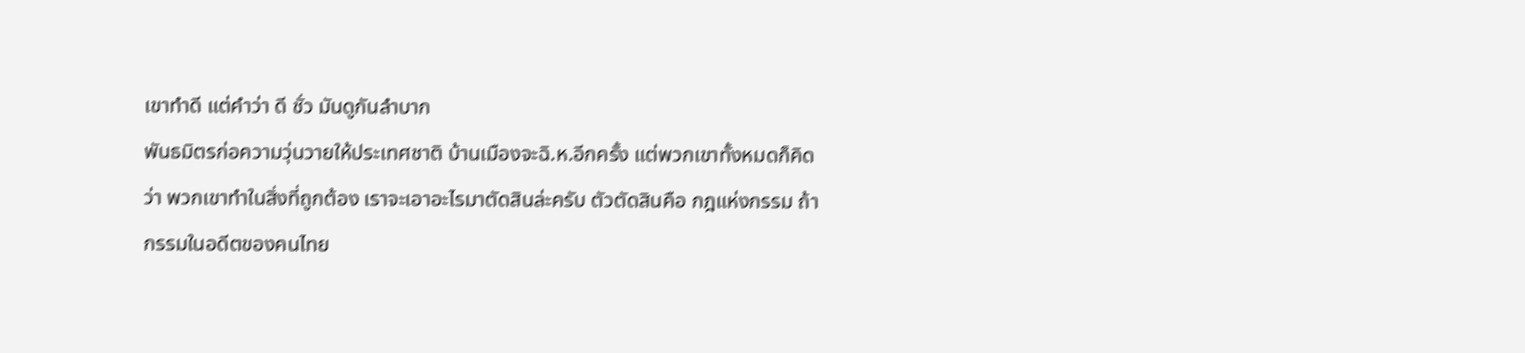เขาทำดี แต่คำว่า ดี ชั่ว มันดูกันลำบาก
พันธมิตรก่อความวุ่นวายให้ประเทศชาติ บ้านเมืองจะฉิ.ห.อีกครั้ง แต่พวกเขาทั้งหมดก็คิดว่า พวกเขาทำในสิ่งที่ถูกต้อง เราจะเอาอะไรมาตัดสินล่ะครับ ตัวตัดสินคือ กฎแห่งกรรม ถ้ากรรมในอดีตของคนไทย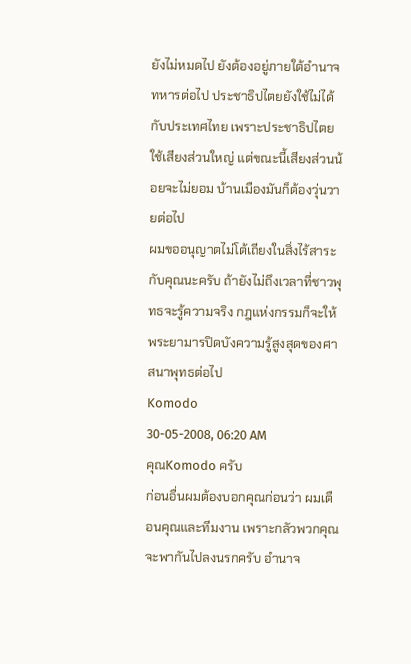ยังไม่หมดไป ยังต้องอยู่ภายใต้อำนาจทหารต่อไป ประชาธิปไตยยังใช้ไม่ได้กับประเทศไทย เพราะประชาธิปไตยใช้เสียงส่วนใหญ่ แต่ขณะนี้เสียงส่วนน้อยจะไม่ยอม บ้านเมืองมันก็ต้องวุ่นวายต่อไป
ผมขออนุญาตไม่โต้เถียงในสิ่งไร้สาระกับคุณนะครับ ถ้ายังไม่ถึงเวลาที่ชาวพุทธจะรู้ความจริง กฎแห่งกรรมก็จะให้พระยามารปิดบังความรู้สูงสุดของศาสนาพุทธต่อไป
Komodo
30-05-2008, 06:20 AM
คุณKomodo ครับ
ก่อนอื่นผมต้องบอกคุณก่อนว่า ผมเตือนคุณและทีมงาน เพราะกลัวพวกคุณจะพากันไปลงนรกครับ อำนาจ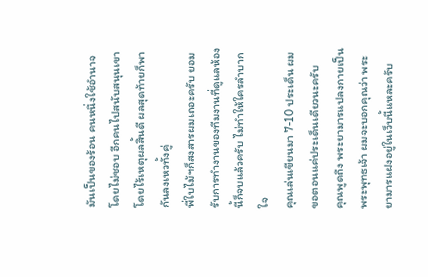มันเป็นของร้อน คนหนึ่งใช้อำนาจโดยไม่ชอบ อีกคนไปสนับสนุนเขาโดยไร้เหตุผลสิ้นดี ผลสุดท้ายก็พากันลงเหวทั้งคู่
พี่ใบไม้ฯก็สงสารผมเถอะครับ ยอมรับการทำงานของทีมงานที่ดูแลห้องนี้ก็จบแล้วครับ ไม่ทำให้ใครลำบากใจ
คุณเล่นเขียนมา 7-10 ประเด็น ผมขอตอนแค่ประเด็นเดียวนะครับ
คุณพูดถึง พระยามารแปลงกายเป็นพระพุทธเจ้า ผมจะบอกคุณว่า พระยามารแฝงอยู่ในเว็บนี้แหละครับ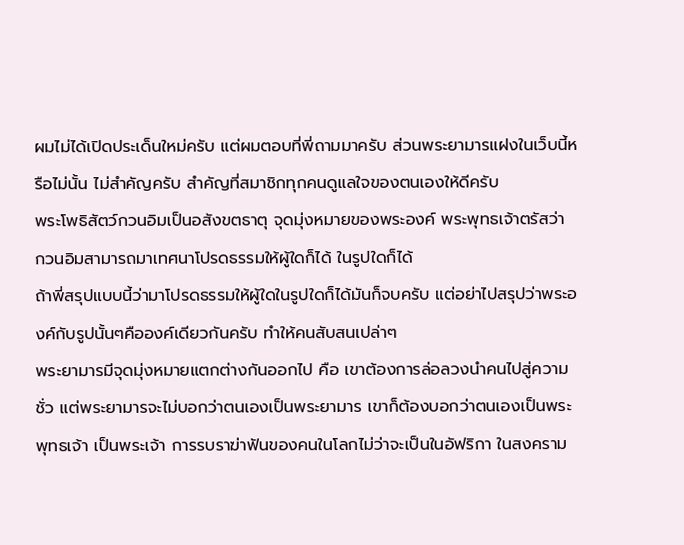ผมไม่ได้เปิดประเด็นใหม่ครับ แต่ผมตอบที่พี่ถามมาครับ ส่วนพระยามารแฝงในเว็บนี้หรือไม่นั้น ไม่สำคัญครับ สำคัญที่สมาชิกทุกคนดูแลใจของตนเองให้ดีครับ
พระโพธิสัตว์กวนอิมเป็นอสังขตธาตุ จุดมุ่งหมายของพระองค์ พระพุทธเจ้าตรัสว่า กวนอิมสามารถมาเทศนาโปรดธรรมให้ผู้ใดก็ได้ ในรูปใดก็ได้
ถ้าพี่สรุปแบบนี้ว่ามาโปรดธรรมให้ผู้ใดในรูปใดก็ได้มันก็จบครับ แต่อย่าไปสรุปว่าพระองค์กับรูปนั้นๆคือองค์เดียวกันครับ ทำให้คนสับสนเปล่าๆ
พระยามารมีจุดมุ่งหมายแตกต่างกันออกไป คือ เขาต้องการล่อลวงนำคนไปสู่ความชั่ว แต่พระยามารจะไม่บอกว่าตนเองเป็นพระยามาร เขาก็ต้องบอกว่าตนเองเป็นพระพุทธเจ้า เป็นพระเจ้า การรบราฆ่าฟันของคนในโลกไม่ว่าจะเป็นในอัฟริกา ในสงคราม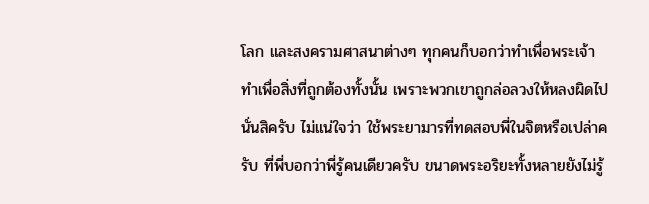โลก และสงครามศาสนาต่างๆ ทุกคนก็บอกว่าทำเพื่อพระเจ้า ทำเพื่อสิ่งที่ถูกต้องทั้งนั้น เพราะพวกเขาถูกล่อลวงให้หลงผิดไป
นั่นสิครับ ไม่แน่ใจว่า ใช้พระยามารที่ทดสอบพี่ในจิตหรือเปล่าครับ ที่พี่บอกว่าพี่รู้คนเดียวครับ ขนาดพระอริยะทั้งหลายยังไม่รู้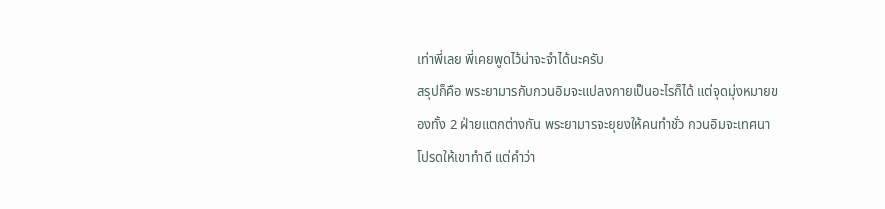เท่าพี่เลย พี่เคยพูดไว้น่าจะจำได้นะครับ
สรุปก็คือ พระยามารกับกวนอิมจะแปลงกายเป็นอะไรก็ได้ แต่จุดมุ่งหมายของทั้ง 2 ฝ่ายแตกต่างกัน พระยามารจะยุยงให้คนทำชั่ว กวนอิมจะเทศนาโปรดให้เขาทำดี แต่คำว่า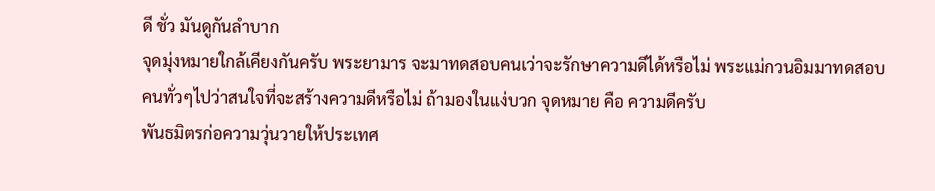ดี ชั่ว มันดูกันลำบาก
จุดมุ่งหมายใกล้เคียงกันครับ พระยามาร จะมาทดสอบคนเว่าจะรักษาความดีได้หรือไม่ พระแม่กวนอิมมาทดสอบคนทั่วๆไปว่าสนใจที่จะสร้างความดีหรือไม่ ถ้ามองในแง่บวก จุดหมาย คือ ความดีครับ
พันธมิตรก่อความวุ่นวายให้ประเทศ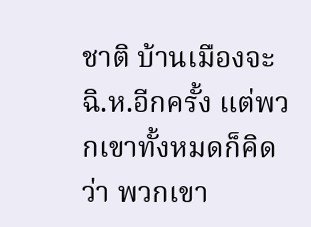ชาติ บ้านเมืองจะฉิ.ห.อีกครั้ง แต่พวกเขาทั้งหมดก็คิดว่า พวกเขา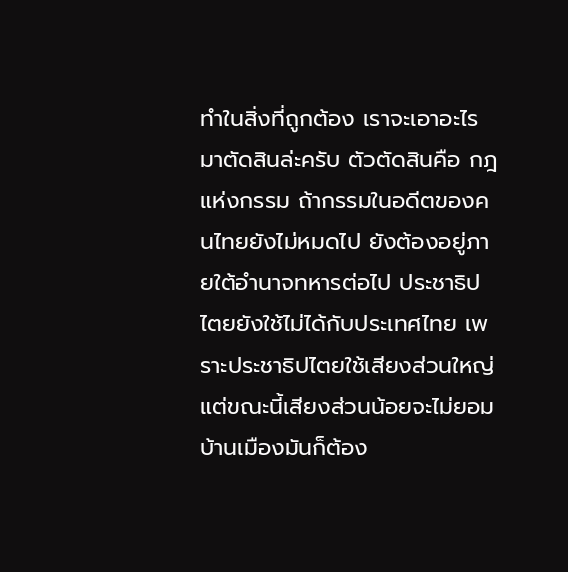ทำในสิ่งที่ถูกต้อง เราจะเอาอะไรมาตัดสินล่ะครับ ตัวตัดสินคือ กฎแห่งกรรม ถ้ากรรมในอดีตของคนไทยยังไม่หมดไป ยังต้องอยู่ภายใต้อำนาจทหารต่อไป ประชาธิปไตยยังใช้ไม่ได้กับประเทศไทย เพราะประชาธิปไตยใช้เสียงส่วนใหญ่ แต่ขณะนี้เสียงส่วนน้อยจะไม่ยอม บ้านเมืองมันก็ต้อง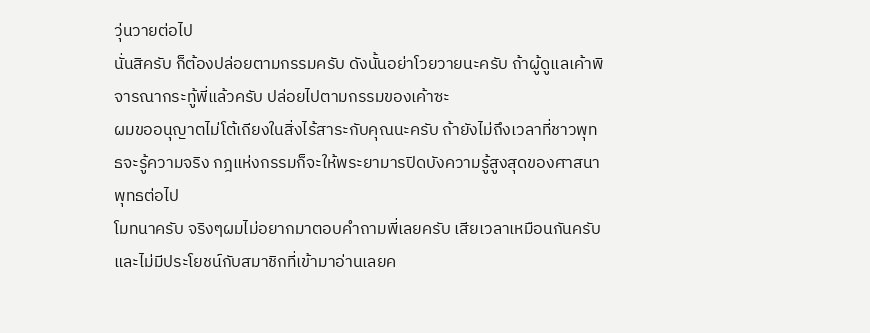วุ่นวายต่อไป
นั่นสิครับ ก็ต้องปล่อยตามกรรมครับ ดังนั้นอย่าโวยวายนะครับ ถ้าผู้ดูแลเค้าพิจารณากระทู้พี่แล้วครับ ปล่อยไปตามกรรมของเค้าซะ
ผมขออนุญาตไม่โต้เถียงในสิ่งไร้สาระกับคุณนะครับ ถ้ายังไม่ถึงเวลาที่ชาวพุทธจะรู้ความจริง กฎแห่งกรรมก็จะให้พระยามารปิดบังความรู้สูงสุดของศาสนาพุทธต่อไป
โมทนาครับ จริงๆผมไม่อยากมาตอบคำถามพี่เลยครับ เสียเวลาเหมือนกันครับ และไม่มีประโยชน์กับสมาชิกที่เข้ามาอ่านเลยค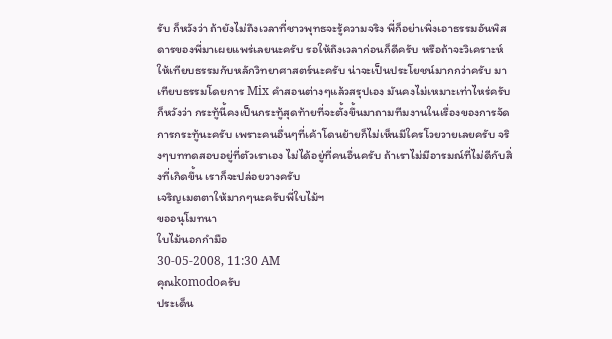รับ ก็หวังว่า ถ้ายังไม่ถึงเวลาที่ชาวพุทธจะรู้ความจริง พี่ก็อย่าเพิ่งเอาธรรมอันพิสดารของพี่มาเผยแพร่เลยนะครับ รอให้ถึงเวลาก่อนก็ดีครับ หรือถ้าจะวิเคราะห์ให้เทียบธรรมกับหลักวิทยาศาสตร์นะครับ น่าจะเป็นประโยชน์มากกว่าครับ มาเทียบธรรมโดยการ Mix คำสอนต่างๆแล้วสรุปเอง มันคงไม่เหมาะเท่าไหร่ครับ
ก็หวังว่า กระทู้นี้คงเป็นกระทู้สุดท้ายที่จะตั้งขึ้นมาถามทีมงานในเรื่องของการจัดการกระทู้นะครับ เพราะคนอื่นๆที่เค้าโดนย้ายก็ไม่เห็นมีใครโวยวายเลยครับ จริงๆบททดสอบอยู่ที่ตัวเราเอง ไม่ได้อยู่ที่คนอื่นครับ ถ้าเราไม่มีอารมณ์ที่ไม่ดีกับสิ่งที่เกิดขึ้น เราก็จะปล่อยวางครับ
เจริญเมตตาให้มากๆนะครับพี่ใบไม้ฯ
ขออนุโมทนา
ใบไม้นอกกำมือ
30-05-2008, 11:30 AM
คุณkomodoครับ
ประเด็น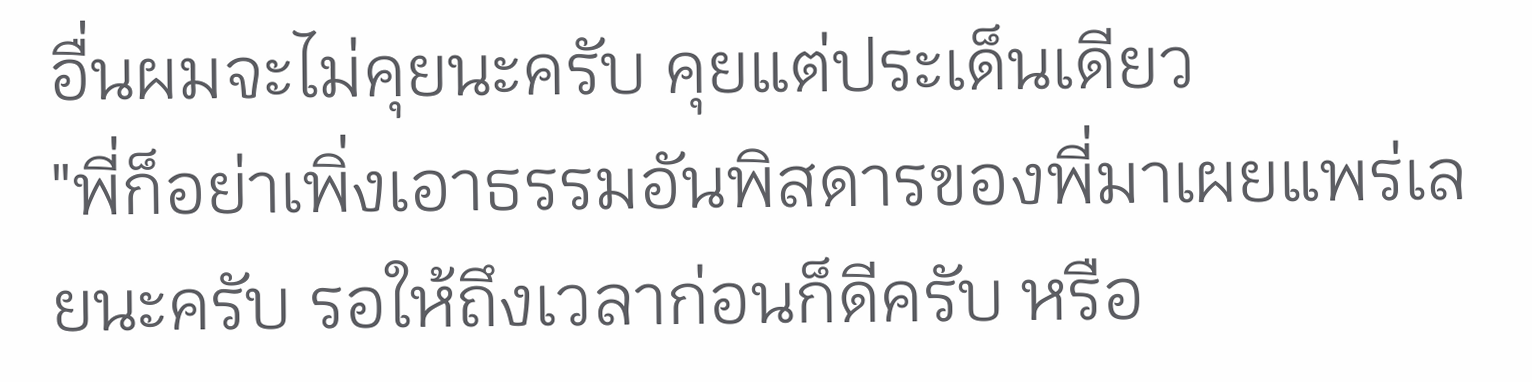อื่นผมจะไม่คุยนะครับ คุยแต่ประเด็นเดียว
"พี่ก็อย่าเพิ่งเอาธรรมอันพิสดารของพี่มาเผยแพร่เลยนะครับ รอให้ถึงเวลาก่อนก็ดีครับ หรือ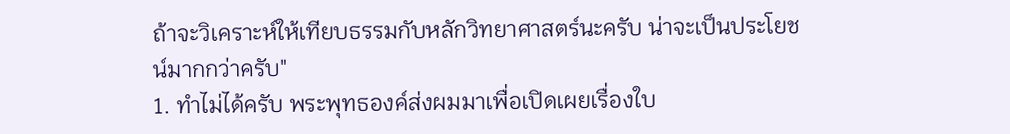ถ้าจะวิเคราะห์ให้เทียบธรรมกับหลักวิทยาศาสตร์นะครับ น่าจะเป็นประโยชน์มากกว่าครับ"
1. ทำไม่ได้ครับ พระพุทธองค์ส่งผมมาเพื่อเปิดเผยเรื่องใบ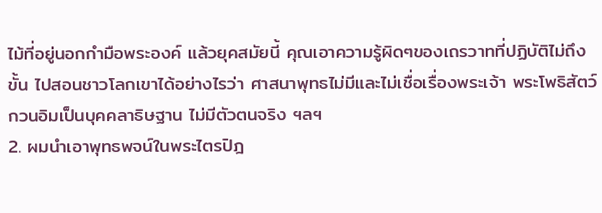ไม้ที่อยู่นอกกำมือพระองค์ แล้วยุคสมัยนี้ คุณเอาความรู้ผิดๆของเถรวาทที่ปฏิบัติไม่ถึงขั้น ไปสอนชาวโลกเขาได้อย่างไรว่า ศาสนาพุทธไม่มีและไม่เชื่อเรื่องพระเจ้า พระโพธิสัตว์กวนอิมเป็นบุคคลาธิษฐาน ไม่มีตัวตนจริง ฯลฯ
2. ผมนำเอาพุทธพจน์ในพระไตรปิฎ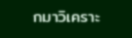กมาวิเคราะ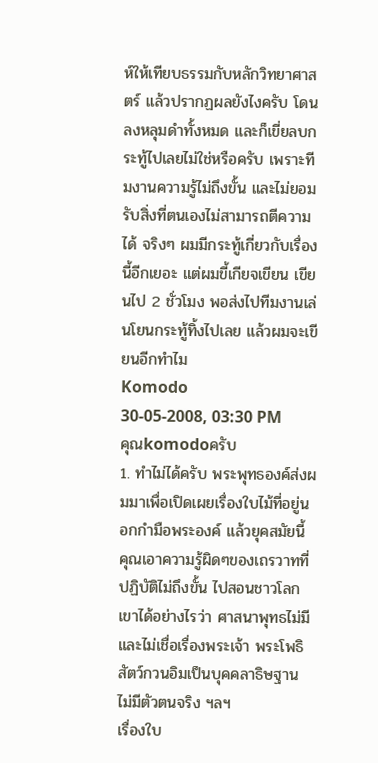ห์ให้เทียบธรรมกับหลักวิทยาศาสตร์ แล้วปรากฏผลยังไงครับ โดนลงหลุมดำทั้งหมด และก็เขี่ยลบกระทู้ไปเลยไม่ใช่หรือครับ เพราะทีมงานความรู้ไม่ถึงขั้น และไม่ยอมรับสิ่งที่ตนเองไม่สามารถตีความได้ จริงๆ ผมมีกระทู้เกี่ยวกับเรื่องนี้อีกเยอะ แต่ผมขี้เกียจเขียน เขียนไป 2 ชั่วโมง พอส่งไปทีมงานเล่นโยนกระทู้ทิ้งไปเลย แล้วผมจะเขียนอีกทำไม
Komodo
30-05-2008, 03:30 PM
คุณkomodoครับ
1. ทำไม่ได้ครับ พระพุทธองค์ส่งผมมาเพื่อเปิดเผยเรื่องใบไม้ที่อยู่นอกกำมือพระองค์ แล้วยุคสมัยนี้ คุณเอาความรู้ผิดๆของเถรวาทที่ปฏิบัติไม่ถึงขั้น ไปสอนชาวโลกเขาได้อย่างไรว่า ศาสนาพุทธไม่มีและไม่เชื่อเรื่องพระเจ้า พระโพธิสัตว์กวนอิมเป็นบุคคลาธิษฐาน ไม่มีตัวตนจริง ฯลฯ
เรื่องใบ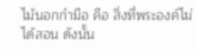ไม้นอกกำมือ คือ สิ่งที่พระองค์ไม่ได้สอน ดังนั้น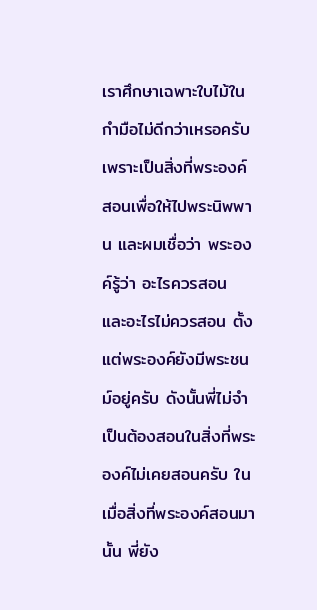เราศึกษาเฉพาะใบไม้ในกำมือไม่ดีกว่าเหรอครับ เพราะเป็นสิ่งที่พระองค์สอนเพื่อให้ไปพระนิพพาน และผมเชื่อว่า พระองค์รู้ว่า อะไรควรสอน และอะไรไม่ควรสอน ตั้งแต่พระองค์ยังมีพระชนม์อยู่ครับ ดังนั้นพี่ไม่จำเป็นต้องสอนในสิ่งที่พระองค์ไม่เคยสอนครับ ในเมื่อสิ่งที่พระองค์สอนมานั้น พี่ยัง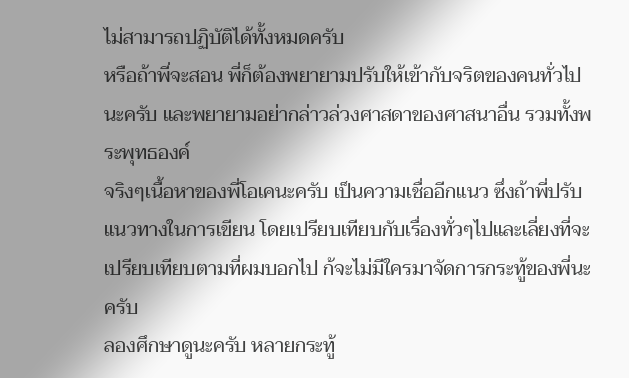ไม่สามารถปฏิบัติได้ทั้งหมดครับ
หรือถ้าพี่จะสอน พี่ก็ต้องพยายามปรับให้เข้ากับจริตของคนทั่วไปนะครับ และพยายามอย่ากล่าวล่วงศาสดาของศาสนาอื่น รวมทั้งพระพุทธองค์
จริงๆเนื้อหาของพี่โอเคนะครับ เป็นความเชื่ออีกแนว ซึ่งถ้าพี่ปรับแนวทางในการเขียน โดยเปรียบเทียบกับเรื่องทั่วๆไปและเลี่ยงที่จะเปรียบเทียบตามที่ผมบอกไป ก้จะไม่มีใครมาจัดการกระทู้ของพี่นะครับ
ลองศึกษาดูนะครับ หลายกระทู้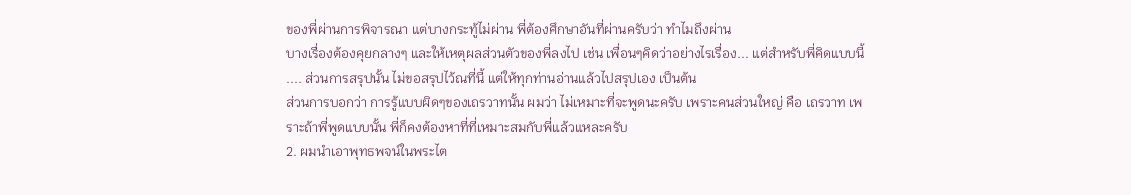ของพี่ผ่านการพิจารณา แต่บางกระทู้ไม่ผ่าน พี่ต้องศึกษาอันที่ผ่านครับว่า ทำไมถึงผ่าน
บางเรื่องต้องคุยกลางๆ และให้เหตุผลส่วนตัวของพี่ลงไป เช่น เพื่อนๆคิดว่าอย่างไรเรื่อง... แต่สำหรับพี่คิดแบบนี้ .... ส่วนการสรุปนั้น ไม่ขอสรุปไว้ณที่นี้ แต่ให้ทุกท่านอ่านแล้วไปสรุปเอง เป็นต้น
ส่วนการบอกว่า การรู้แบบผิดๆของเถรวาทนั้น ผมว่า ไม่เหมาะที่จะพูดนะครับ เพราะคนส่วนใหญ่ คือ เถรวาท เพราะถ้าพี่พูดแบบนั้น พี่ก็คงต้องหาที่ที่เหมาะสมกับพี่แล้วแหละครับ
2. ผมนำเอาพุทธพจน์ในพระไต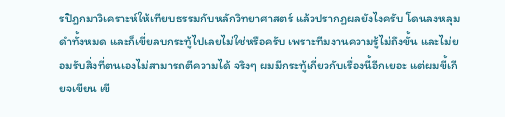รปิฎกมาวิเคราะห์ให้เทียบธรรมกับหลักวิทยาศาสตร์ แล้วปรากฏผลยังไงครับ โดนลงหลุมดำทั้งหมด และก็เขี่ยลบกระทู้ไปเลยไม่ใช่หรือครับ เพราะทีมงานความรู้ไม่ถึงขั้น และไม่ยอมรับสิ่งที่ตนเองไม่สามารถตีความได้ จริงๆ ผมมีกระทู้เกี่ยวกับเรื่องนี้อีกเยอะ แต่ผมขี้เกียจเขียน เขี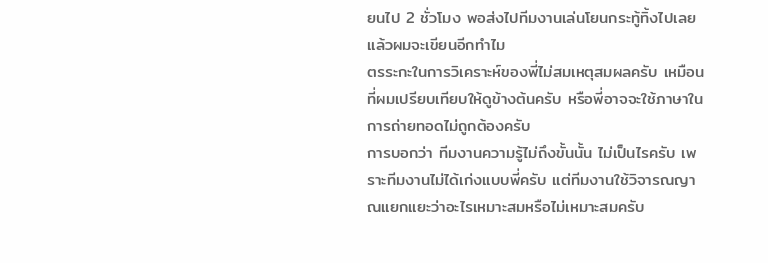ยนไป 2 ชั่วโมง พอส่งไปทีมงานเล่นโยนกระทู้ทิ้งไปเลย แล้วผมจะเขียนอีกทำไม
ตรระกะในการวิเคราะห์ของพี่ไม่สมเหตุสมผลครับ เหมือนที่ผมเปรียบเทียบให้ดูข้างต้นครับ หรือพี่อาจจะใช้ภาษาในการถ่ายทอดไม่ถูกต้องครับ
การบอกว่า ทีมงานความรู้ไม่ถึงขั้นนั้น ไม่เป็นไรครับ เพราะทีมงานไม่ได้เก่งแบบพี่ครับ แต่ทีมงานใช้วิจารณญาณแยกแยะว่าอะไรเหมาะสมหรือไม่เหมาะสมครับ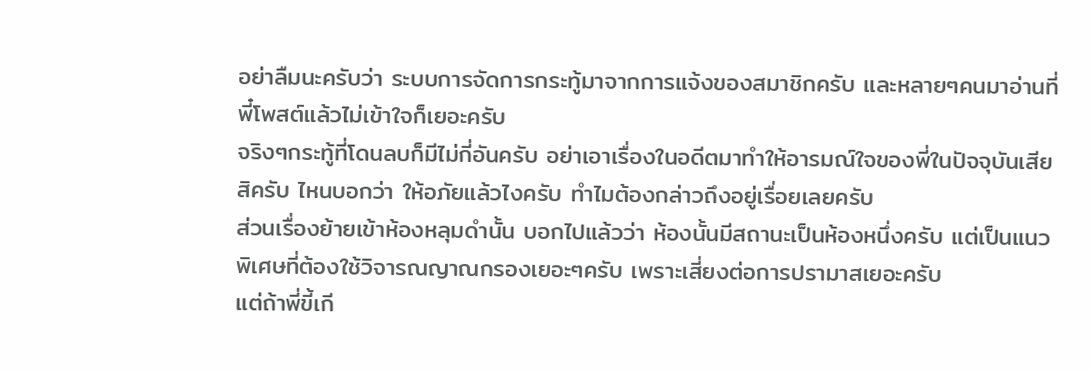อย่าลืมนะครับว่า ระบบการจัดการกระทู้มาจากการแจ้งของสมาชิกครับ และหลายๆคนมาอ่านที่พี๋โพสต์แล้วไม่เข้าใจก็เยอะครับ
จริงๆกระทู้ที่โดนลบก็มีไม่กี่อันครับ อย่าเอาเรื่องในอดีตมาทำให้อารมณ์ใจของพี่ในปัจจุบันเสียสิครับ ไหนบอกว่า ให้อภัยแล้วไงครับ ทำไมต้องกล่าวถึงอยู่เรื่อยเลยครับ
ส่วนเรื่องย้ายเข้าห้องหลุมดำนั้น บอกไปแล้วว่า ห้องนั้นมีสถานะเป็นห้องหนึ่งครับ แต่เป็นแนวพิเศษที่ต้องใช้วิจารณญาณกรองเยอะๆครับ เพราะเสี่ยงต่อการปรามาสเยอะครับ
แต่ถ้าพี่ขี้เกี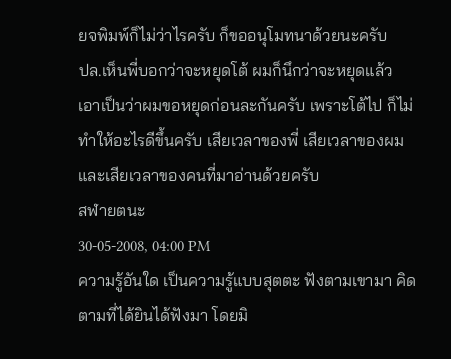ยจพิมพ์ก็ไม่ว่าไรครับ ก็ขออนุโมทนาด้วยนะครับ
ปล.เห็นพี่บอกว่าจะหยุดโต้ ผมก็นึกว่าจะหยุดแล้ว เอาเป็นว่าผมขอหยุดก่อนละกันครับ เพราะโต้ไป ก็ไม่ทำให้อะไรดีขึ้นครับ เสียเวลาของพี่ เสียเวลาของผม และเสียเวลาของคนที่มาอ่านด้วยครับ
สฬายตนะ
30-05-2008, 04:00 PM
ความรู้อันใด เป็นความรู้แบบสุตตะ ฟังตามเขามา คิดตามที่ได้ยินได้ฟังมา โดยมิ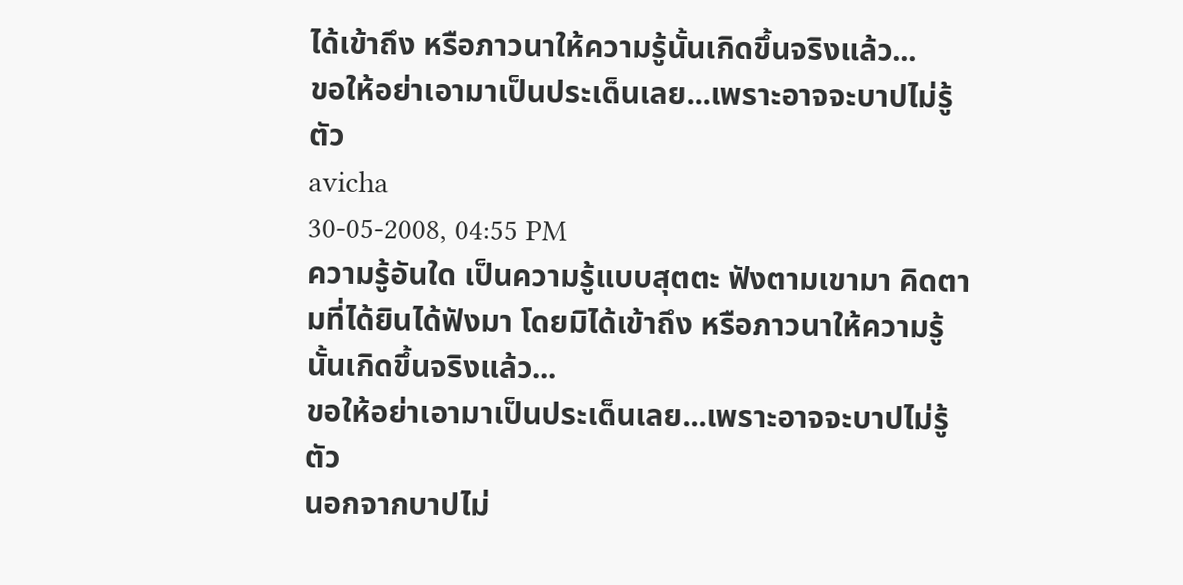ได้เข้าถึง หรือภาวนาให้ความรู้นั้นเกิดขึ้นจริงแล้ว...
ขอให้อย่าเอามาเป็นประเด็นเลย...เพราะอาจจะบาปไม่รู้ตัว
avicha
30-05-2008, 04:55 PM
ความรู้อันใด เป็นความรู้แบบสุตตะ ฟังตามเขามา คิดตามที่ได้ยินได้ฟังมา โดยมิได้เข้าถึง หรือภาวนาให้ความรู้นั้นเกิดขึ้นจริงแล้ว...
ขอให้อย่าเอามาเป็นประเด็นเลย...เพราะอาจจะบาปไม่รู้ตัว
นอกจากบาปไม่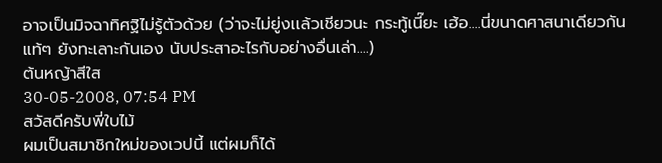อาจเป็นมิจฉาทิศฐิไม่รู้ตัวด้วย (ว่าจะไม่ยู่งเเล้วเชียวนะ กระทู้เนี๊ยะ เฮ้อ....นี่ขนาดศาสนาเดียวกันแท้ๆ ยังทะเลาะกันเอง นับประสาอะไรกับอย่างอื่นเล่า....)
ต้นหญ้าสีใส
30-05-2008, 07:54 PM
สวัสดีครับพี่ใบไม้
ผมเป็นสมาชิกใหม่ของเวปนี้ แต่ผมก็ได้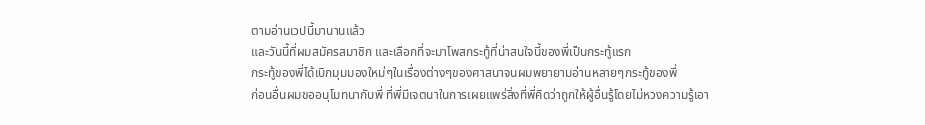ตามอ่านเวปนี้มานานแล้ว
และวันนี้ที่ผมสมัครสมาชิก และเลือกที่จะมาโพสกระทู้ที่น่าสนใจนี้ของพี่เป็นกระทู้แรก
กระทู้ของพี่ได้เบิกมุมมองใหม่ๆในเรื่องต่างๆของศาสนาจนผมพยายามอ่านหลายๆกระทู้ของพี่
ก่อนอื่นผมขออนุโมทนากับพี่ ที่พี่มีเจตนาในการเผยแพร่สิ่งที่พี่คิดว่าถูกให้ผู้อื่นรู้โดยไม่หวงความรู้เอา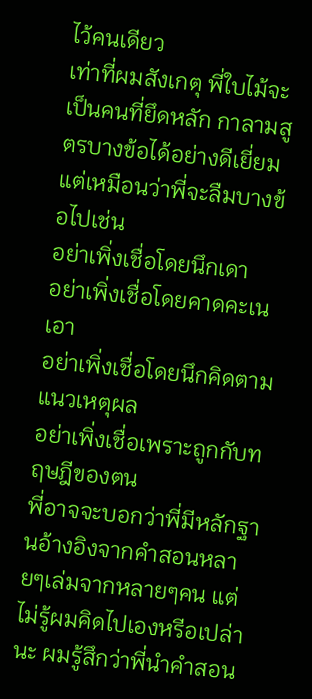ไว้คนเดียว
เท่าที่ผมสังเกตุ พี่ใบไม้จะเป็นคนที่ยึดหลัก กาลามสูตรบางข้อได้อย่างดีเยี่ยม
แต่เหมือนว่าพี่จะลืมบางข้อไปเช่น
อย่าเพิ่งเชื่อโดยนึกเดา
อย่าเพิ่งเชื่อโดยคาดคะเนเอา
อย่าเพิ่งเชื่อโดยนึกคิดตามแนวเหตุผล
อย่าเพิ่งเชื่อเพราะถูกกับทฤษฎีของตน
พี่อาจจะบอกว่าพี่มีหลักฐานอ้างอิงจากคำสอนหลายๆเล่มจากหลายๆคน แต่ไม่รู้ผมคิดไปเองหรีอเปล่านะ ผมรู้สึกว่าพี่นำคำสอน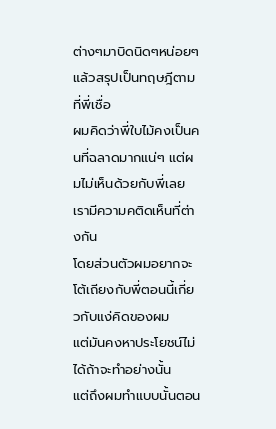ต่างๆมาบิดนิดๆหน่อยๆแล้วสรุปเป็นทฤษฎีตามที่พี่เชื่อ
ผมคิดว่าพี่ใบไม้คงเป็นคนที่ฉลาดมากแน่ๆ แต่ผมไม่เห็นด้วยกับพี่เลย
เรามีความคติดเห็นที่ต่างกัน
โดยส่วนตัวผมอยากจะโต้เถียงกับพี่ตอนนี้เกี่ยวกับแง่คิดของผม
แต่มันคงหาประโยชน์ไม่ได้ถ้าจะทำอย่างนั้น
แต่ถึงผมทำแบบนั้นตอน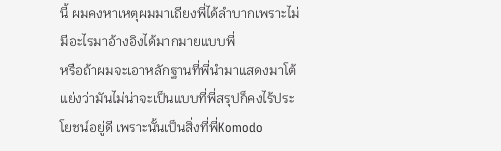นี้ ผมคงหาเหตุผมมาเถียงพี่ได้ลำบากเพราะไม่มีอะไรมาอ้างอิงได้มากมายแบบพี่
หรือถ้าผมจะเอาหลักฐานที่พี่นำมาแสดงมาโต้แย่งว่ามันไม่น่าจะเป็นแบบที่พี่สรุปก็คงไร้ประโยชน์อยู่ดี เพราะนั้นเป็นสิ่งที่พี่Komodo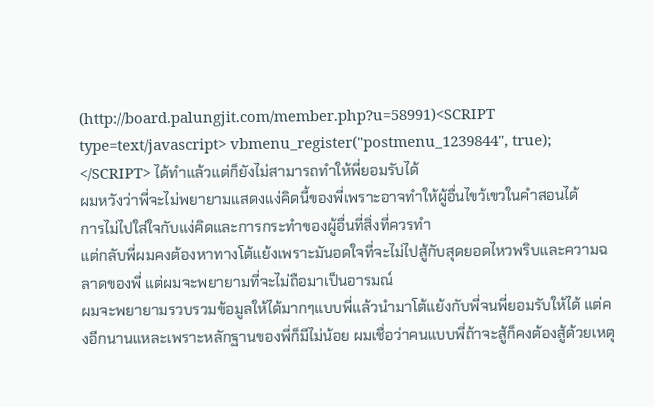(http://board.palungjit.com/member.php?u=58991)<SCRIPT type=text/javascript> vbmenu_register("postmenu_1239844", true); </SCRIPT> ได้ทำแล้วแต่ก็ยังไม่สามารถทำให้พี่ยอมรับได้
ผมหวังว่าพี่จะไม่พยายามแสดงแง่คิดนี้ของพี่เพราะอาจทำให้ผู้อื่นไขว้เขวในคำสอนได้
การไม่ไปใส่ใจกับแง่คิดและการกระทำของผู้อื่นที่สิ่งที่ควรทำ
แต่กลับพี่ผมคงต้องหาทางโต้แย้งเพราะมันอดใจที่จะไม่ไปสู้กับสุดยอดไหวพริบและความฉลาดของพี่ แต่ผมจะพยายามที่จะไม่ถือมาเป็นอารมณ์
ผมจะพยายามรวบรวมข้อมูลให้ได้มากๆแบบพี่แล้วนำมาโต้แย้งกับพี่จนพี่ยอมรับให้ได้ แต่คงอีกนานแหละเพราะหลักฐานของพี่ก็มีไม่น้อย ผมเชื่อว่าคนแบบพี่ถ้าจะสู้ก็คงต้องสู้ด้วยเหตุ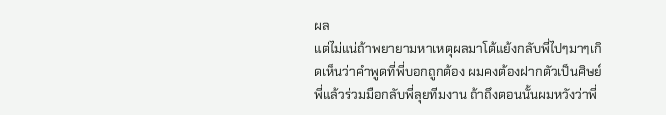ผล
แต่ไม่แน่ถ้าพยายามหาเหตุผลมาโต้แย้งกลับพี่ไปๆมาๆเกิดเห็นว่าคำพูดที่พี่บอกถูกต้อง ผมคงต้องฝากตัวเป็นศิษย์พี่แล้วร่วมมือกลับพี่ลุยทีมงาน ถ้าถึงตอนนั้นผมหวังว่าพี่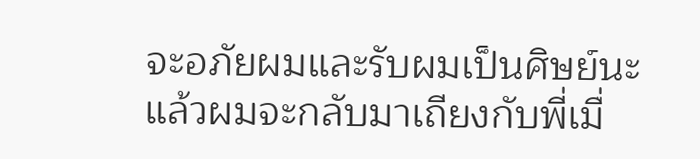จะอภัยผมและรับผมเป็นศิษย์นะ
แล้วผมจะกลับมาเถียงกับพี่เมื่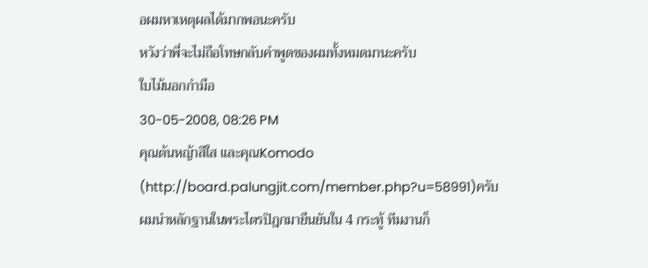อผมหาเหตุผลได้มากพอนะครับ
หวังว่าพี่จะไม่ถือโทษกลับคำพูดของผมทั้งหมดมานะครับ
ใบไม้นอกกำมือ
30-05-2008, 08:26 PM
คุณต้นหญ้าสีใส และคุณKomodo (http://board.palungjit.com/member.php?u=58991)ครับ
ผมนำหลักฐานในพระไตรปิฎกมายืนยันใน 4 กระทู้ ทีมงานก็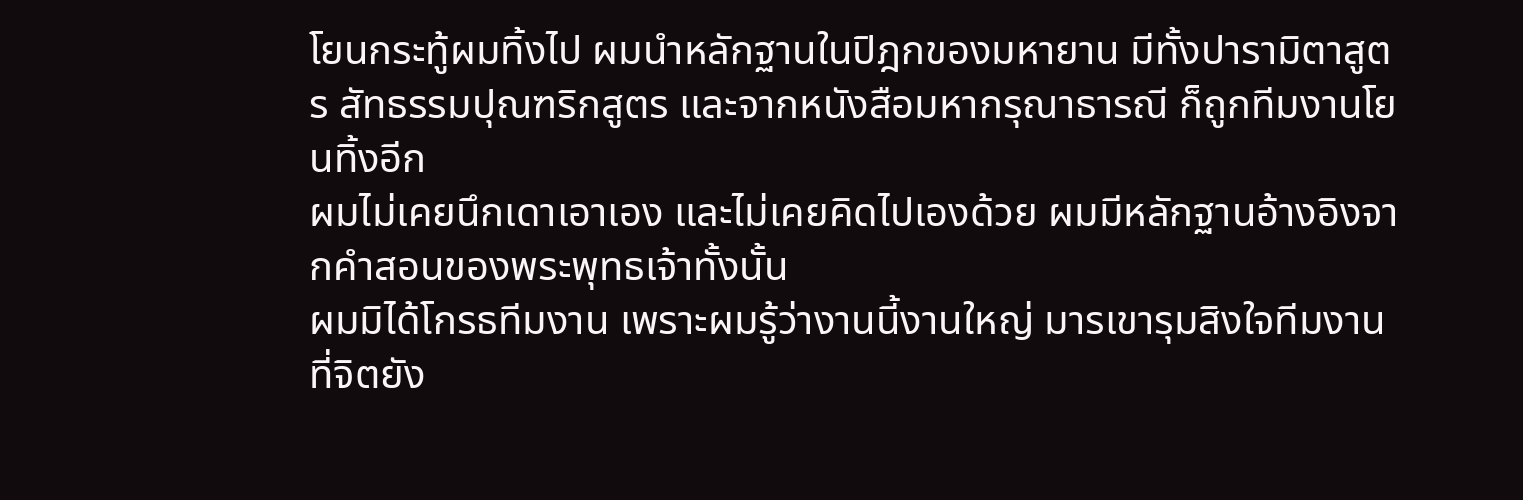โยนกระทู้ผมทิ้งไป ผมนำหลักฐานในปิฎกของมหายาน มีทั้งปารามิตาสูตร สัทธรรมปุณฑริกสูตร และจากหนังสือมหากรุณาธารณี ก็ถูกทีมงานโยนทิ้งอีก
ผมไม่เคยนึกเดาเอาเอง และไม่เคยคิดไปเองด้วย ผมมีหลักฐานอ้างอิงจากคำสอนของพระพุทธเจ้าทั้งนั้น
ผมมิได้โกรธทีมงาน เพราะผมรู้ว่างานนี้งานใหญ่ มารเขารุมสิงใจทีมงานที่จิตยัง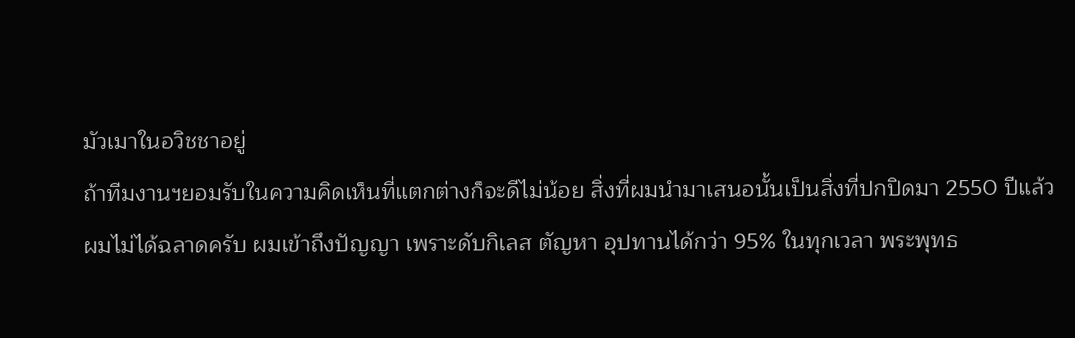มัวเมาในอวิชชาอยู่
ถ้าทีมงานฯยอมรับในความคิดเห็นที่แตกต่างก็จะดีไม่น้อย สิ่งที่ผมนำมาเสนอนั้นเป็นสิ่งที่ปกปิดมา 2550 ปีแล้ว
ผมไม่ได้ฉลาดครับ ผมเข้าถึงปัญญา เพราะดับกิเลส ตัญหา อุปทานได้กว่า 95% ในทุกเวลา พระพุทธ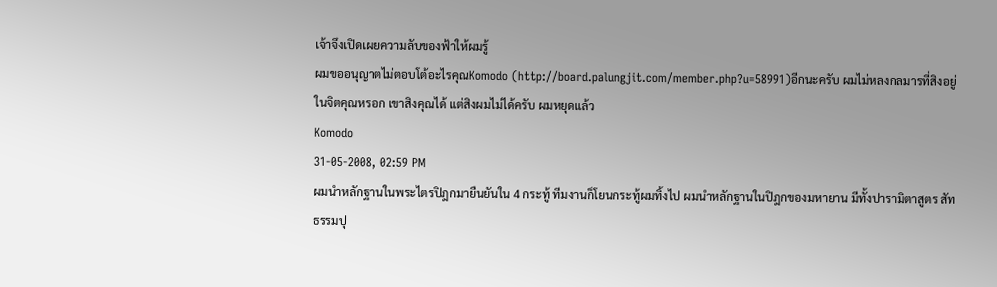เจ้าจึงเปิดเผยความลับของฟ้าให้ผมรู้
ผมขออนุญาตไม่ตอบโต้อะไรคุณKomodo (http://board.palungjit.com/member.php?u=58991)อีกนะครับ ผมไม่หลงกลมารที่สิงอยู่ในจิตคุณหรอก เขาสิงคุณได้ แต่สิงผมไม่ได้ครับ ผมหยุดแล้ว
Komodo
31-05-2008, 02:59 PM
ผมนำหลักฐานในพระไตรปิฎกมายืนยันใน 4 กระทู้ ทีมงานก็โยนกระทู้ผมทิ้งไป ผมนำหลักฐานในปิฎกของมหายาน มีทั้งปารามิตาสูตร สัทธรรมปุ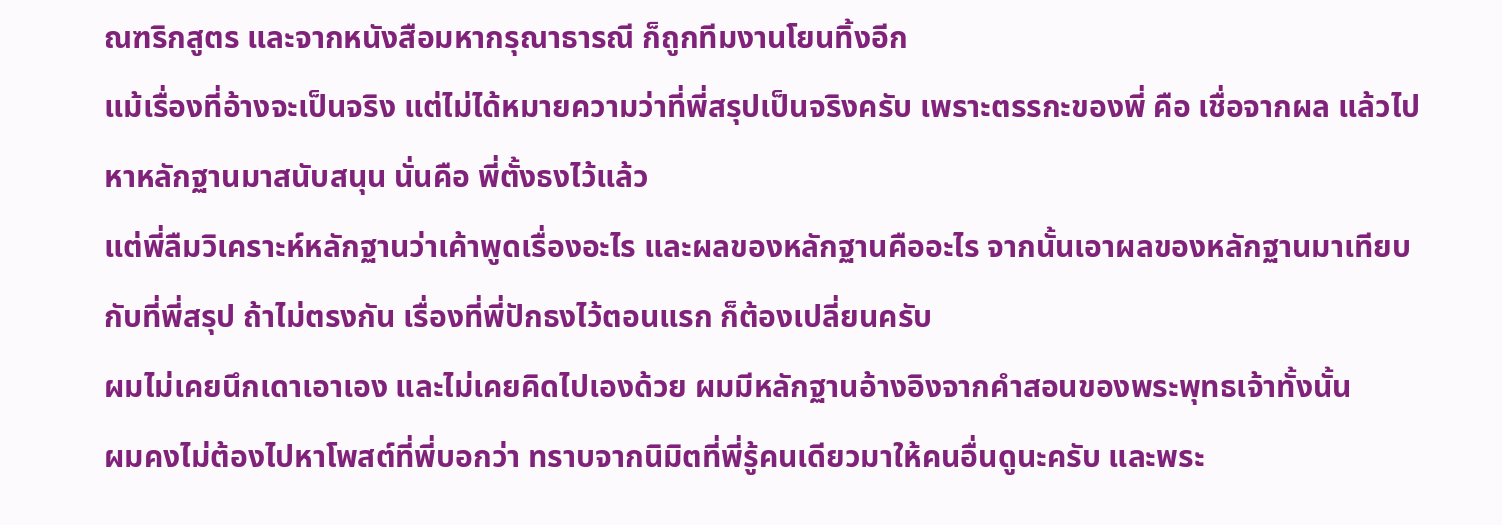ณฑริกสูตร และจากหนังสือมหากรุณาธารณี ก็ถูกทีมงานโยนทิ้งอีก
แม้เรื่องที่อ้างจะเป็นจริง แต่ไม่ได้หมายความว่าที่พี่สรุปเป็นจริงครับ เพราะตรรกะของพี่ คือ เชื่อจากผล แล้วไปหาหลักฐานมาสนับสนุน นั่นคือ พี่ตั้งธงไว้แล้ว
แต่พี่ลืมวิเคราะห์หลักฐานว่าเค้าพูดเรื่องอะไร และผลของหลักฐานคืออะไร จากนั้นเอาผลของหลักฐานมาเทียบกับที่พี่สรุป ถ้าไม่ตรงกัน เรื่องที่พี่ปักธงไว้ตอนแรก ก็ต้องเปลี่ยนครับ
ผมไม่เคยนึกเดาเอาเอง และไม่เคยคิดไปเองด้วย ผมมีหลักฐานอ้างอิงจากคำสอนของพระพุทธเจ้าทั้งนั้น
ผมคงไม่ต้องไปหาโพสต์ที่พี่บอกว่า ทราบจากนิมิตที่พี่รู้คนเดียวมาให้คนอื่นดูนะครับ และพระ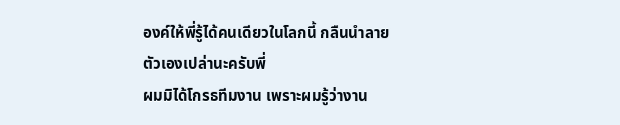องค์ให้พี่รู้ได้คนเดียวในโลกนี้ กลืนนำลายตัวเองเปล่านะครับพี่
ผมมิได้โกรธทีมงาน เพราะผมรู้ว่างาน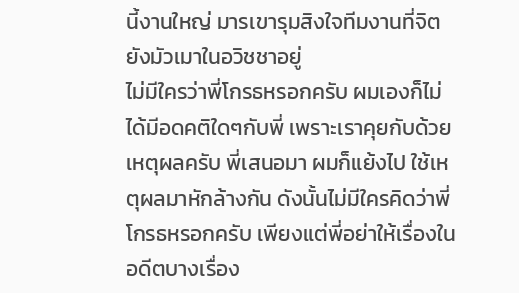นี้งานใหญ่ มารเขารุมสิงใจทีมงานที่จิตยังมัวเมาในอวิชชาอยู่
ไม่มีใครว่าพี่โกรธหรอกครับ ผมเองก็ไม่ได้มีอดคติใดๆกับพี่ เพราะเราคุยกับด้วยเหตุผลครับ พี่เสนอมา ผมก็แย้งไป ใช้เหตุผลมาหักล้างกัน ดังนั้นไม่มีใครคิดว่าพี่โกรธหรอกครับ เพียงแต่พี่อย่าให้เรื่องในอดีตบางเรื่อง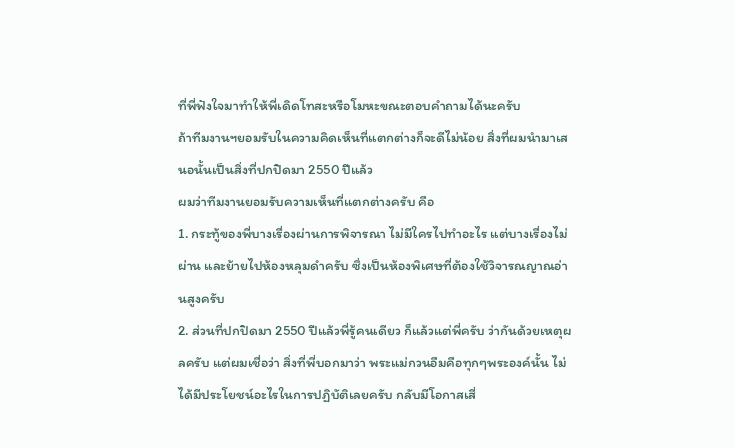ที่พี่ฟังใจมาทำให้พี่เดิดโทสะหรือโมหะขณะตอบคำถามได้นะครับ
ถ้าทีมงานฯยอมรับในความคิดเห็นที่แตกต่างก็จะดีไม่น้อย สิ่งที่ผมนำมาเสนอนั้นเป็นสิ่งที่ปกปิดมา 2550 ปีแล้ว
ผมว่าทีมงานยอมรับความเห็นที่แตกต่างครับ คือ
1. กระทู้ของพี่บางเรื่องผ่านการพิจารณา ไม่มีใครไปทำอะไร แต่บางเรื่องไม่ผ่าน และย้ายไปห้องหลุมดำครับ ซึ่งเป็นห้องพิเศษที่ต้องใช้วิจารณญาณอ่านสูงครับ
2. ส่วนที่ปกปิดมา 2550 ปีแล้วพี่รู้คนเดียว ก็แล้วแต่พี่ครับ ว่ากันด้วยเหตุผลครับ แต่ผมเชื่อว่า สิ่งที่พี่บอกมาว่า พระแม่กวนอืมคือทุกๆพระองค์นั้น ไม่ได้มีประโยชน์อะไรในการปฏิบัติเลยครับ กลับมีโอกาสเสี่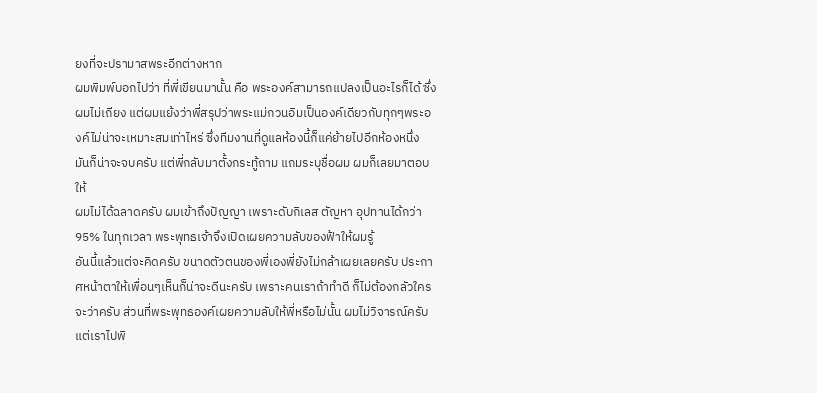ยงที่จะปรามาสพระอีกต่างหาก
ผมพิมพ์บอกไปว่า ที่พี่เขียนมานั้น คือ พระองค์สามารถแปลงเป็นอะไรก็ได้ ซึ่งผมไม่เถียง แต่ผมแย้งว่าพี่สรุปว่าพระแม่กวนอิมเป็นองค์เดียวกับทุกๆพระองค์ไม่น่าจะเหมาะสมเท่าไหร่ ซึ่งทีมงานที่ดูแลห้องนี้ก็แค่ย้ายไปอีกห้องหนึ่ง มันก็น่าจะจบครับ แต่พี่กลับมาตั้งกระทู้ถาม แถมระบุชื่อผม ผมก็เลยมาตอบให้
ผมไม่ได้ฉลาดครับ ผมเข้าถึงปัญญา เพราะดับกิเลส ตัญหา อุปทานได้กว่า 95% ในทุกเวลา พระพุทธเจ้าจึงเปิดเผยความลับของฟ้าให้ผมรู้
อันนี้แล้วแต่จะคิดครับ ขนาดตัวตนของพี่เองพี่ยังไม่กล้าเผยเลยครับ ประกาศหน้าตาให้เพื่อนๆเห็นก็น่าจะดีนะครับ เพราะคนเราถ้าทำดี ก็ไม่ต้องกลัวใครจะว่าครับ ส่วนที่พระพุทธองค์เผยความลับให้พี่หรือไม่นั้น ผมไม่วิจารณ์ครับ แต่เราไปพิ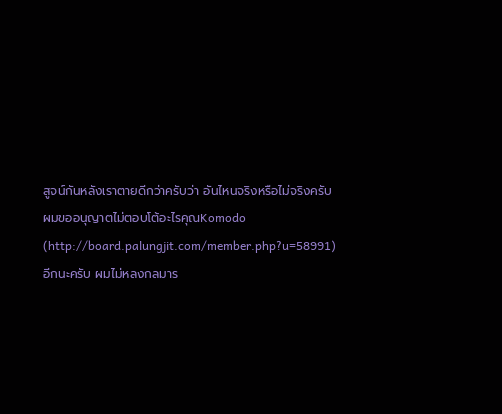สูจน์กันหลังเราตายดีกว่าครับว่า อันไหนจริงหรือไม่จริงครับ
ผมขออนุญาตไม่ตอบโต้อะไรคุณKomodo (http://board.palungjit.com/member.php?u=58991)อีกนะครับ ผมไม่หลงกลมาร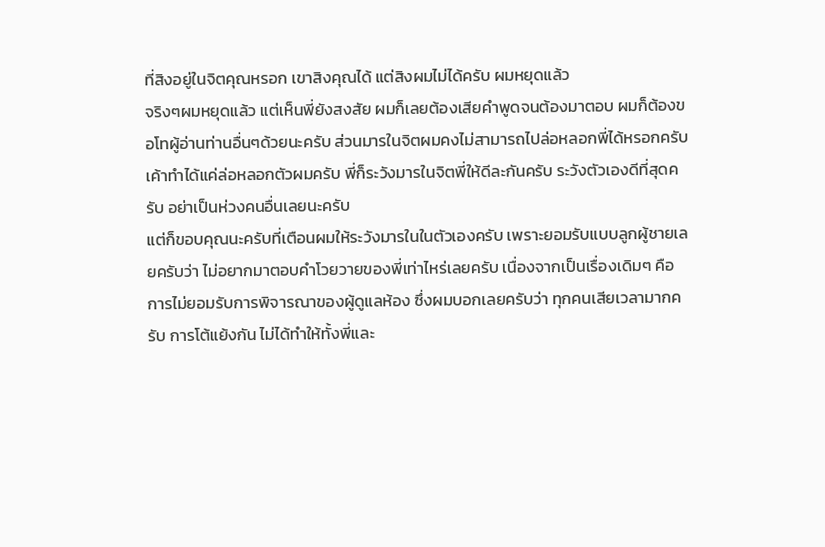ที่สิงอยู่ในจิตคุณหรอก เขาสิงคุณได้ แต่สิงผมไม่ได้ครับ ผมหยุดแล้ว
จริงๆผมหยุดแล้ว แต่เห็นพี่ยังสงสัย ผมก็เลยต้องเสียคำพูดจนต้องมาตอบ ผมก็ต้องขอโทผู้อ่านท่านอื่นๆด้วยนะครับ ส่วนมารในจิตผมคงไม่สามารถไปล่อหลอกพี่ได้หรอกครับ เค้าทำได้แค่ล่อหลอกตัวผมครับ พี่ก็ระวังมารในจิตพี่ให้ดีละกันครับ ระวังตัวเองดีที่สุดครับ อย่าเป็นห่วงคนอื่นเลยนะครับ
แต่ก็ขอบคุณนะครับที่เตือนผมให้ระวังมารในในตัวเองครับ เพราะยอมรับแบบลูกผู้ชายเลยครับว่า ไม่อยากมาตอบคำโวยวายของพี่เท่าไหร่เลยครับ เนื่องจากเป็นเรื่องเดิมๆ คือ การไม่ยอมรับการพิจารณาของผู้ดูแลห้อง ซึ่งผมบอกเลยครับว่า ทุกคนเสียเวลามากครับ การโต้แย้งกัน ไม่ได้ทำให้ทั้งพี่และ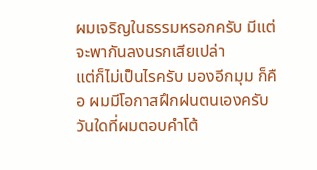ผมเจริญในธรรมหรอกครับ มีแต่จะพากันลงนรกเสียเปล่า
แต่ก็ไม่เป็นไรครับ มองอีกมุม ก็คือ ผมมีโอกาสฝึกฝนตนเองครับ วันใดที่ผมตอบคำโต้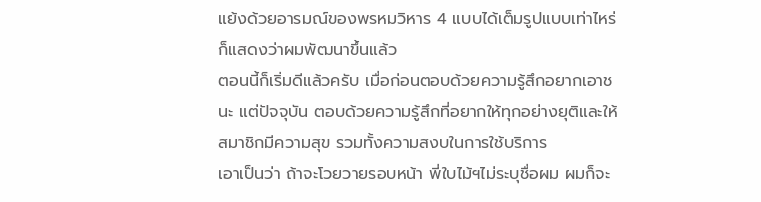แย้งด้วยอารมณ์ของพรหมวิหาร 4 แบบได้เต็มรูปแบบเท่าไหร่ ก็แสดงว่าผมพัฒนาขึ้นแล้ว
ตอนนี้ก็เริ่มดีแล้วครับ เมื่อก่อนตอบด้วยความรู้สึกอยากเอาชนะ แต่ปัจจุบัน ตอบด้วยความรู้สึกที่อยากให้ทุกอย่างยุติและให้สมาชิกมีความสุข รวมทั้งความสงบในการใช้บริการ
เอาเป็นว่า ถ้าจะโวยวายรอบหน้า พี่ใบไม้ฯไม่ระบุชื่อผม ผมก็จะ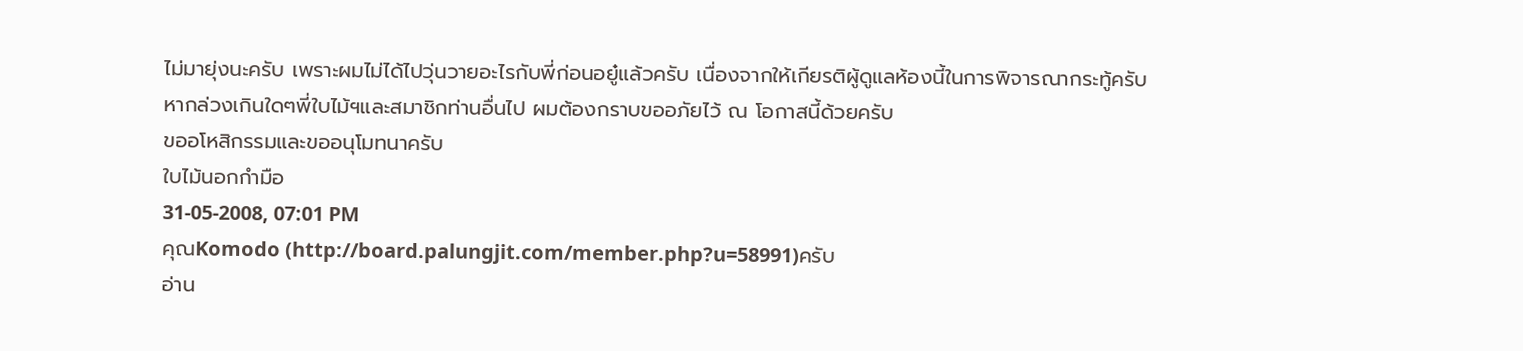ไม่มายุ่งนะครับ เพราะผมไม่ได้ไปวุ่นวายอะไรกับพี่ก่อนอยู๋แล้วครับ เนื่องจากให้เกียรติผู้ดูแลห้องนี้ในการพิจารณากระทู้ครับ
หากล่วงเกินใดๆพี่ใบไม้ฯและสมาชิกท่านอื่นไป ผมต้องกราบขออภัยไว้ ณ โอกาสนี้ด้วยครับ
ขออโหสิกรรมและขออนุโมทนาครับ
ใบไม้นอกกำมือ
31-05-2008, 07:01 PM
คุณKomodo (http://board.palungjit.com/member.php?u=58991)ครับ
อ่าน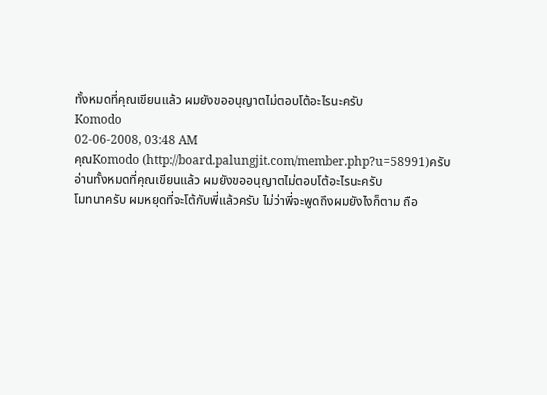ทั้งหมดที่คุณเขียนแล้ว ผมยังขออนุญาตไม่ตอบโต้อะไรนะครับ
Komodo
02-06-2008, 03:48 AM
คุณKomodo (http://board.palungjit.com/member.php?u=58991)ครับ
อ่านทั้งหมดที่คุณเขียนแล้ว ผมยังขออนุญาตไม่ตอบโต้อะไรนะครับ
โมทนาครับ ผมหยุดที่จะโต้กับพี่แล้วครับ ไม่ว่าพี่จะพูดถึงผมยังไงก็ตาม ถือ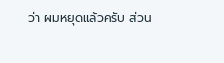ว่า ผมหยุดแล้วครับ ส่วน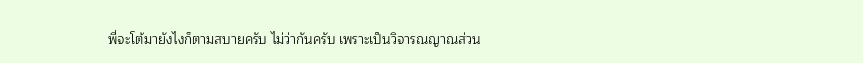พี่จะโต้มายังไงก็ตามสบายครับ ไม่ว่ากันครับ เพราะเป็นวิจารณญาณส่วน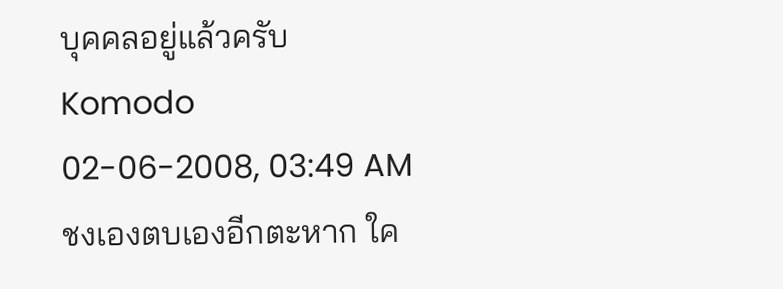บุคคลอยู่แล้วครับ
Komodo
02-06-2008, 03:49 AM
ชงเองตบเองอีกตะหาก ใค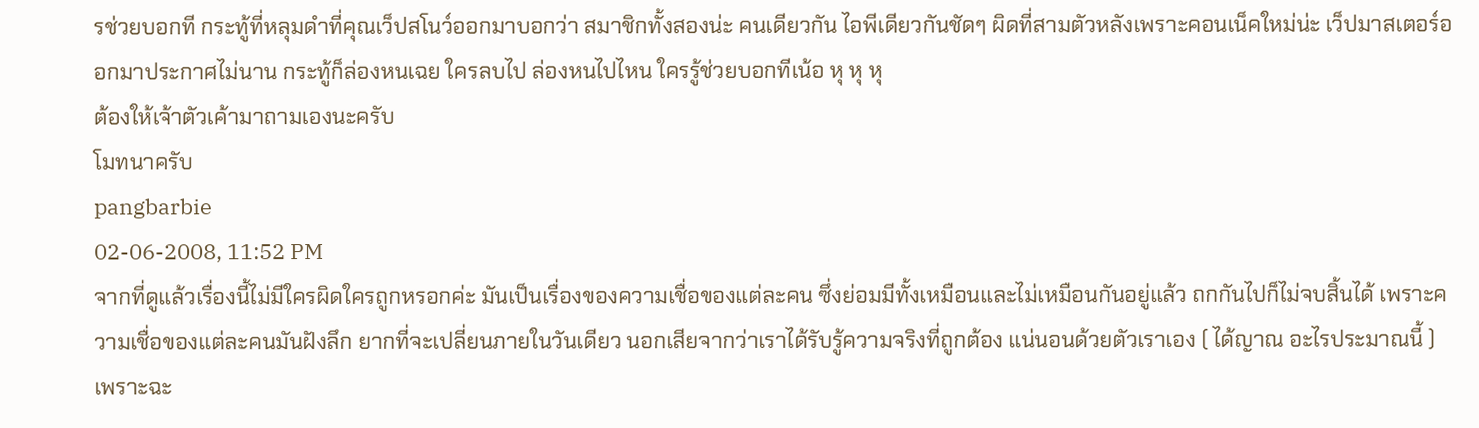รช่วยบอกที กระทู้ที่หลุมดำที่คุณเว็ปสโนว์ออกมาบอกว่า สมาชิกทั้งสองน่ะ คนเดียวกัน ไอพีเดียวกันชัดๆ ผิดที่สามตัวหลังเพราะคอนเน็คใหม่น่ะ เว็ปมาสเตอร์ออกมาประกาศไม่นาน กระทู้ก็ล่องหนเฉย ใครลบไป ล่องหนไปไหน ใครรู้ช่วยบอกทีเน้อ หุ หุ หุ
ต้องให้เจ้าตัวเค้ามาถามเองนะครับ
โมทนาครับ
pangbarbie
02-06-2008, 11:52 PM
จากที่ดูแล้วเรื่องนี้ไม่มีใครผิดใครถูกหรอกค่ะ มันเป็นเรื่องของความเชื่อของแต่ละคน ซึ่งย่อมมีทั้งเหมือนและไม่เหมือนกันอยู่แล้ว ถกกันไปก็ไม่จบสิ้นได้ เพราะความเชื่อของแต่ละคนมันฝังลึก ยากที่จะเปลี่ยนภายในวันเดียว นอกเสียจากว่าเราได้รับรู้ความจริงที่ถูกต้อง แน่นอนด้วยตัวเราเอง ( ได้ญาณ อะไรประมาณนี้ ) เพราะฉะ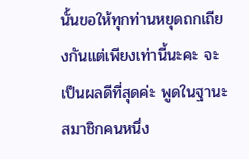นั้นขอให้ทุกท่านหยุดถกเถียงกันแต่เพียงเท่านี้นะคะ จะเป็นผลดีที่สุดค่ะ พูดในฐานะสมาชิกคนหนึ่ง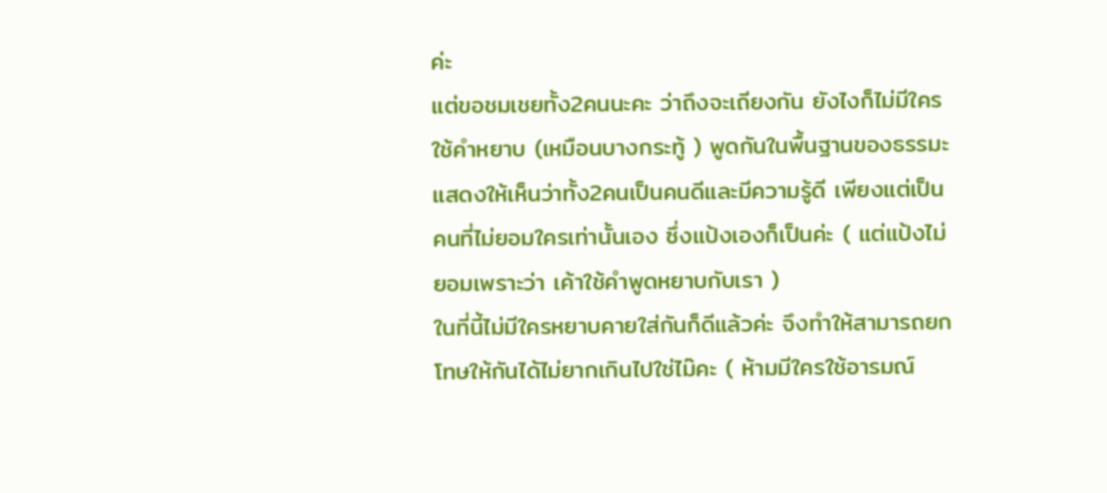ค่ะ
แต่ขอชมเชยทั้ง2คนนะคะ ว่าถึงจะเถียงกัน ยังไงก็ไม่มีใครใช้คำหยาบ (เหมือนบางกระทู้ ) พูดกันในพื้นฐานของธรรมะ แสดงให้เห็นว่าทั้ง2คนเป็นคนดีและมีความรู้ดี เพียงแต่เป็นคนที่ไม่ยอมใครเท่านั้นเอง ซึ่งแป้งเองก็เป็นค่ะ ( แต่แป้งไม่ยอมเพราะว่า เค้าใช้คำพูดหยาบกับเรา )
ในที่นี้ไม่มีใครหยาบคายใส่กันก็ดีแล้วค่ะ จึงทำให้สามารถยกโทษให้กันได้ไม่ยากเกินไปใช่ไม๊คะ ( ห้ามมีใครใช้อารมณ์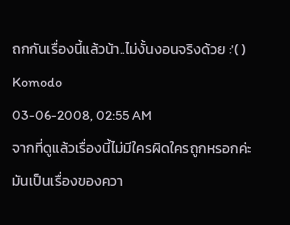ถกกันเรื่องนี้แล้วน้า..ไม่งั้นงอนจริงด้วย :'( )
Komodo
03-06-2008, 02:55 AM
จากที่ดูแล้วเรื่องนี้ไม่มีใครผิดใครถูกหรอกค่ะ มันเป็นเรื่องของควา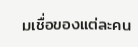มเชื่อของแต่ละคน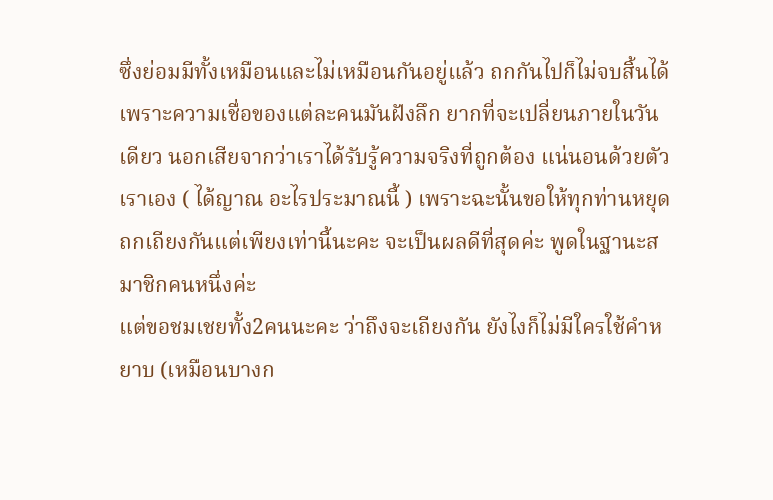ซึ่งย่อมมีทั้งเหมือนและไม่เหมือนกันอยู่แล้ว ถกกันไปก็ไม่จบสิ้นได้ เพราะความเชื่อของแต่ละคนมันฝังลึก ยากที่จะเปลี่ยนภายในวันเดียว นอกเสียจากว่าเราได้รับรู้ความจริงที่ถูกต้อง แน่นอนด้วยตัวเราเอง ( ได้ญาณ อะไรประมาณนี้ ) เพราะฉะนั้นขอให้ทุกท่านหยุดถกเถียงกันแต่เพียงเท่านี้นะคะ จะเป็นผลดีที่สุดค่ะ พูดในฐานะสมาชิกคนหนึ่งค่ะ
แต่ขอชมเชยทั้ง2คนนะคะ ว่าถึงจะเถียงกัน ยังไงก็ไม่มีใครใช้คำหยาบ (เหมือนบางก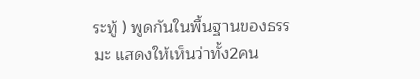ระทู้ ) พูดกันในพื้นฐานของธรรมะ แสดงให้เห็นว่าทั้ง2คน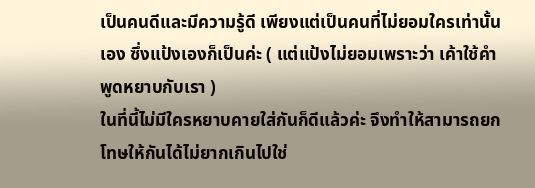เป็นคนดีและมีความรู้ดี เพียงแต่เป็นคนที่ไม่ยอมใครเท่านั้นเอง ซึ่งแป้งเองก็เป็นค่ะ ( แต่แป้งไม่ยอมเพราะว่า เค้าใช้คำพูดหยาบกับเรา )
ในที่นี้ไม่มีใครหยาบคายใส่กันก็ดีแล้วค่ะ จึงทำให้สามารถยกโทษให้กันได้ไม่ยากเกินไปใช่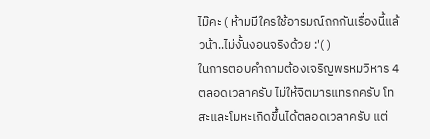ไม๊คะ ( ห้ามมีใครใช้อารมณ์ถกกันเรื่องนี้แล้วน้า..ไม่งั้นงอนจริงด้วย :'( )
ในการตอบคำถามต้องเจริญพรหมวิหาร 4 ตลอดเวลาครับ ไม่ให้จิตมารแทรกครับ โทสะและโมหะเกิดขึ้นได้ตลอดเวลาครับ แต่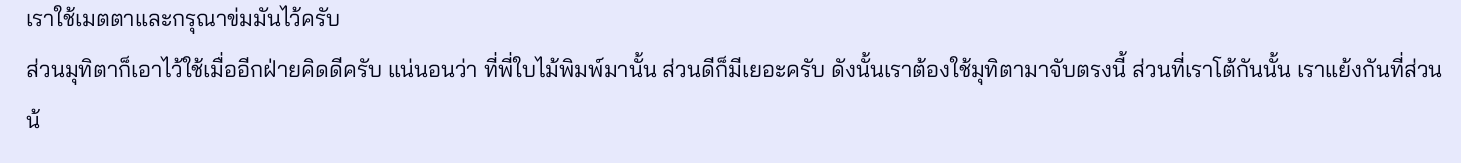เราใช้เมตตาและกรุณาข่มมันไว้ครับ
ส่วนมุทิตาก็เอาไว้ใช้เมื่ออีกฝ่ายคิดดีครับ แน่นอนว่า ที่พี่ใบไม้พิมพ์มานั้น ส่วนดีก็มีเยอะครับ ดังนั้นเราต้องใช้มุทิตามาจับตรงนี้ ส่วนที่เราโต้กันนั้น เราแย้งกันที่ส่วนน้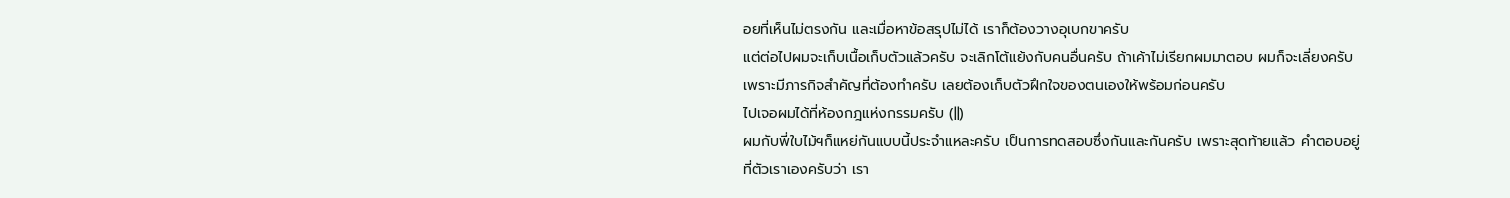อยที่เห็นไม่ตรงกัน และเมื่อหาข้อสรุปไม่ได้ เราก็ต้องวางอุเบกขาครับ
แต่ต่อไปผมจะเก็บเนื้อเก็บตัวแล้วครับ จะเลิกโต้แย้งกับคนอื่นครับ ถ้าเค้าไม่เรียกผมมาตอบ ผมก็จะเลี่ยงครับ เพราะมีภารกิจสำคัญที่ต้องทำครับ เลยต้องเก็บตัวฝึกใจของตนเองให้พร้อมก่อนครับ
ไปเจอผมได้ที่ห้องกฎแห่งกรรมครับ (||)
ผมกับพี่ใบไม้ฯก็แหย่กันแบบนี้ประจำแหละครับ เป็นการทดสอบซึ่งกันและกันครับ เพราะสุดท้ายแล้ว คำตอบอยู่ที่ตัวเราเองครับว่า เรา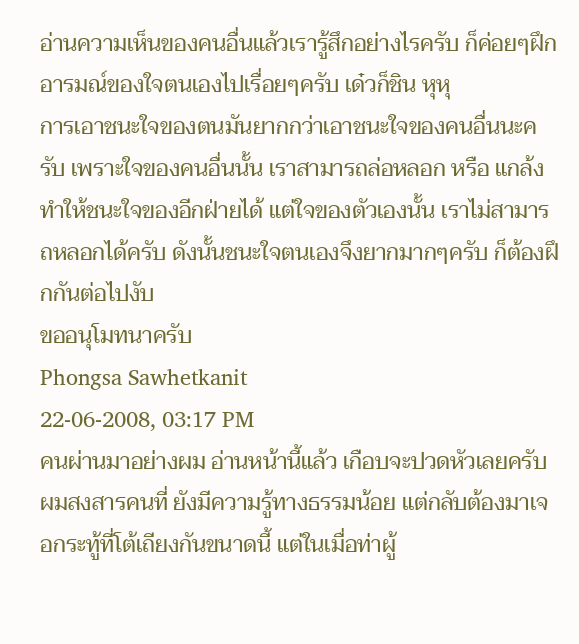อ่านความเห็นของคนอื่นแล้วเรารู้สึกอย่างไรครับ ก็ค่อยๆฝึกอารมณ์ของใจตนเองไปเรื่อยๆครับ เด๋วก็ชิน หุหุ
การเอาชนะใจของตนมันยากกว่าเอาชนะใจของคนอื่นนะครับ เพราะใจของคนอื่นนั้น เราสามารถล่อหลอก หรือ แกล้งทำให้ชนะใจของอีกฝ่ายได้ แต่ใจของตัวเองนั้น เราไม่สามารถหลอกได้ครับ ดังนั้นชนะใจตนเองจึงยากมากๆครับ ก็ต้องฝึกกันต่อไปงับ
ขออนุโมทนาครับ
Phongsa Sawhetkanit
22-06-2008, 03:17 PM
คนผ่านมาอย่างผม อ่านหน้านี้แล้ว เกือบจะปวดหัวเลยครับ ผมสงสารคนที่ ยังมีความรู้ทางธรรมน้อย แต่กลับต้องมาเจอกระทู้ที่โต้เถียงกันขนาดนี้ แต่ในเมื่อท่าผู้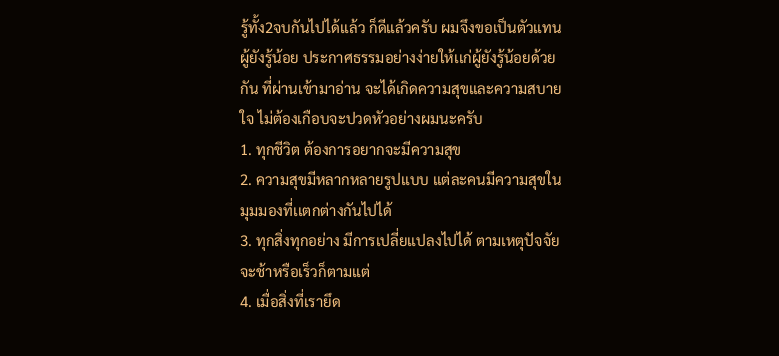รู้ทั้ง2จบกันไปได้เเล้ว ก็ดีแล้วครับ ผมจึงขอเป็นตัวแทนผู้ยังรู้น้อย ประกาศธรรมอย่างง่ายให้เเก่ผู้ยังรู้น้อยด้วยกัน ที่ผ่านเข้ามาอ่าน จะได้เกิดความสุขและความสบายใจ ไม่ต้องเกือบจะปวดหัวอย่างผมนะครับ
1. ทุกชีวิต ต้องการอยากจะมีความสุข
2. ความสุขมีหลากหลายรูปแบบ แต่ละคนมีความสุขในมุมมองที่เเตกต่างกันไปได้
3. ทุกสิ่งทุกอย่าง มีการเปลี่ยแปลงไปได้ ตามเหตุปัจจัย จะช้าหรือเร็วก็ตามแต่
4. เมื่อสิ่งที่เรายึด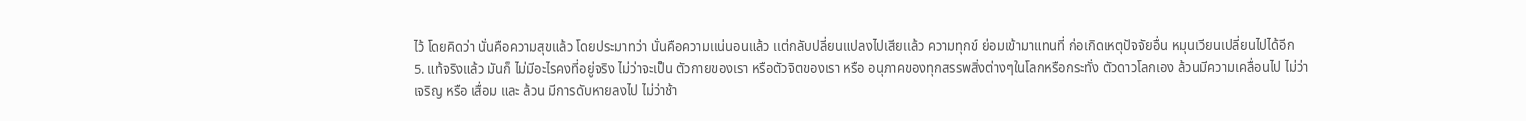ไว้ โดยคิดว่า นั่นคือความสุขแล้ว โดยประมาทว่า นั่นคือความเเน่นอนแล้ว เเต่กลับปลี่ยนแปลงไปเสียเเล้ว ความทุกข์ ย่อมเข้ามาแทนที่ ก่อเกิดเหตุปัจจัยอื่น หมุนเวียนเปลี่ยนไปได้อีก
5. แท้จริงแล้ว มันก็ ไม่มีอะไรคงที่อยู่จริง ไม่ว่าจะเป็น ตัวกายของเรา หรือตัวจิตของเรา หรือ อนุภาคของทุกสรรพสิ่งต่างๆในโลกหรือกระทั่ง ตัวดาวโลกเอง ล้วนมีความเคลื่อนไป ไม่ว่า เจริญ หรือ เสื่อม และ ล้วน มีการดับหายลงไป ไม่ว่าช้า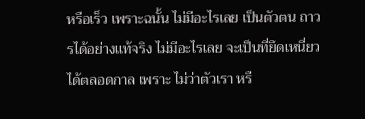หรือเร็ว เพราะฉนั้น ไม่มีอะไรเลย เป็นตัวตน ถาวรได้อย่างเเท้จริง ไม่มีอะไรเลย จะเป็นที่ยึดเหนี่ยวได้ตลอดกาล เพราะ ไม่ว่าตัวเรา หรื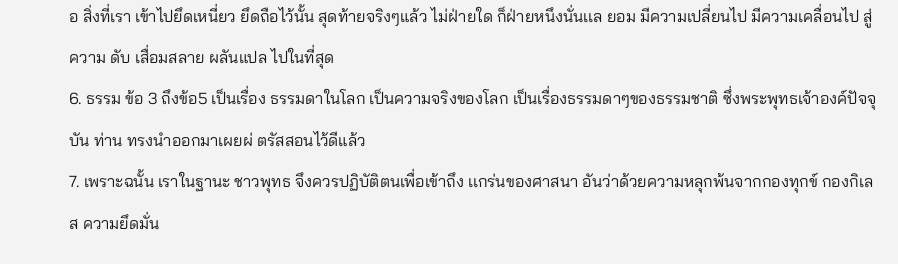อ สิ่งที่เรา เข้าไปยึดเหนี่ยว ยึดถือไว้นั้น สุดท้ายจริงๆแล้ว ไม่ฝ่ายใด ก็ฝ่ายหนึงนั่นเเล ยอม มีความเปลี่ยนไป มีความเคลื่อนไป สู่ความ ดับ เสื่อมสลาย ผลันแปล ไปในที่สุด
6. ธรรม ข้อ 3 ถึงข้อ5 เป็นเรื่อง ธรรมดาในโลก เป็นความจริงของโลก เป็นเรื่องธรรมดาๆของธรรมชาติ ซึ่งพระพุทธเจ้าองค์ปัจจุบัน ท่าน ทรงนำออกมาเผยผ่ ตรัสสอนไว้ดีแล้ว
7. เพราะฉนั้น เราในฐานะ ชาวพุทธ จึงควรปฏิบัติตนเพื่อเข้าถึง เเกร่นของศาสนา อันว่าด้วยความหลุกพ้นจากกองทุกข์ กองกิเลส ความยึดมั่น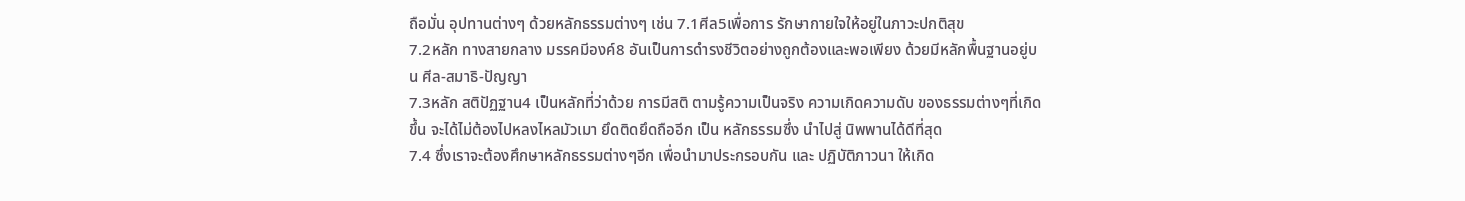ถือมั่น อุปทานต่างๆ ด้วยหลักธรรมต่างๆ เช่น 7.1ศีล5เพื่อการ รักษากายใจให้อยู่ในภาวะปกติสุข
7.2หลัก ทางสายกลาง มรรคมีองค์8 อันเป็นการดำรงชีวิตอย่างถูกต้องและพอเพียง ด้วยมีหลักพื้นฐานอยู่บน ศีล-สมาธิ-ปัญญา
7.3หลัก สติปัฏฐาน4 เป็นหลักที่ว่าด้วย การมีสติ ตามรู้ความเป็นจริง ความเกิดความดับ ของธรรมต่างๆที่เกิดขึ้น จะได้ไม่ต้องไปหลงไหลมัวเมา ยึดติดยึดถืออีก เป็น หลักธรรมซึ่ง นำไปสู่ นิพพานได้ดีที่สุด
7.4 ซึ่งเราจะต้องศึกษาหลักธรรมต่างๆอีก เพื่อนำมาประกรอบกัน และ ปฏิบัติภาวนา ให้เกิด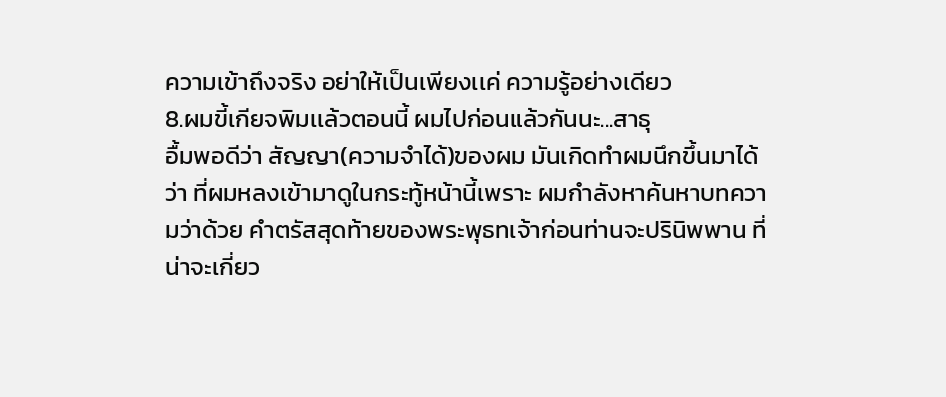ความเข้าถึงจริง อย่าให้เป็นเพียงเเค่ ความรู้อย่างเดียว
8.ผมขี้เกียจพิมเเล้วตอนนี้ ผมไปก่อนแล้วกันนะ...สาธุ
อื้มพอดีว่า สัญญา(ความจำได้)ของผม มันเกิดทำผมนึกขึ้นมาได้ว่า ที่ผมหลงเข้ามาดูในกระทู้หน้านี้เพราะ ผมกำลังหาค้นหาบทความว่าด้วย คำตรัสสุดท้ายของพระพุธทเจ้าก่อนท่านจะปรินิพพาน ที่น่าจะเกี่ยว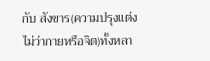กับ สังขาร(ความปรุงแต่งไม่ว่ากายหรือจิต)ทั้งหลา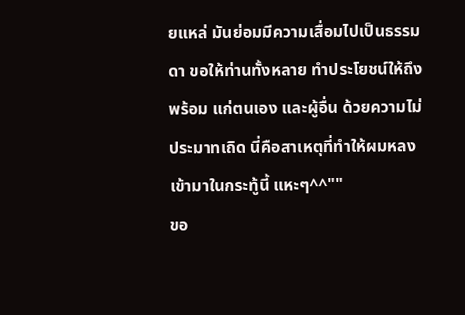ยแหล่ มันย่อมมีความเสื่อมไปเป็นธรรมดา ขอให้ท่านทั้งหลาย ทำประโยชน์ให้ถึงพร้อม แก่ตนเอง และผู้อื่น ด้วยความไม่ประมาทเถิด นี่คือสาเหตุที่ทำให้ผมหลงเข้ามาในกระทู้นี้ แหะๆ^^""
ขอ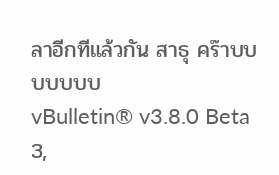ลาอีกทีแล้วกัน สาธุ คร๊าบบบบบบบ
vBulletin® v3.8.0 Beta 3,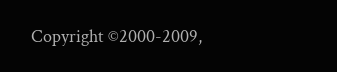Copyright ©2000-2009,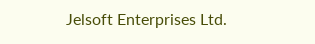Jelsoft Enterprises Ltd.